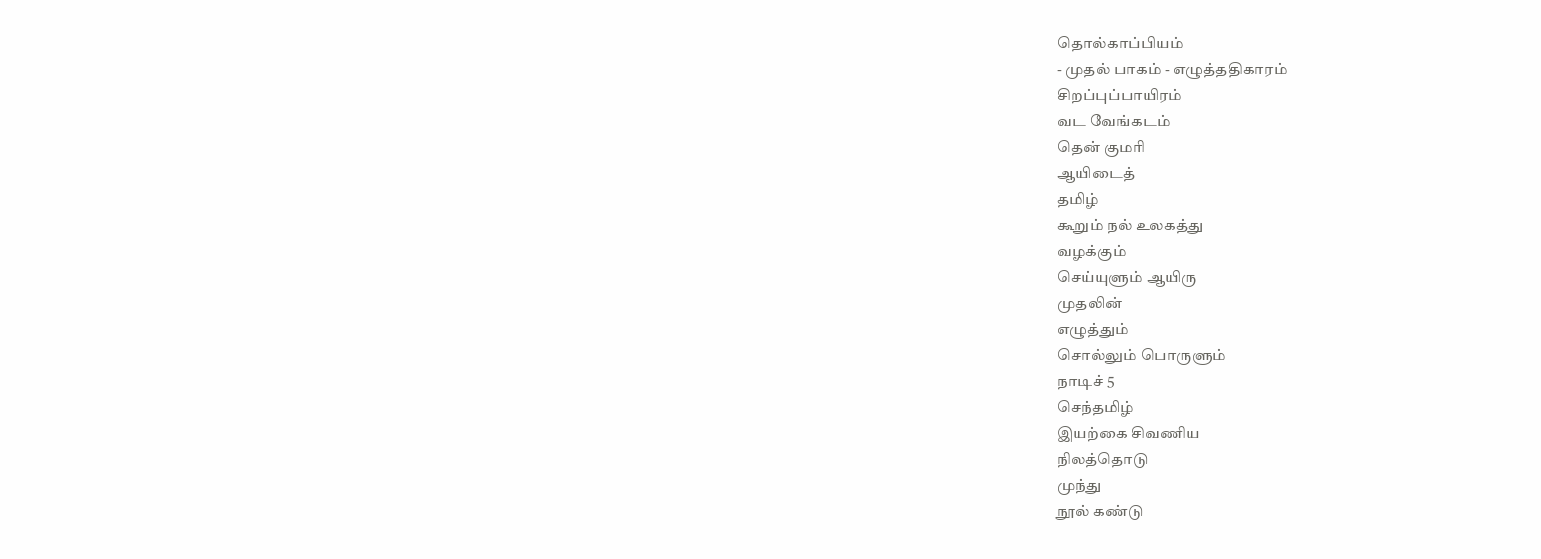தொல்காப்பியம்
- முதல் பாகம் - எழுத்ததிகாரம்
சிறப்புப்பாயிரம்
வட வேங்கடம்
தென் குமரி
ஆயிடைத்
தமிழ்
கூறும் நல் உலகத்து
வழக்கும்
செய்யுளும் ஆயிரு
முதலின்
எழுத்தும்
சொல்லும் பொருளும்
நாடிச் 5
செந்தமிழ்
இயற்கை சிவணிய
நிலத்தொடு
முந்து
நூல் கண்டு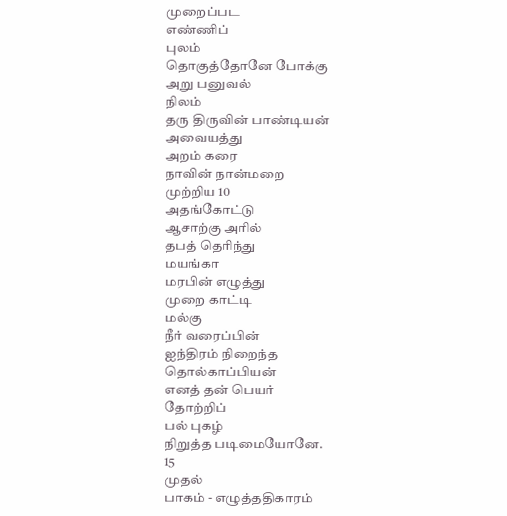முறைப்பட
எண்ணிப்
புலம்
தொகுத்தோனே போக்கு
அறு பனுவல்
நிலம்
தரு திருவின் பாண்டியன்
அவையத்து
அறம் கரை
நாவின் நான்மறை
முற்றிய 10
அதங்கோட்டு
ஆசாற்கு அரில்
தபத் தெரிந்து
மயங்கா
மரபின் எழுத்து
முறை காட்டி
மல்கு
நீர் வரைப்பின்
ஐந்திரம் நிறைந்த
தொல்காப்பியன்
எனத் தன் பெயர்
தோற்றிப்
பல் புகழ்
நிறுத்த படிமையோனே.
15
முதல்
பாகம் - எழுத்ததிகாரம்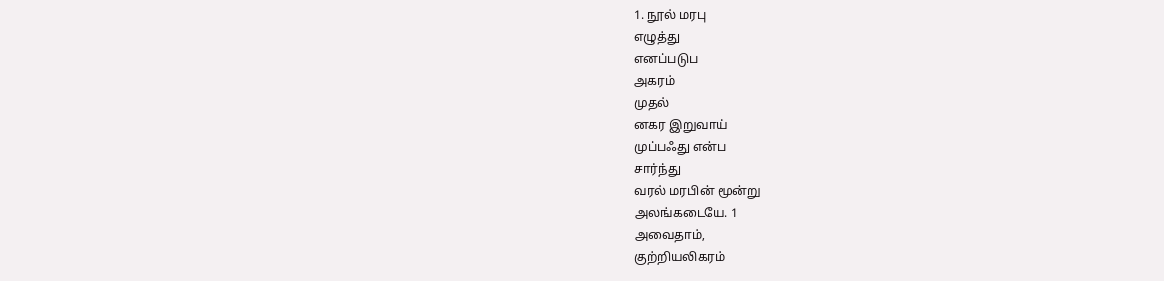1. நூல் மரபு
எழுத்து
எனப்படுப
அகரம்
முதல்
னகர இறுவாய்
முப்பஃது என்ப
சார்ந்து
வரல் மரபின் மூன்று
அலங்கடையே. 1
அவைதாம்,
குற்றியலிகரம்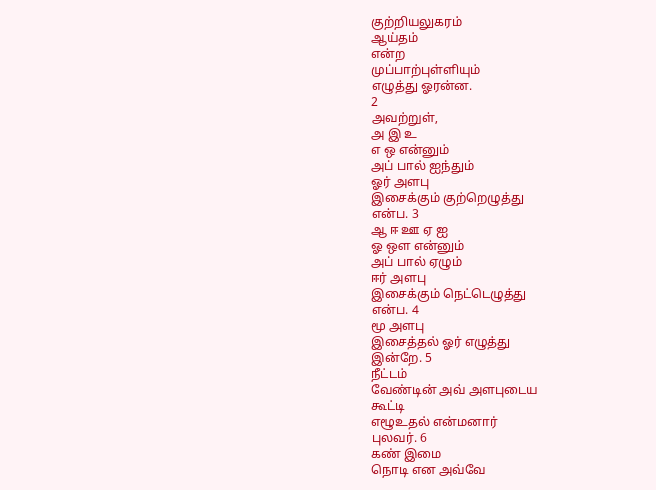குற்றியலுகரம்
ஆய்தம்
என்ற
முப்பாற்புள்ளியும்
எழுத்து ஓரன்ன.
2
அவற்றுள்,
அ இ உ
எ ஒ என்னும்
அப் பால் ஐந்தும்
ஓர் அளபு
இசைக்கும் குற்றெழுத்து
என்ப. 3
ஆ ஈ ஊ ஏ ஐ
ஓ ஔ என்னும்
அப் பால் ஏழும்
ஈர் அளபு
இசைக்கும் நெட்டெழுத்து
என்ப. 4
மூ அளபு
இசைத்தல் ஓர் எழுத்து
இன்றே. 5
நீட்டம்
வேண்டின் அவ் அளபுடைய
கூட்டி
எழூஉதல் என்மனார்
புலவர். 6
கண் இமை
நொடி என அவ்வே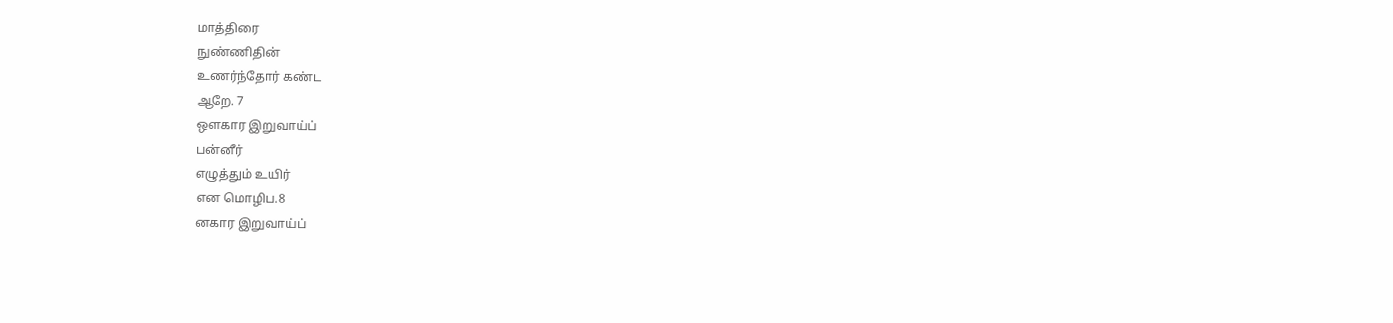மாத்திரை
நுண்ணிதின்
உணர்ந்தோர் கண்ட
ஆறே. 7
ஔகார இறுவாய்ப்
பன்னீர்
எழுத்தும் உயிர்
என மொழிப.8
னகார இறுவாய்ப்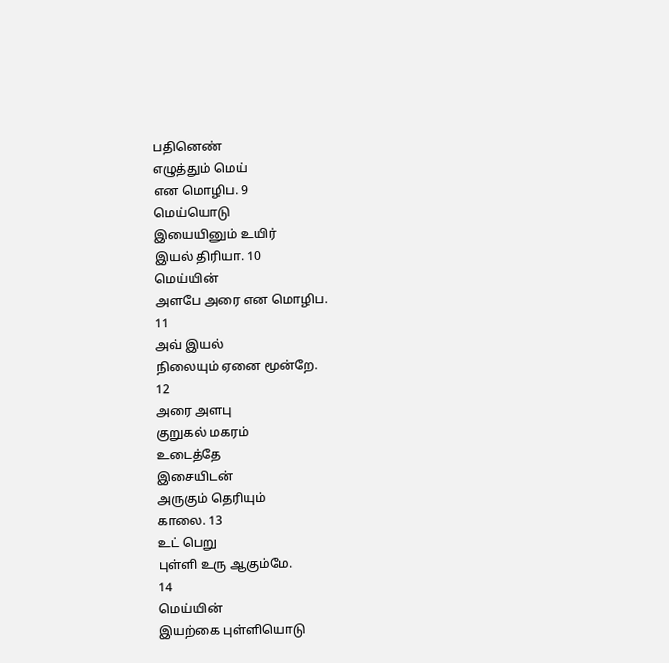பதினெண்
எழுத்தும் மெய்
என மொழிப. 9
மெய்யொடு
இயையினும் உயிர்
இயல் திரியா. 10
மெய்யின்
அளபே அரை என மொழிப.
11
அவ் இயல்
நிலையும் ஏனை மூன்றே.
12
அரை அளபு
குறுகல் மகரம்
உடைத்தே
இசையிடன்
அருகும் தெரியும்
காலை. 13
உட் பெறு
புள்ளி உரு ஆகும்மே.
14
மெய்யின்
இயற்கை புள்ளியொடு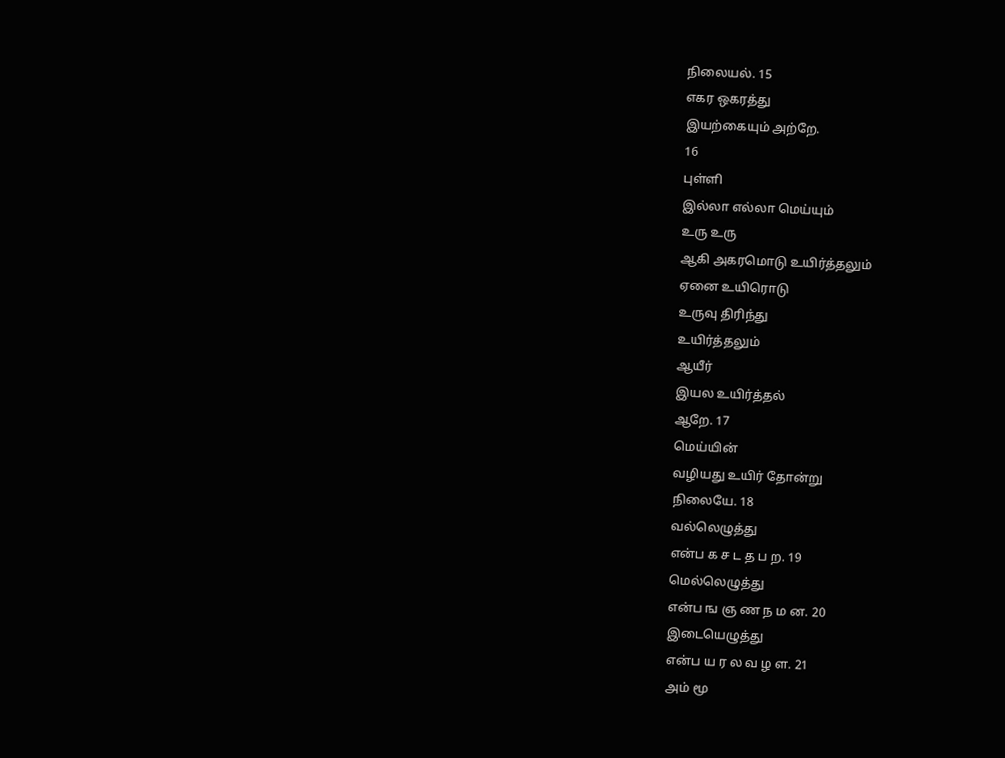நிலையல். 15
எகர ஒகரத்து
இயற்கையும் அற்றே.
16
புள்ளி
இல்லா எல்லா மெய்யும்
உரு உரு
ஆகி அகரமொடு உயிர்த்தலும்
ஏனை உயிரொடு
உருவு திரிந்து
உயிர்த்தலும்
ஆயீர்
இயல உயிர்த்தல்
ஆறே. 17
மெய்யின்
வழியது உயிர் தோன்று
நிலையே. 18
வல்லெழுத்து
என்ப க ச ட த ப ற. 19
மெல்லெழுத்து
என்ப ங ஞ ண ந ம ன. 20
இடையெழுத்து
என்ப ய ர ல வ ழ ள. 21
அம் மூ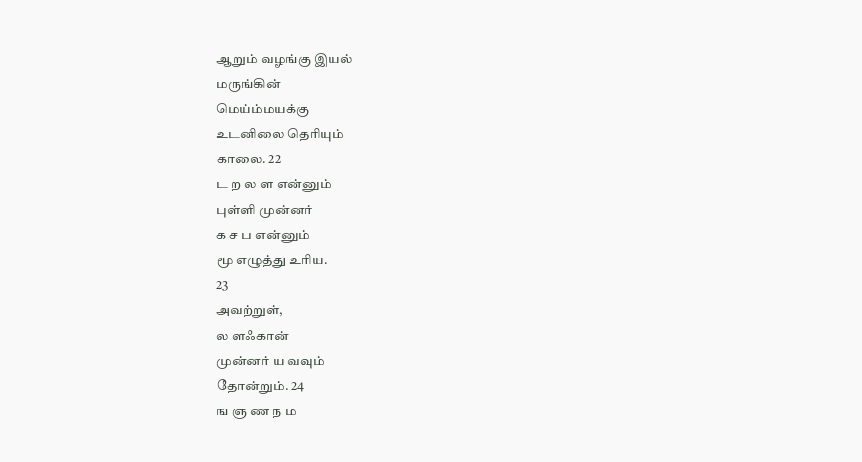ஆறும் வழங்கு இயல்
மருங்கின்
மெய்ம்மயக்கு
உடனிலை தெரியும்
காலை. 22
ட ற ல ள என்னும்
புள்ளி முன்னர்
க ச ப என்னும்
மூ எழுத்து உரிய.
23
அவற்றுள்,
ல ளஃகான்
முன்னர் ய வவும்
தோன்றும். 24
ங ஞ ண ந ம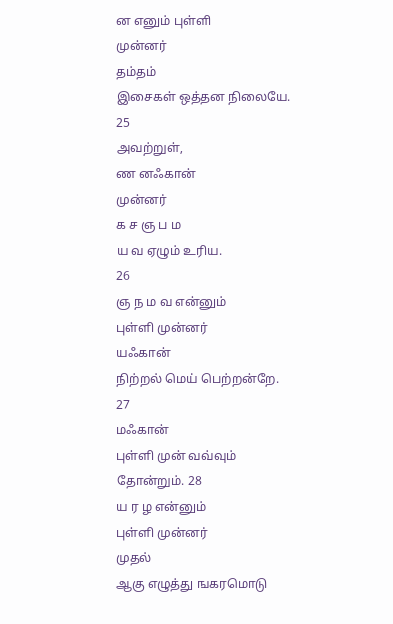ன எனும் புள்ளி
முன்னர்
தம்தம்
இசைகள் ஒத்தன நிலையே.
25
அவற்றுள்,
ண னஃகான்
முன்னர்
க ச ஞ ப ம
ய வ ஏழும் உரிய.
26
ஞ ந ம வ என்னும்
புள்ளி முன்னர்
யஃகான்
நிற்றல் மெய் பெற்றன்றே.
27
மஃகான்
புள்ளி முன் வவ்வும்
தோன்றும். 28
ய ர ழ என்னும்
புள்ளி முன்னர்
முதல்
ஆகு எழுத்து ஙகரமொடு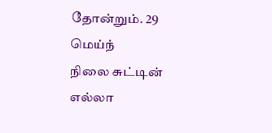தோன்றும். 29
மெய்ந்
நிலை சுட்டின்
எல்லா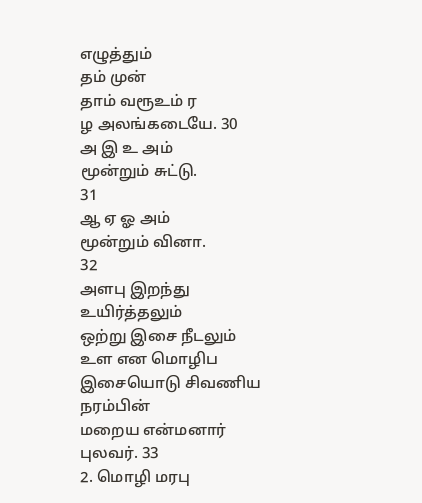எழுத்தும்
தம் முன்
தாம் வரூஉம் ர
ழ அலங்கடையே. 30
அ இ உ அம்
மூன்றும் சுட்டு.
31
ஆ ஏ ஓ அம்
மூன்றும் வினா.
32
அளபு இறந்து
உயிர்த்தலும்
ஒற்று இசை நீடலும்
உள என மொழிப
இசையொடு சிவணிய
நரம்பின்
மறைய என்மனார்
புலவர். 33
2. மொழி மரபு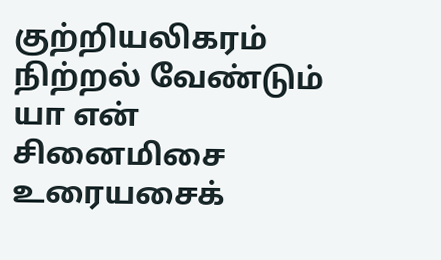குற்றியலிகரம்
நிற்றல் வேண்டும்
யா என்
சினைமிசை உரையசைக்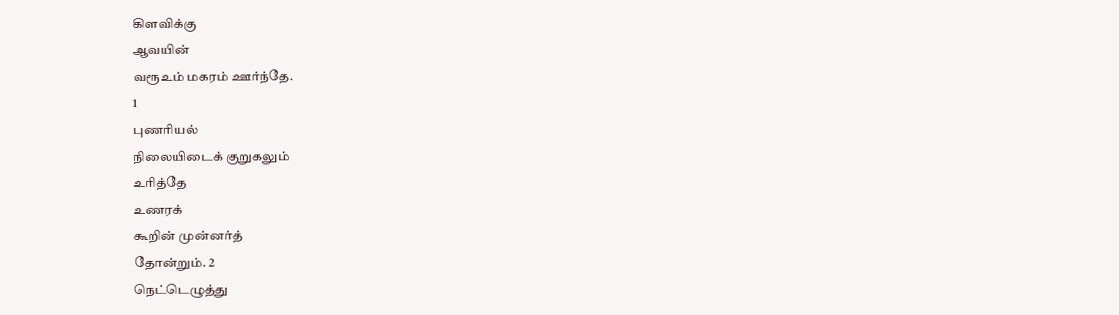கிளவிக்கு
ஆவயின்
வரூஉம் மகரம் ஊர்ந்தே.
1
புணரியல்
நிலையிடைக் குறுகலும்
உரித்தே
உணரக்
கூறின் முன்னர்த்
தோன்றும். 2
நெட்டெழுத்து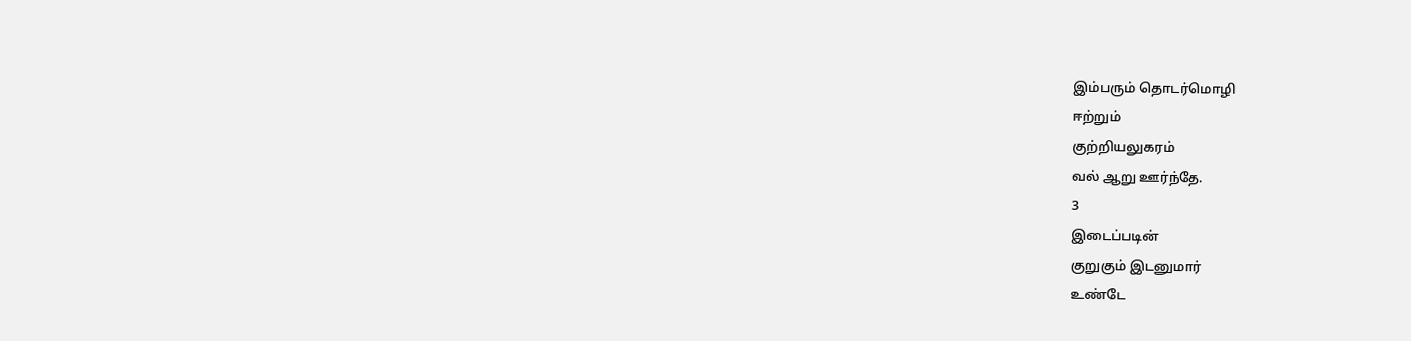இம்பரும் தொடர்மொழி
ஈற்றும்
குற்றியலுகரம்
வல் ஆறு ஊர்ந்தே.
3
இடைப்படின்
குறுகும் இடனுமார்
உண்டே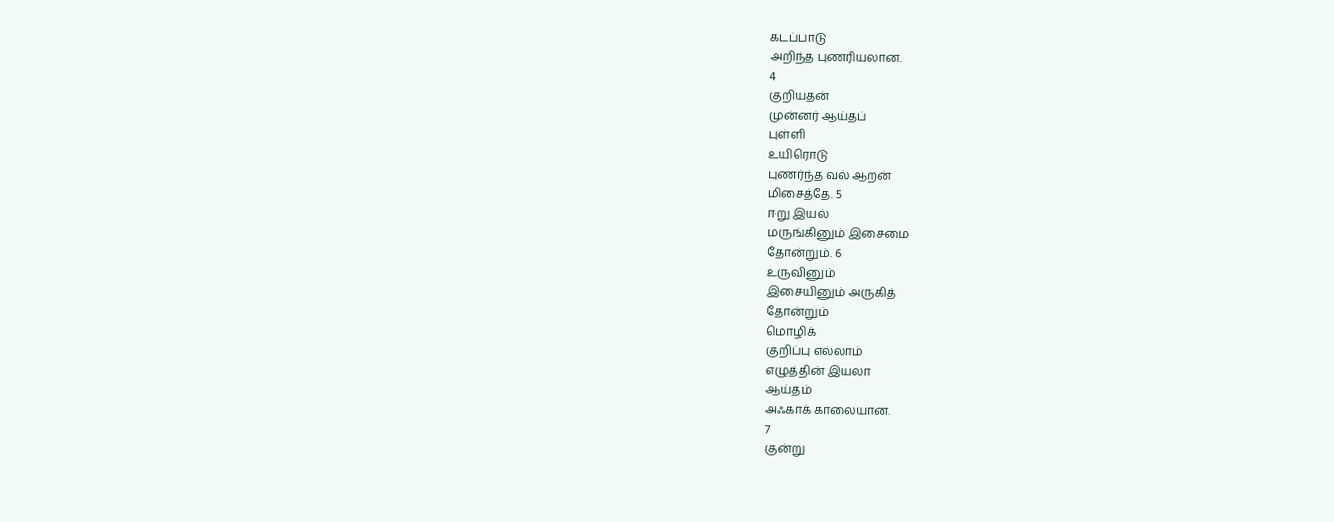கடப்பாடு
அறிந்த புணரியலான.
4
குறியதன்
முன்னர் ஆய்தப்
புள்ளி
உயிரொடு
புணர்ந்த வல் ஆறன்
மிசைத்தே. 5
ஈறு இயல்
மருங்கினும் இசைமை
தோன்றும். 6
உருவினும்
இசையினும் அருகித்
தோன்றும்
மொழிக்
குறிப்பு எல்லாம்
எழுத்தின் இயலா
ஆய்தம்
அஃகாக் காலையான.
7
குன்று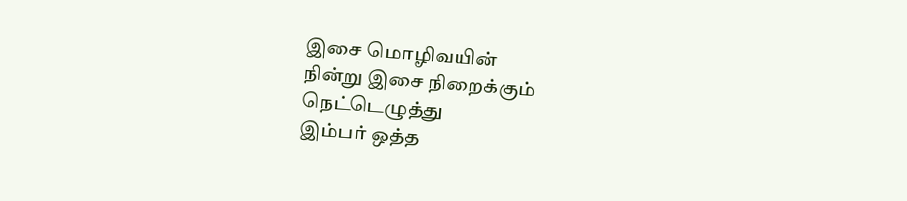இசை மொழிவயின்
நின்று இசை நிறைக்கும்
நெட்டெழுத்து
இம்பர் ஒத்த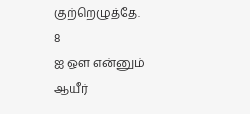குற்றெழுத்தே.
8
ஐ ஔ என்னும்
ஆயீர்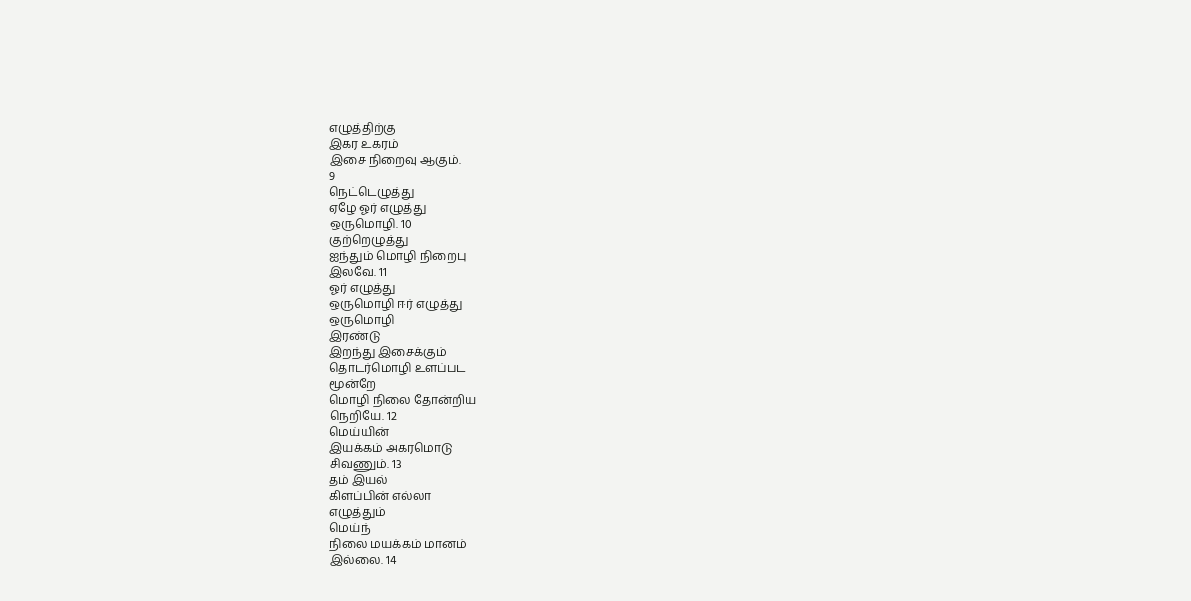எழுத்திற்கு
இகர உகரம்
இசை நிறைவு ஆகும்.
9
நெட்டெழுத்து
ஏழே ஓர் எழுத்து
ஒருமொழி. 10
குற்றெழுத்து
ஐந்தும் மொழி நிறைபு
இலவே. 11
ஓர் எழுத்து
ஒருமொழி ஈர் எழுத்து
ஒருமொழி
இரண்டு
இறந்து இசைக்கும்
தொடர்மொழி உளப்பட
மூன்றே
மொழி நிலை தோன்றிய
நெறியே. 12
மெய்யின்
இயக்கம் அகரமொடு
சிவணும். 13
தம் இயல்
கிளப்பின் எல்லா
எழுத்தும்
மெய்ந்
நிலை மயக்கம் மானம்
இல்லை. 14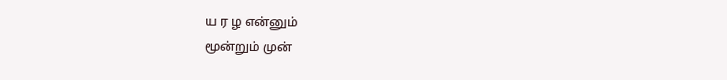ய ர ழ என்னும்
மூன்றும் முன்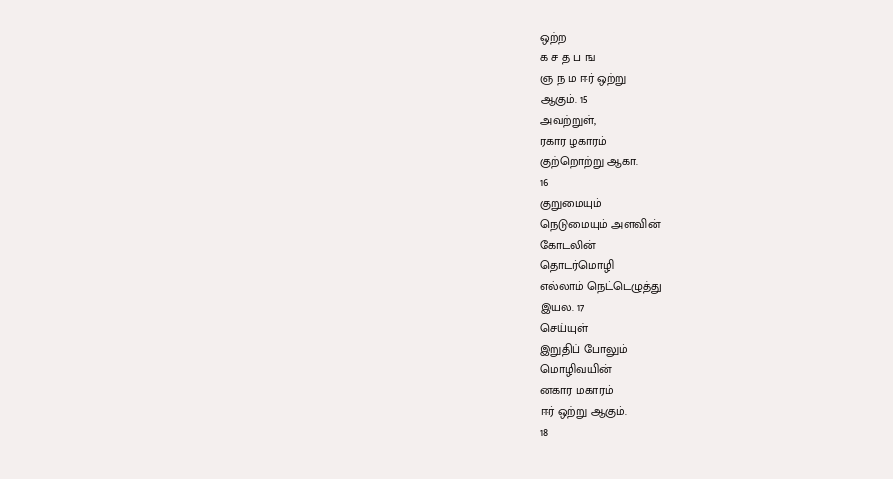ஒற்ற
க ச த ப ங
ஞ ந ம ஈர் ஒற்று
ஆகும். 15
அவற்றுள்,
ரகார ழகாரம்
குற்றொற்று ஆகா.
16
குறுமையும்
நெடுமையும் அளவின்
கோடலின்
தொடர்மொழி
எல்லாம் நெட்டெழுத்து
இயல. 17
செய்யுள்
இறுதிப் போலும்
மொழிவயின்
னகார மகாரம்
ஈர் ஒற்று ஆகும்.
18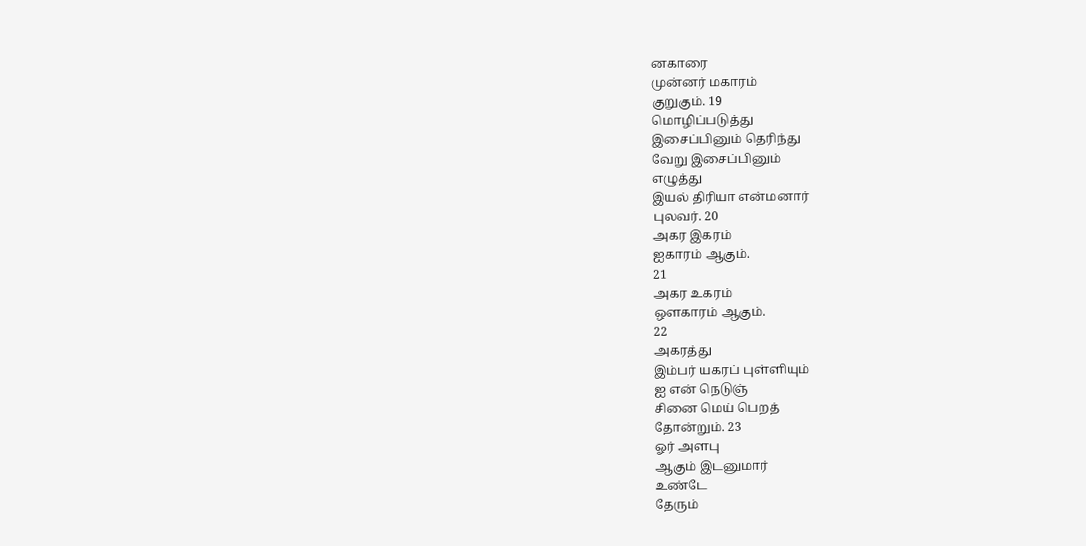னகாரை
முன்னர் மகாரம்
குறுகும். 19
மொழிப்படுத்து
இசைப்பினும் தெரிந்து
வேறு இசைப்பினும்
எழுத்து
இயல் திரியா என்மனார்
புலவர். 20
அகர இகரம்
ஐகாரம் ஆகும்.
21
அகர உகரம்
ஔகாரம் ஆகும்.
22
அகரத்து
இம்பர் யகரப் புள்ளியும்
ஐ என் நெடுஞ்
சினை மெய் பெறத்
தோன்றும். 23
ஓர் அளபு
ஆகும் இடனுமார்
உண்டே
தேரும்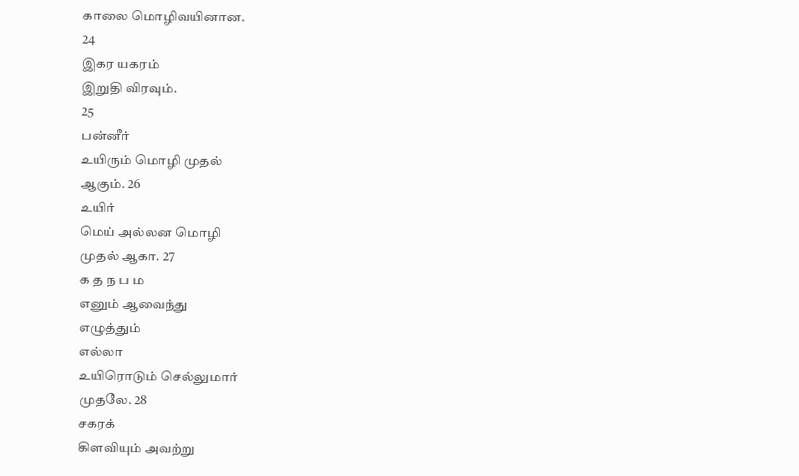காலை மொழிவயினான.
24
இகர யகரம்
இறுதி விரவும்.
25
பன்னீர்
உயிரும் மொழி முதல்
ஆகும். 26
உயிர்
மெய் அல்லன மொழி
முதல் ஆகா. 27
க த ந ப ம
எனும் ஆவைந்து
எழுத்தும்
எல்லா
உயிரொடும் செல்லுமார்
முதலே. 28
சகரக்
கிளவியும் அவற்று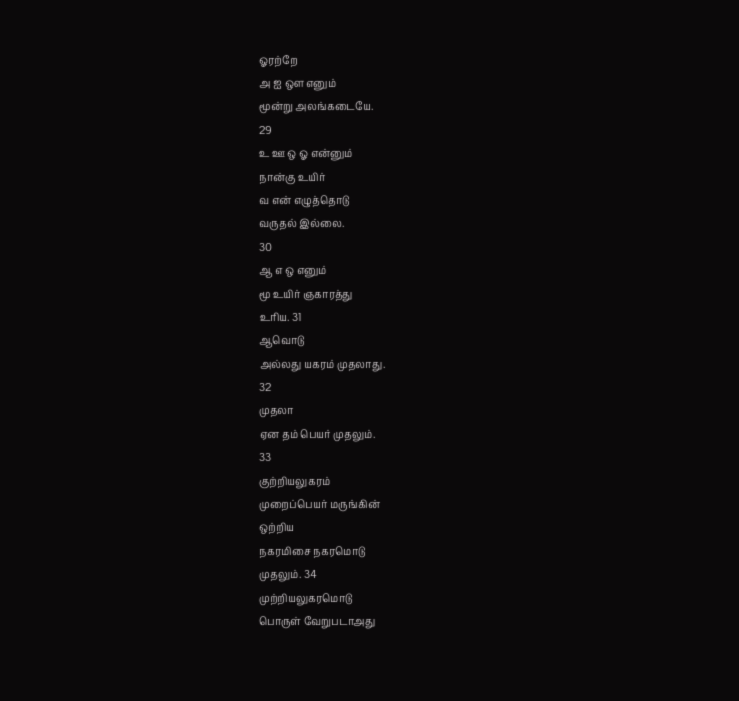ஓரற்றே
அ ஐ ஔ எனும்
மூன்று அலங்கடையே.
29
உ ஊ ஒ ஓ என்னும்
நான்கு உயிர்
வ என் எழுத்தொடு
வருதல் இல்லை.
30
ஆ எ ஒ எனும்
மூ உயிர் ஞகாரத்து
உரிய. 31
ஆவொடு
அல்லது யகரம் முதலாது.
32
முதலா
ஏன தம் பெயர் முதலும்.
33
குற்றியலுகரம்
முறைப்பெயர் மருங்கின்
ஒற்றிய
நகரமிசை நகரமொடு
முதலும். 34
முற்றியலுகரமொடு
பொருள் வேறுபடாஅது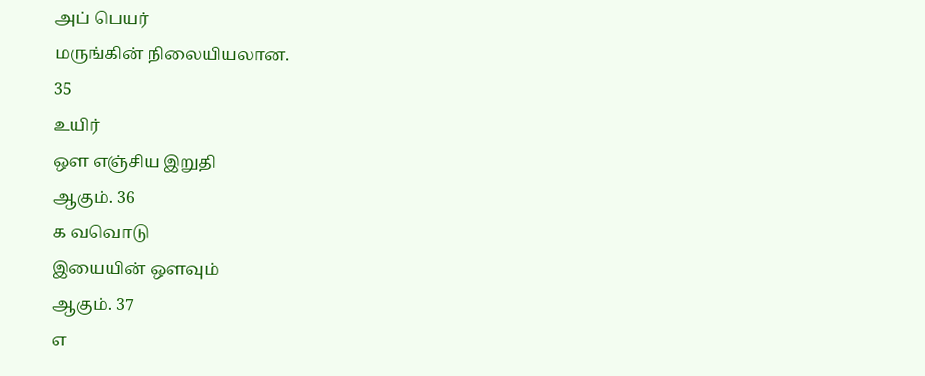அப் பெயர்
மருங்கின் நிலையியலான.
35
உயிர்
ஔ எஞ்சிய இறுதி
ஆகும். 36
க வவொடு
இயையின் ஔவும்
ஆகும். 37
எ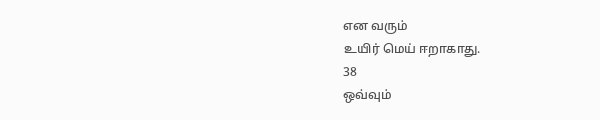என வரும்
உயிர் மெய் ஈறாகாது.
38
ஒவ்வும்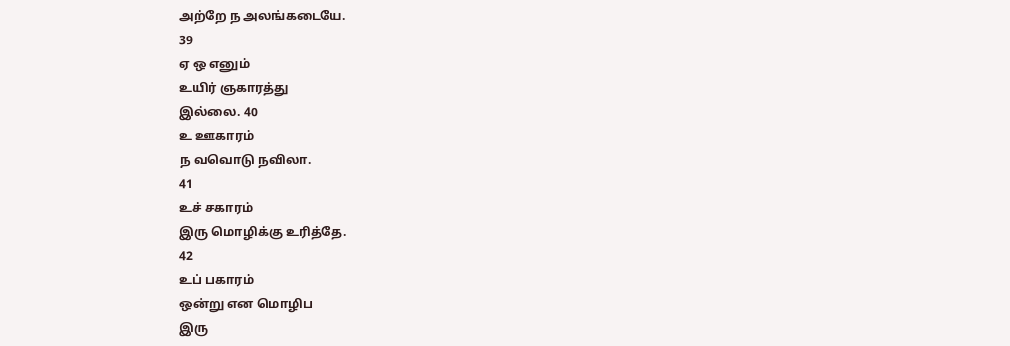அற்றே ந அலங்கடையே.
39
ஏ ஒ எனும்
உயிர் ஞகாரத்து
இல்லை. 40
உ ஊகாரம்
ந வவொடு நவிலா.
41
உச் சகாரம்
இரு மொழிக்கு உரித்தே.
42
உப் பகாரம்
ஒன்று என மொழிப
இரு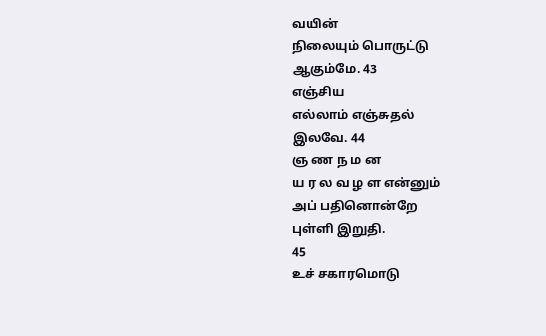வயின்
நிலையும் பொருட்டு
ஆகும்மே. 43
எஞ்சிய
எல்லாம் எஞ்சுதல்
இலவே. 44
ஞ ண ந ம ன
ய ர ல வ ழ ள என்னும்
அப் பதினொன்றே
புள்ளி இறுதி.
45
உச் சகாரமொடு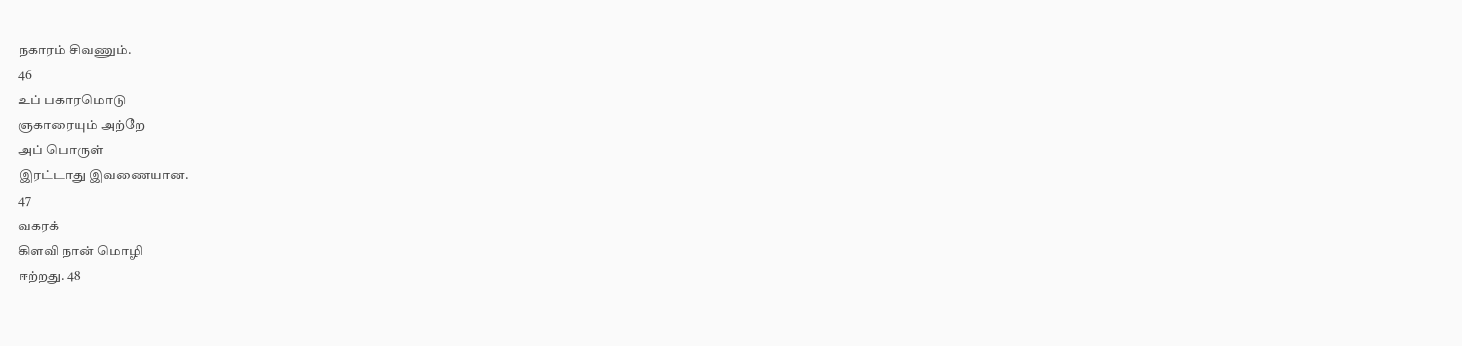நகாரம் சிவணும்.
46
உப் பகாரமொடு
ஞகாரையும் அற்றே
அப் பொருள்
இரட்டாது இவணையான.
47
வகரக்
கிளவி நான் மொழி
ஈற்றது. 48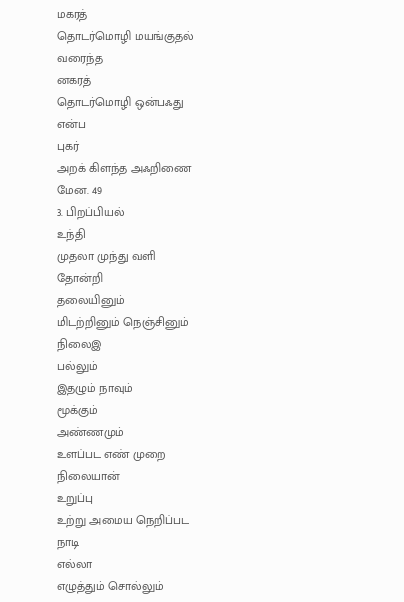மகரத்
தொடர்மொழி மயங்குதல்
வரைந்த
னகரத்
தொடர்மொழி ஒன்பஃது
என்ப
புகர்
அறக் கிளந்த அஃறிணை
மேன. 49
3. பிறப்பியல்
உந்தி
முதலா முந்து வளி
தோன்றி
தலையினும்
மிடற்றினும் நெஞ்சினும்
நிலைஇ
பல்லும்
இதழும் நாவும்
மூக்கும்
அண்ணமும்
உளப்பட எண் முறை
நிலையான்
உறுப்பு
உற்று அமைய நெறிப்பட
நாடி
எல்லா
எழுத்தும் சொல்லும்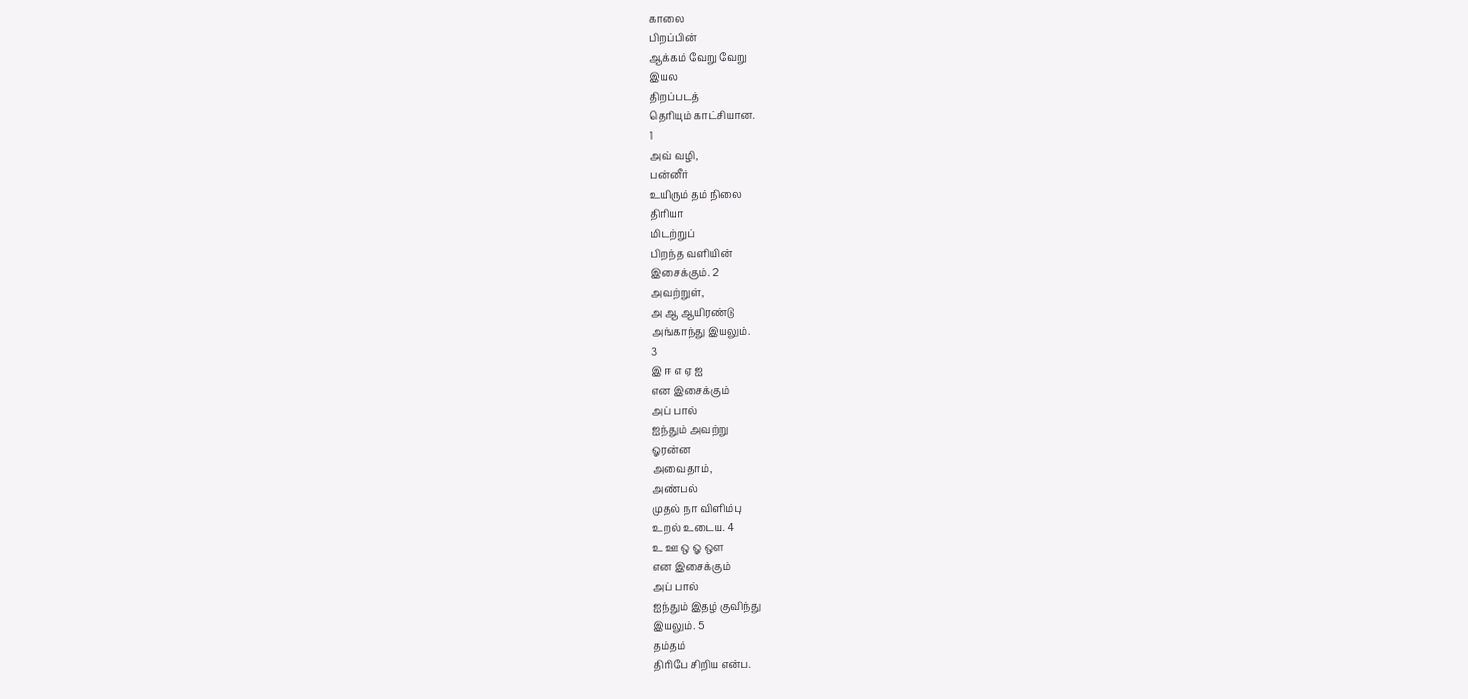காலை
பிறப்பின்
ஆக்கம் வேறு வேறு
இயல
திறப்படத்
தெரியும் காட்சியான.
1
அவ் வழி,
பன்னீர்
உயிரும் தம் நிலை
திரியா
மிடற்றுப்
பிறந்த வளியின்
இசைக்கும். 2
அவற்றுள்,
அ ஆ ஆயிரண்டு
அங்காந்து இயலும்.
3
இ ஈ எ ஏ ஐ
என இசைக்கும்
அப் பால்
ஐந்தும் அவற்று
ஓரன்ன
அவைதாம்,
அண்பல்
முதல் நா விளிம்பு
உறல் உடைய. 4
உ ஊ ஒ ஓ ஔ
என இசைக்கும்
அப் பால்
ஐந்தும் இதழ் குவிந்து
இயலும். 5
தம்தம்
திரிபே சிறிய என்ப.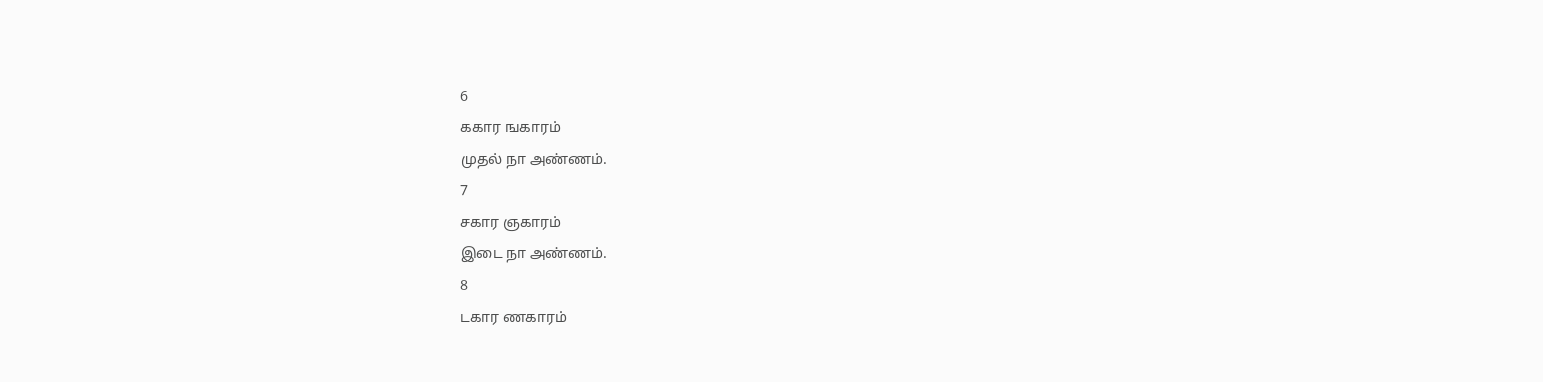6
ககார ஙகாரம்
முதல் நா அண்ணம்.
7
சகார ஞகாரம்
இடை நா அண்ணம்.
8
டகார ணகாரம்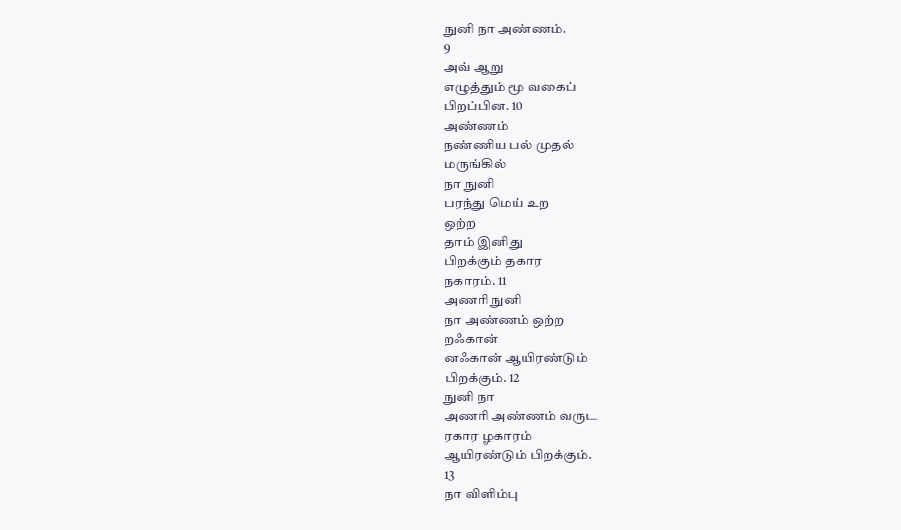நுனி நா அண்ணம்.
9
அவ் ஆறு
எழுத்தும் மூ வகைப்
பிறப்பின. 10
அண்ணம்
நண்ணிய பல் முதல்
மருங்கில்
நா நுனி
பரந்து மெய் உற
ஒற்ற
தாம் இனிது
பிறக்கும் தகார
நகாரம். 11
அணரி நுனி
நா அண்ணம் ஒற்ற
றஃகான்
னஃகான் ஆயிரண்டும்
பிறக்கும். 12
நுனி நா
அணரி அண்ணம் வருட
ரகார ழகாரம்
ஆயிரண்டும் பிறக்கும்.
13
நா விளிம்பு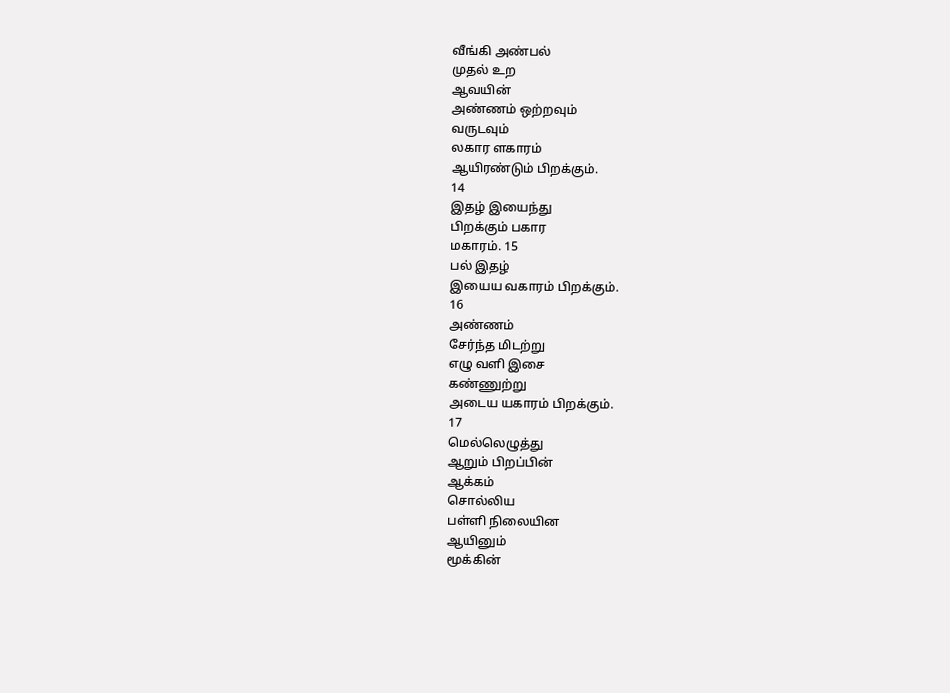வீங்கி அண்பல்
முதல் உற
ஆவயின்
அண்ணம் ஒற்றவும்
வருடவும்
லகார ளகாரம்
ஆயிரண்டும் பிறக்கும்.
14
இதழ் இயைந்து
பிறக்கும் பகார
மகாரம். 15
பல் இதழ்
இயைய வகாரம் பிறக்கும்.
16
அண்ணம்
சேர்ந்த மிடற்று
எழு வளி இசை
கண்ணுற்று
அடைய யகாரம் பிறக்கும்.
17
மெல்லெழுத்து
ஆறும் பிறப்பின்
ஆக்கம்
சொல்லிய
பள்ளி நிலையின
ஆயினும்
மூக்கின்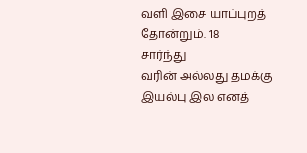வளி இசை யாப்புறத்
தோன்றும். 18
சார்ந்து
வரின் அல்லது தமக்கு
இயல்பு இல எனத்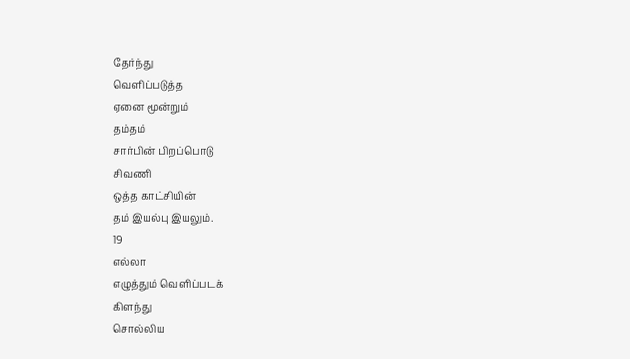தேர்ந்து
வெளிப்படுத்த
ஏனை மூன்றும்
தம்தம்
சார்பின் பிறப்பொடு
சிவணி
ஒத்த காட்சியின்
தம் இயல்பு இயலும்.
19
எல்லா
எழுத்தும் வெளிப்படக்
கிளந்து
சொல்லிய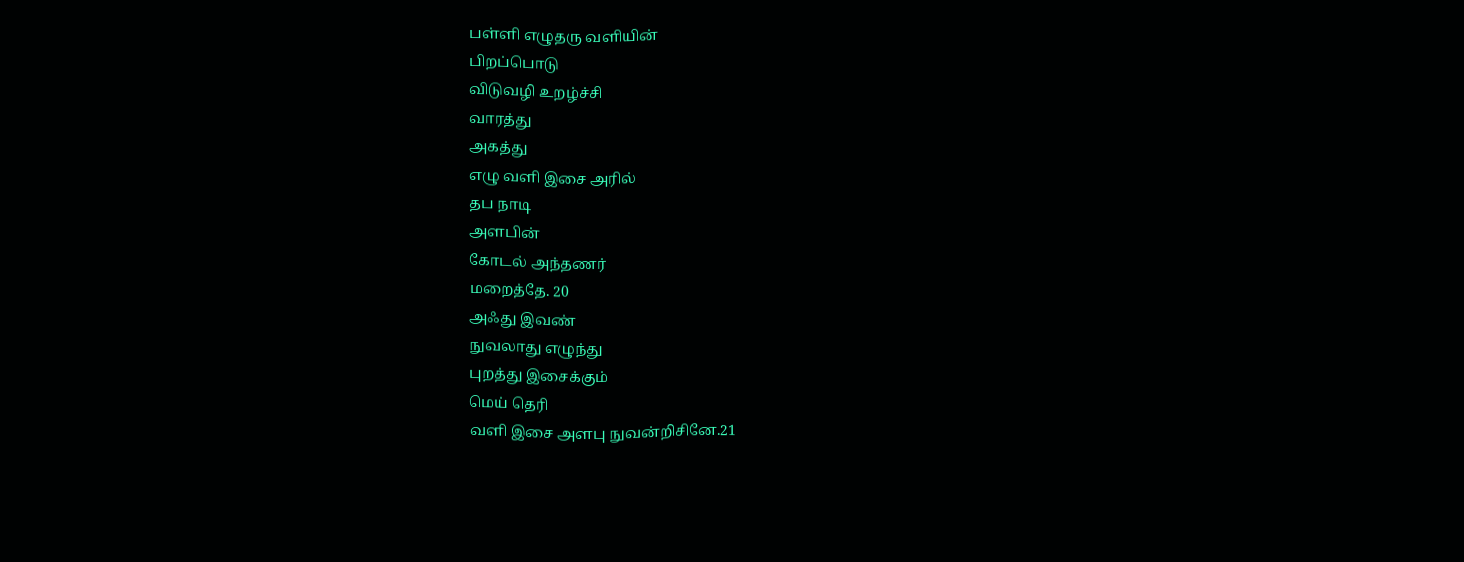பள்ளி எழுதரு வளியின்
பிறப்பொடு
விடுவழி உறழ்ச்சி
வாரத்து
அகத்து
எழு வளி இசை அரில்
தப நாடி
அளபின்
கோடல் அந்தணர்
மறைத்தே. 20
அஃது இவண்
நுவலாது எழுந்து
புறத்து இசைக்கும்
மெய் தெரி
வளி இசை அளபு நுவன்றிசினே.21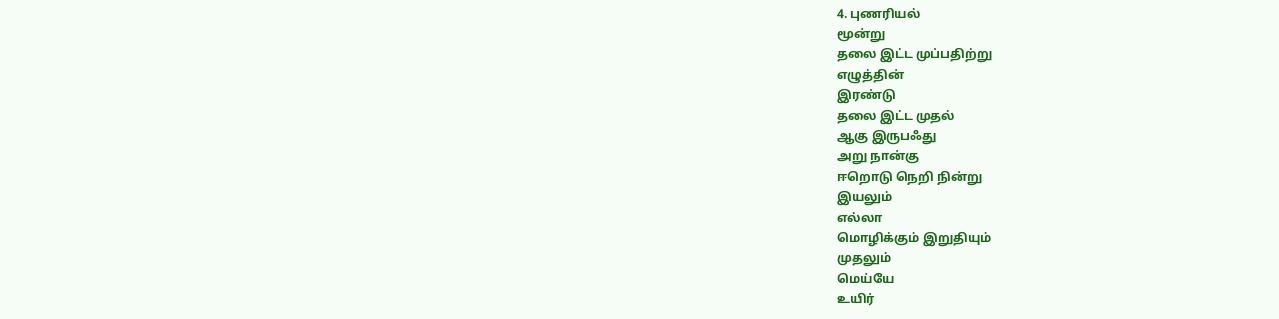4. புணரியல்
மூன்று
தலை இட்ட முப்பதிற்று
எழுத்தின்
இரண்டு
தலை இட்ட முதல்
ஆகு இருபஃது
அறு நான்கு
ஈறொடு நெறி நின்று
இயலும்
எல்லா
மொழிக்கும் இறுதியும்
முதலும்
மெய்யே
உயிர்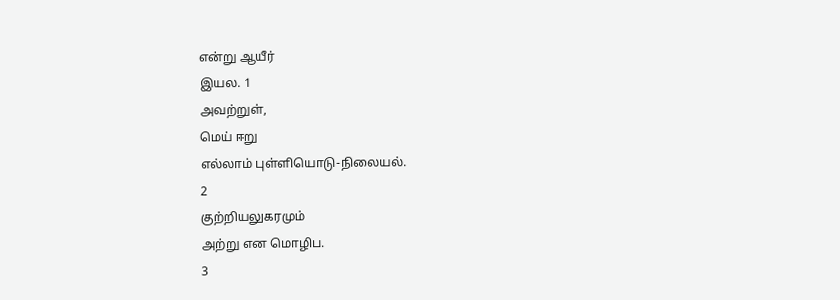என்று ஆயீர்
இயல. 1
அவற்றுள்,
மெய் ஈறு
எல்லாம் புள்ளியொடு-நிலையல்.
2
குற்றியலுகரமும்
அற்று என மொழிப.
3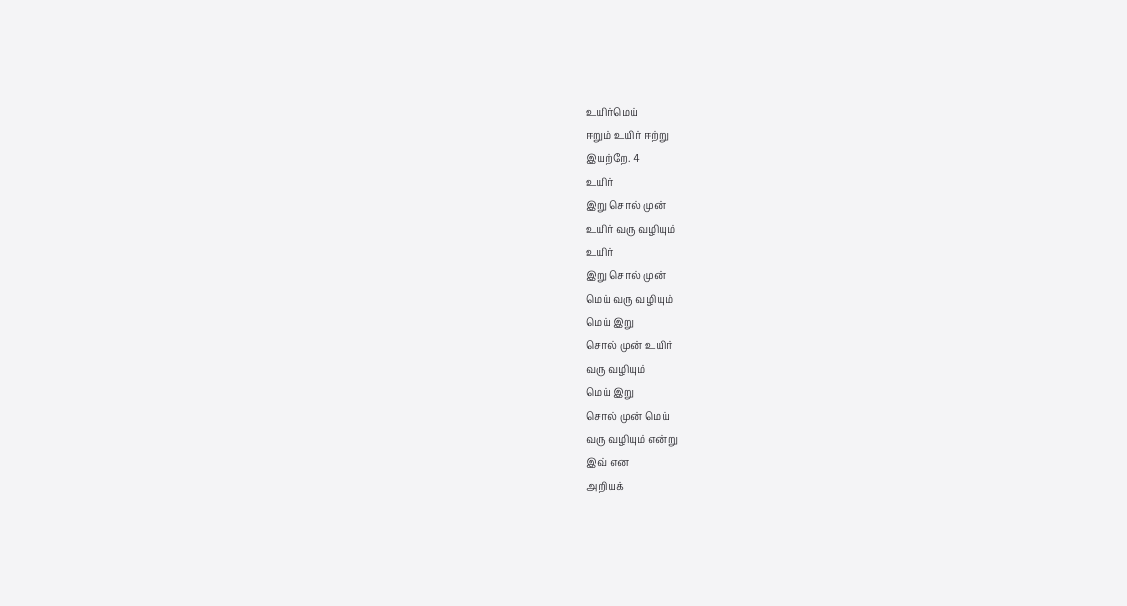உயிர்மெய்
ஈறும் உயிர் ஈற்று
இயற்றே. 4
உயிர்
இறு சொல் முன்
உயிர் வரு வழியும்
உயிர்
இறு சொல் முன்
மெய் வரு வழியும்
மெய் இறு
சொல் முன் உயிர்
வரு வழியும்
மெய் இறு
சொல் முன் மெய்
வரு வழியும் என்று
இவ் என
அறியக்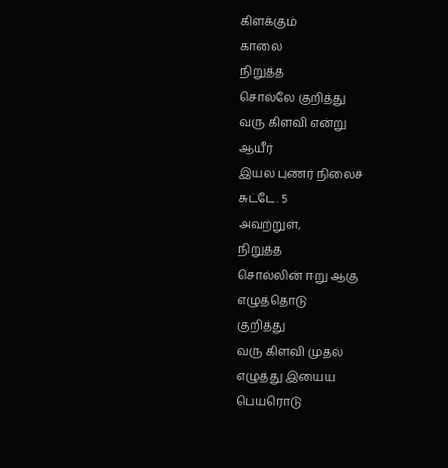கிளக்கும்
காலை
நிறுத்த
சொல்லே குறித்து
வரு கிளவி என்று
ஆயீர்
இயல புணர் நிலைச்
சுட்டே. 5
அவற்றுள்,
நிறுத்த
சொல்லின் ஈறு ஆகு
எழுத்தொடு
குறித்து
வரு கிளவி முதல்
எழுத்து இயைய
பெயரொடு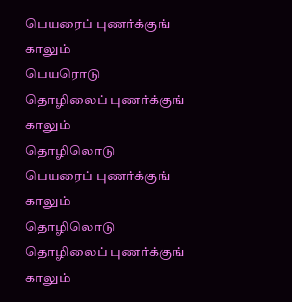பெயரைப் புணர்க்குங்
காலும்
பெயரொடு
தொழிலைப் புணர்க்குங்
காலும்
தொழிலொடு
பெயரைப் புணர்க்குங்
காலும்
தொழிலொடு
தொழிலைப் புணர்க்குங்
காலும்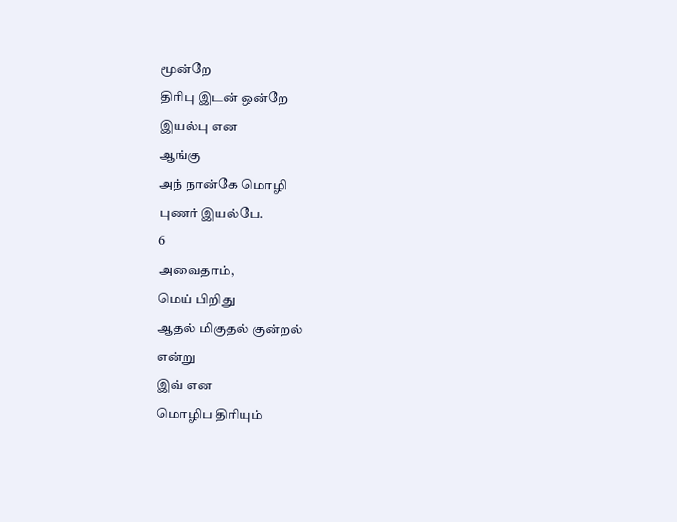மூன்றே
திரிபு இடன் ஒன்றே
இயல்பு என
ஆங்கு
அந் நான்கே மொழி
புணர் இயல்பே.
6
அவைதாம்,
மெய் பிறிது
ஆதல் மிகுதல் குன்றல்
என்று
இவ் என
மொழிப திரியும்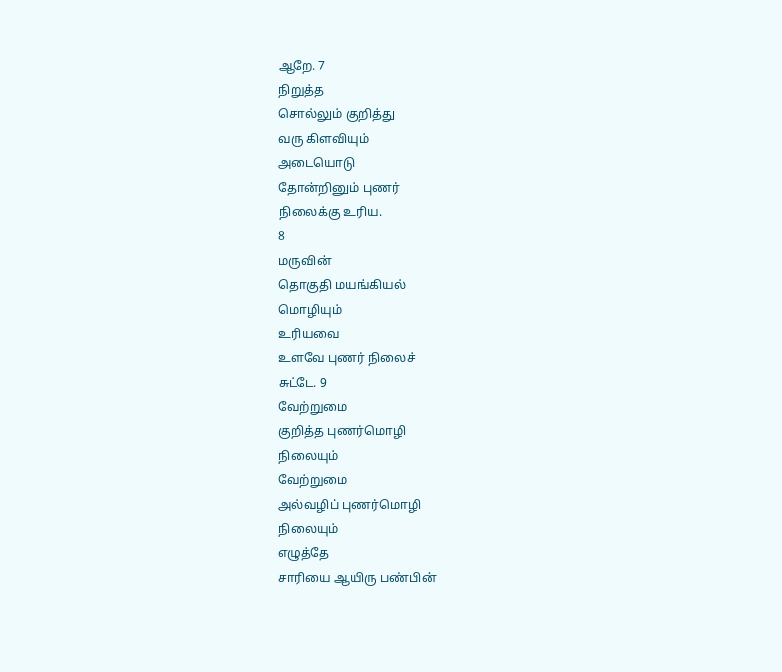ஆறே. 7
நிறுத்த
சொல்லும் குறித்து
வரு கிளவியும்
அடையொடு
தோன்றினும் புணர்
நிலைக்கு உரிய.
8
மருவின்
தொகுதி மயங்கியல்
மொழியும்
உரியவை
உளவே புணர் நிலைச்
சுட்டே. 9
வேற்றுமை
குறித்த புணர்மொழி
நிலையும்
வேற்றுமை
அல்வழிப் புணர்மொழி
நிலையும்
எழுத்தே
சாரியை ஆயிரு பண்பின்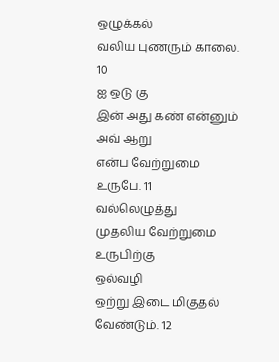ஒழுக்கல்
வலிய புணரும் காலை.
10
ஐ ஒடு கு
இன் அது கண் என்னும்
அவ் ஆறு
என்ப வேற்றுமை
உருபே. 11
வல்லெழுத்து
முதலிய வேற்றுமை
உருபிற்கு
ஒல்வழி
ஒற்று இடை மிகுதல்
வேண்டும். 12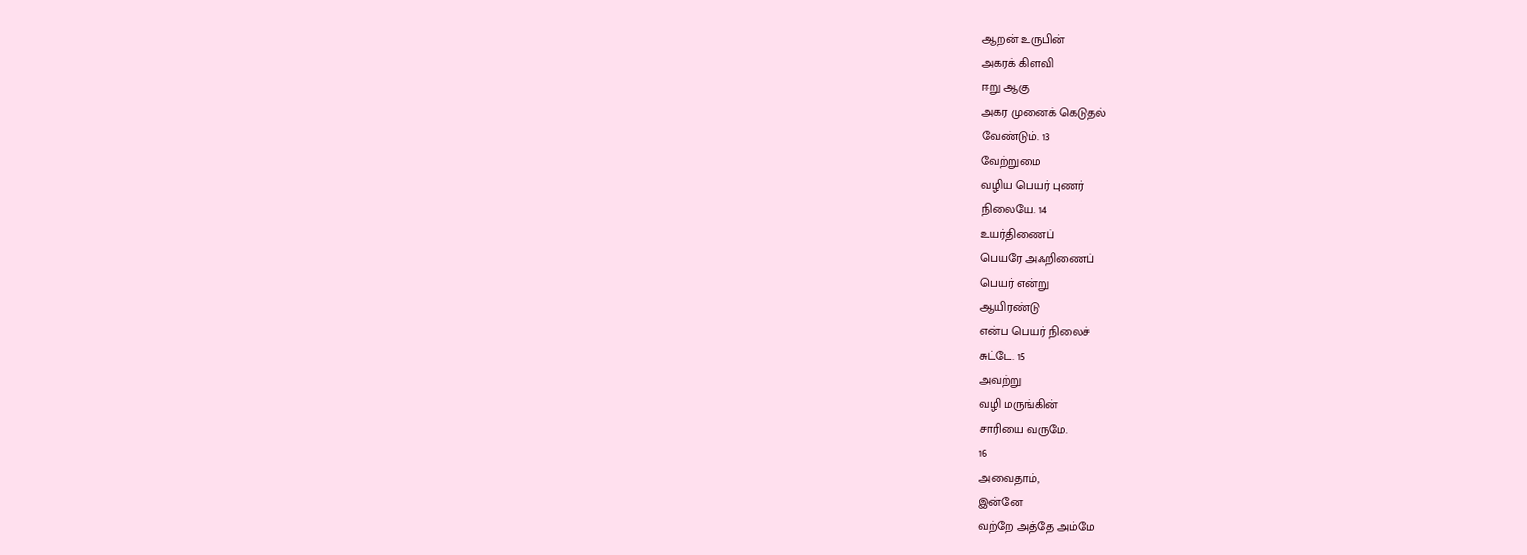ஆறன் உருபின்
அகரக் கிளவி
ஈறு ஆகு
அகர முனைக் கெடுதல்
வேண்டும். 13
வேற்றுமை
வழிய பெயர் புணர்
நிலையே. 14
உயர்திணைப்
பெயரே அஃறிணைப்
பெயர் என்று
ஆயிரண்டு
என்ப பெயர் நிலைச்
சுட்டே. 15
அவற்று
வழி மருங்கின்
சாரியை வருமே.
16
அவைதாம்,
இன்னே
வற்றே அத்தே அம்மே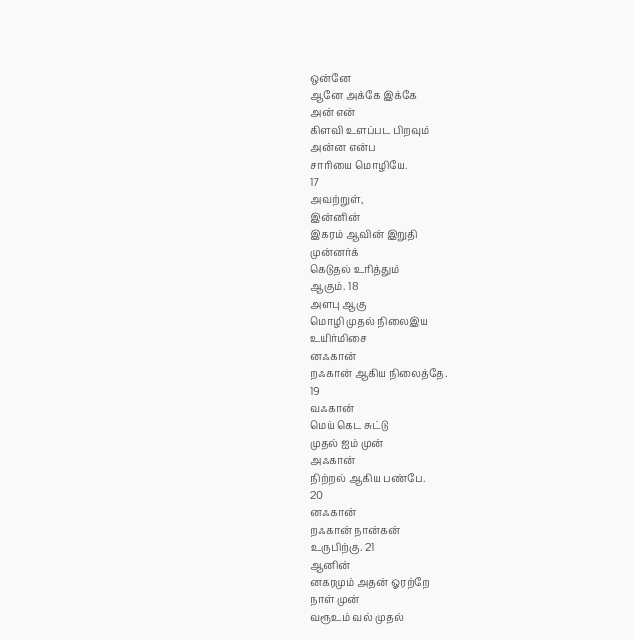ஒன்னே
ஆனே அக்கே இக்கே
அன் என்
கிளவி உளப்பட பிறவும்
அன்ன என்ப
சாரியை மொழியே.
17
அவற்றுள்,
இன்னின்
இகரம் ஆவின் இறுதி
முன்னர்க்
கெடுதல் உரித்தும்
ஆகும். 18
அளபு ஆகு
மொழி முதல் நிலைஇய
உயிர்மிசை
னஃகான்
றஃகான் ஆகிய நிலைத்தே.
19
வஃகான்
மெய் கெட சுட்டு
முதல் ஐம் முன்
அஃகான்
நிற்றல் ஆகிய பண்பே.
20
னஃகான்
றஃகான் நான்கன்
உருபிற்கு. 21
ஆனின்
னகரமும் அதன் ஓரற்றே
நாள் முன்
வரூஉம் வல் முதல்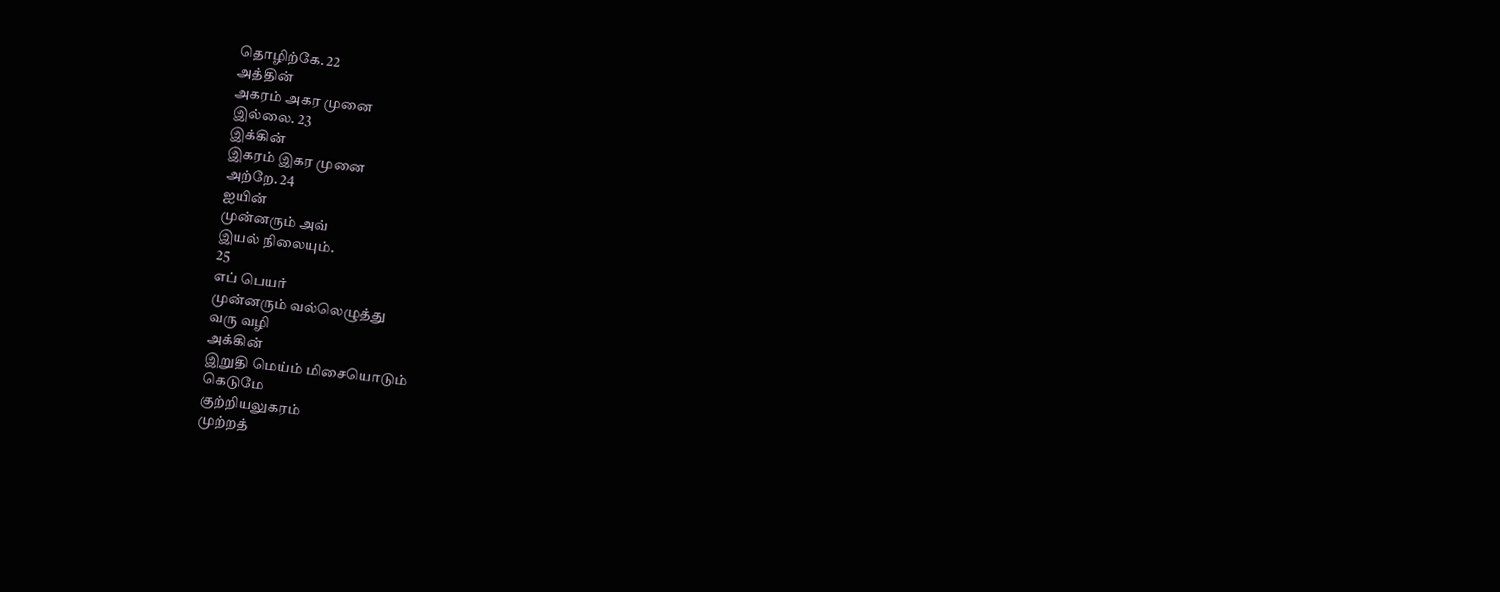தொழிற்கே. 22
அத்தின்
அகரம் அகர முனை
இல்லை. 23
இக்கின்
இகரம் இகர முனை
அற்றே. 24
ஐயின்
முன்னரும் அவ்
இயல் நிலையும்.
25
எப் பெயர்
முன்னரும் வல்லெழுத்து
வரு வழி
அக்கின்
இறுதி மெய்ம் மிசையொடும்
கெடுமே
குற்றியலுகரம்
முற்றத்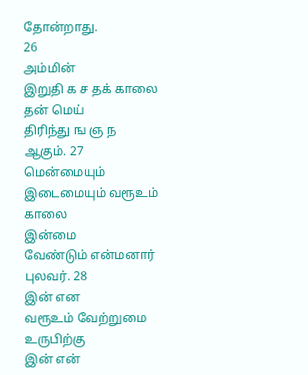தோன்றாது.
26
அம்மின்
இறுதி க ச தக் காலை
தன் மெய்
திரிந்து ங ஞ ந
ஆகும். 27
மென்மையும்
இடைமையும் வரூஉம்
காலை
இன்மை
வேண்டும் என்மனார்
புலவர். 28
இன் என
வரூஉம் வேற்றுமை
உருபிற்கு
இன் என்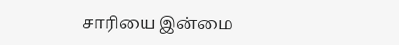சாரியை இன்மை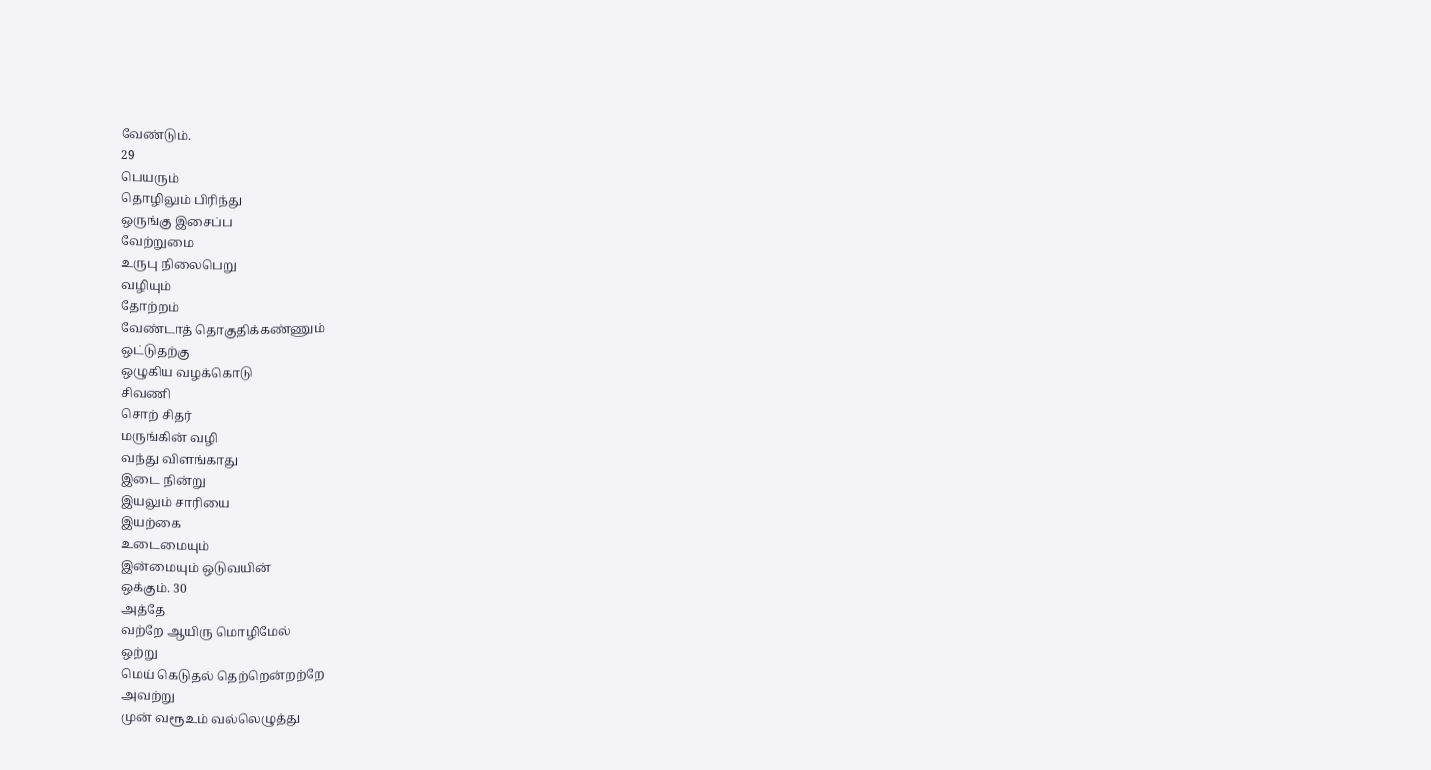வேண்டும்.
29
பெயரும்
தொழிலும் பிரிந்து
ஒருங்கு இசைப்ப
வேற்றுமை
உருபு நிலைபெறு
வழியும்
தோற்றம்
வேண்டாத் தொகுதிக்கண்ணும்
ஒட்டுதற்கு
ஒழுகிய வழக்கொடு
சிவணி
சொற் சிதர்
மருங்கின் வழி
வந்து விளங்காது
இடை நின்று
இயலும் சாரியை
இயற்கை
உடைமையும்
இன்மையும் ஒடுவயின்
ஒக்கும். 30
அத்தே
வற்றே ஆயிரு மொழிமேல்
ஒற்று
மெய் கெடுதல் தெற்றென்றற்றே
அவற்று
முன் வரூஉம் வல்லெழுத்து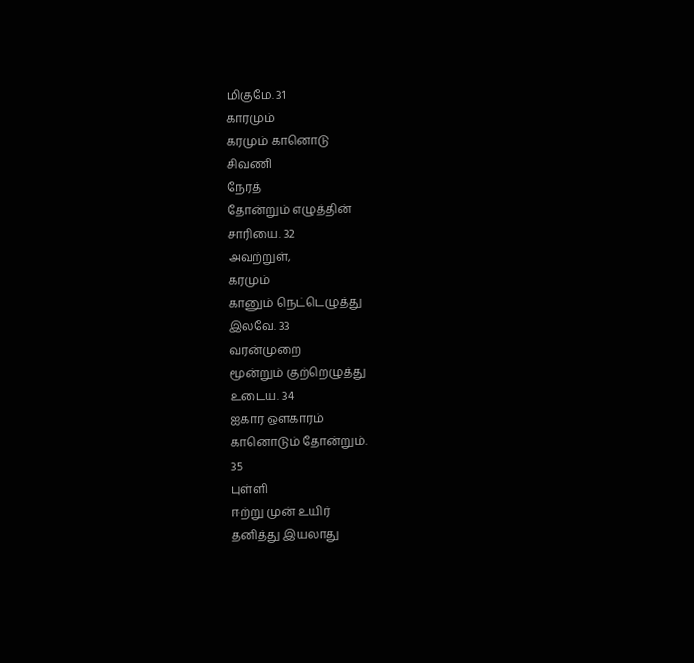மிகுமே. 31
காரமும்
கரமும் கானொடு
சிவணி
நேரத்
தோன்றும் எழுத்தின்
சாரியை. 32
அவற்றுள்,
கரமும்
கானும் நெட்டெழுத்து
இலவே. 33
வரன்முறை
மூன்றும் குற்றெழுத்து
உடைய. 34
ஐகார ஔகாரம்
கானொடும் தோன்றும்.
35
புள்ளி
ஈற்று முன் உயிர்
தனித்து இயலாது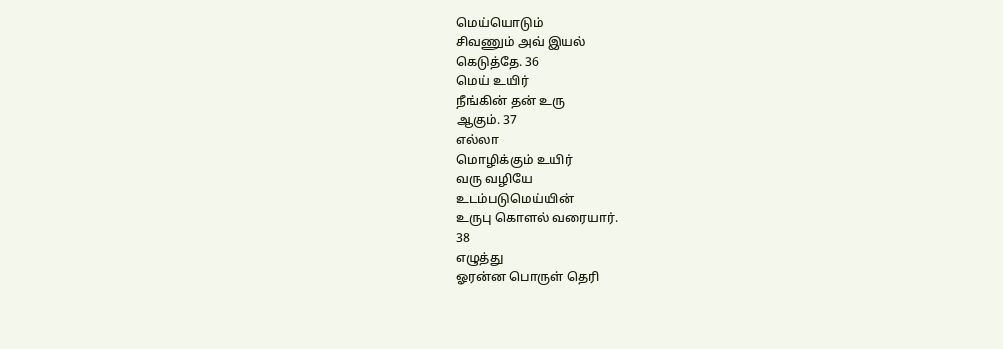மெய்யொடும்
சிவணும் அவ் இயல்
கெடுத்தே. 36
மெய் உயிர்
நீங்கின் தன் உரு
ஆகும். 37
எல்லா
மொழிக்கும் உயிர்
வரு வழியே
உடம்படுமெய்யின்
உருபு கொளல் வரையார்.
38
எழுத்து
ஓரன்ன பொருள் தெரி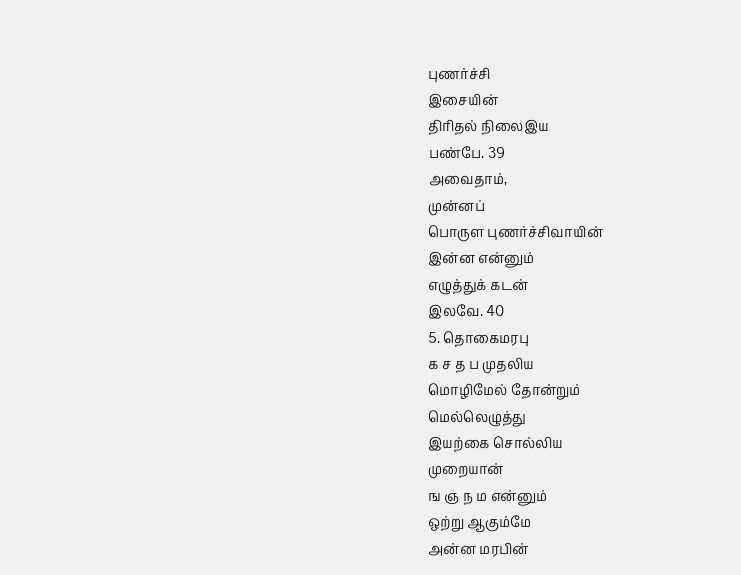புணர்ச்சி
இசையின்
திரிதல் நிலைஇய
பண்பே. 39
அவைதாம்,
முன்னப்
பொருள புணர்ச்சிவாயின்
இன்ன என்னும்
எழுத்துக் கடன்
இலவே. 40
5. தொகைமரபு
க ச த ப முதலிய
மொழிமேல் தோன்றும்
மெல்லெழுத்து
இயற்கை சொல்லிய
முறையான்
ங ஞ ந ம என்னும்
ஒற்று ஆகும்மே
அன்ன மரபின்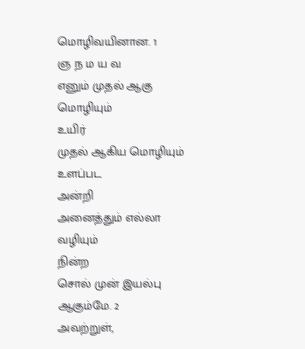மொழிவயினான. 1
ஞ ந ம ய வ
எனும் முதல் ஆகு
மொழியும்
உயிர்
முதல் ஆகிய மொழியும்
உளப்பட
அன்றி
அனைத்தும் எல்லா
வழியும்
நின்ற
சொல் முன் இயல்பு
ஆகும்மே. 2
அவற்றுள்,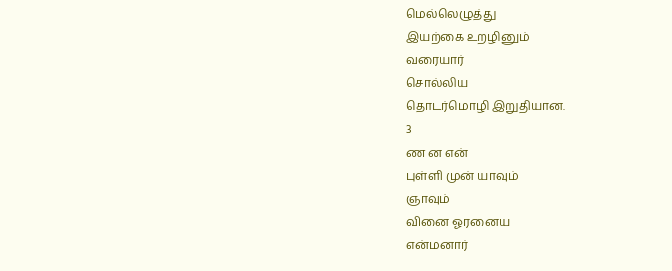மெல்லெழுத்து
இயற்கை உறழினும்
வரையார்
சொல்லிய
தொடர்மொழி இறுதியான.
3
ண ன என்
புள்ளி முன் யாவும்
ஞாவும்
வினை ஓரனைய
என்மனார்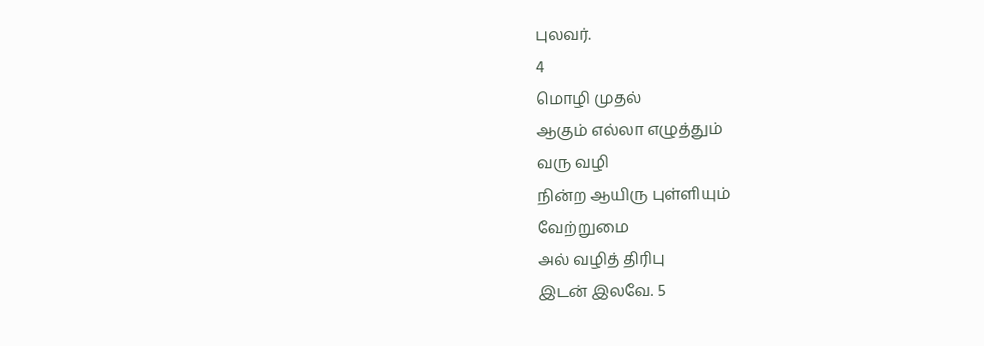புலவர்.
4
மொழி முதல்
ஆகும் எல்லா எழுத்தும்
வரு வழி
நின்ற ஆயிரு புள்ளியும்
வேற்றுமை
அல் வழித் திரிபு
இடன் இலவே. 5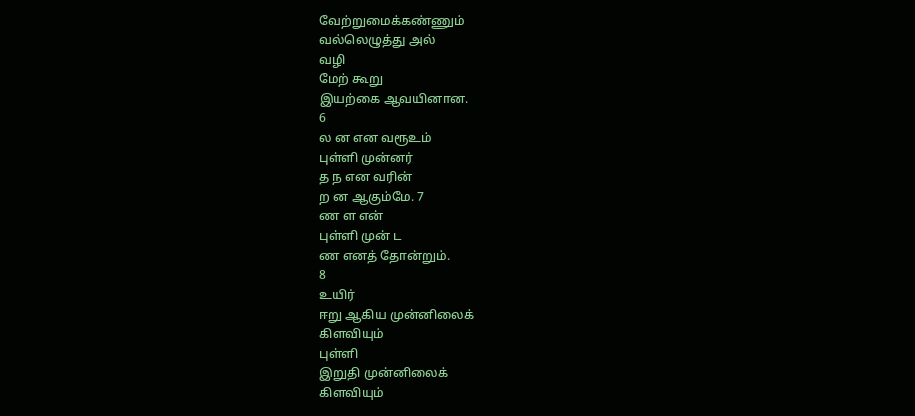வேற்றுமைக்கண்ணும்
வல்லெழுத்து அல்
வழி
மேற் கூறு
இயற்கை ஆவயினான.
6
ல ன என வரூஉம்
புள்ளி முன்னர்
த ந என வரின்
ற ன ஆகும்மே. 7
ண ள என்
புள்ளி முன் ட
ண எனத் தோன்றும்.
8
உயிர்
ஈறு ஆகிய முன்னிலைக்
கிளவியும்
புள்ளி
இறுதி முன்னிலைக்
கிளவியும்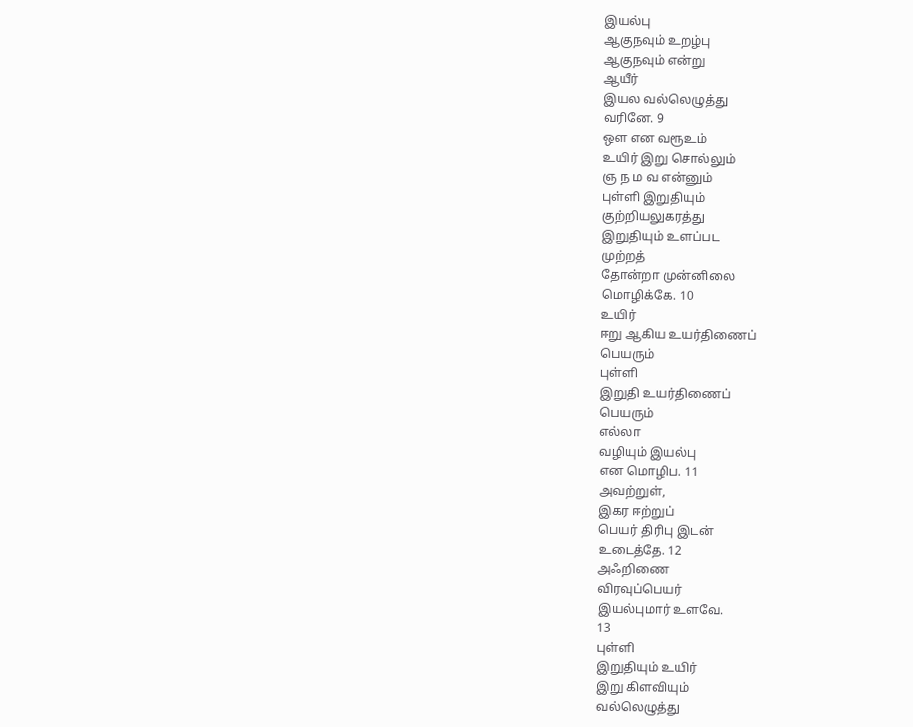இயல்பு
ஆகுநவும் உறழ்பு
ஆகுநவும் என்று
ஆயீர்
இயல வல்லெழுத்து
வரினே. 9
ஔ என வரூஉம்
உயிர் இறு சொல்லும்
ஞ ந ம வ என்னும்
புள்ளி இறுதியும்
குற்றியலுகரத்து
இறுதியும் உளப்பட
முற்றத்
தோன்றா முன்னிலை
மொழிக்கே. 10
உயிர்
ஈறு ஆகிய உயர்திணைப்
பெயரும்
புள்ளி
இறுதி உயர்திணைப்
பெயரும்
எல்லா
வழியும் இயல்பு
என மொழிப. 11
அவற்றுள்,
இகர ஈற்றுப்
பெயர் திரிபு இடன்
உடைத்தே. 12
அஃறிணை
விரவுப்பெயர்
இயல்புமார் உளவே.
13
புள்ளி
இறுதியும் உயிர்
இறு கிளவியும்
வல்லெழுத்து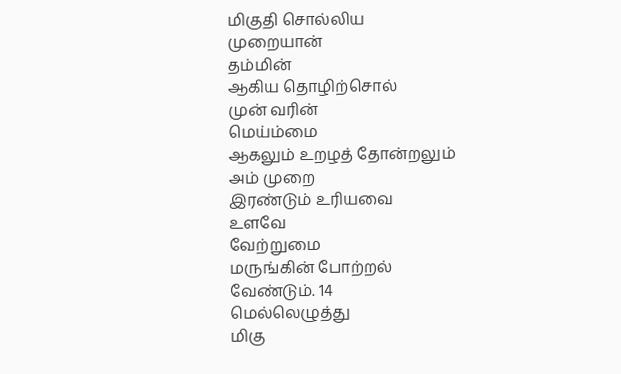மிகுதி சொல்லிய
முறையான்
தம்மின்
ஆகிய தொழிற்சொல்
முன் வரின்
மெய்ம்மை
ஆகலும் உறழத் தோன்றலும்
அம் முறை
இரண்டும் உரியவை
உளவே
வேற்றுமை
மருங்கின் போற்றல்
வேண்டும். 14
மெல்லெழுத்து
மிகு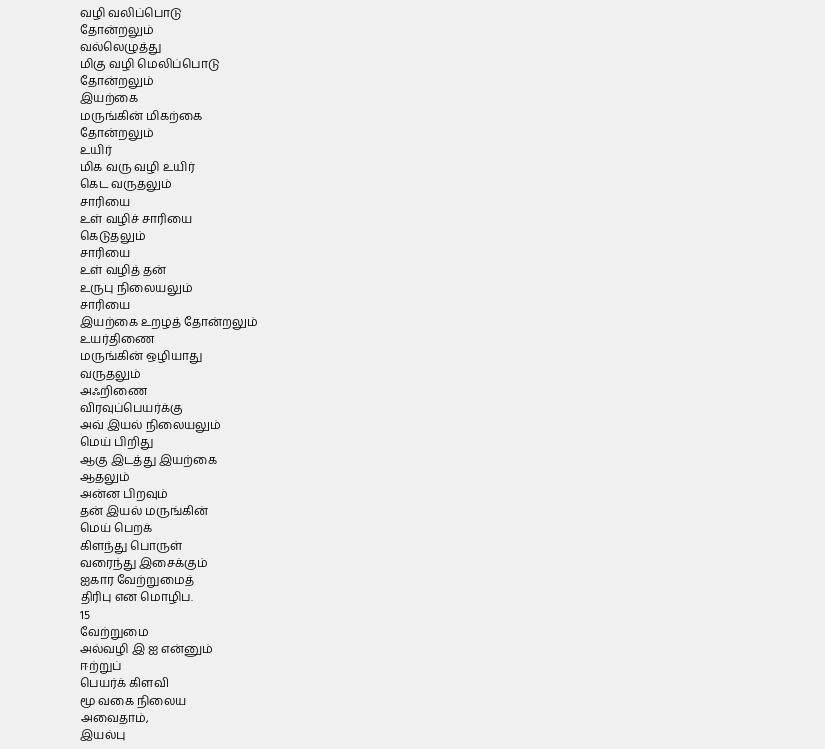வழி வலிப்பொடு
தோன்றலும்
வல்லெழுத்து
மிகு வழி மெலிப்பொடு
தோன்றலும்
இயற்கை
மருங்கின் மிகற்கை
தோன்றலும்
உயிர்
மிக வரு வழி உயிர்
கெட வருதலும்
சாரியை
உள் வழிச் சாரியை
கெடுதலும்
சாரியை
உள் வழித் தன்
உருபு நிலையலும்
சாரியை
இயற்கை உறழத் தோன்றலும்
உயர்திணை
மருங்கின் ஒழியாது
வருதலும்
அஃறிணை
விரவுப்பெயர்க்கு
அவ் இயல் நிலையலும்
மெய் பிறிது
ஆகு இடத்து இயற்கை
ஆதலும்
அன்ன பிறவும்
தன் இயல் மருங்கின்
மெய் பெறக்
கிளந்து பொருள்
வரைந்து இசைக்கும்
ஐகார வேற்றுமைத்
திரிபு என மொழிப.
15
வேற்றுமை
அல்வழி இ ஐ என்னும்
ஈற்றுப்
பெயர்க் கிளவி
மூ வகை நிலைய
அவைதாம்,
இயல்பு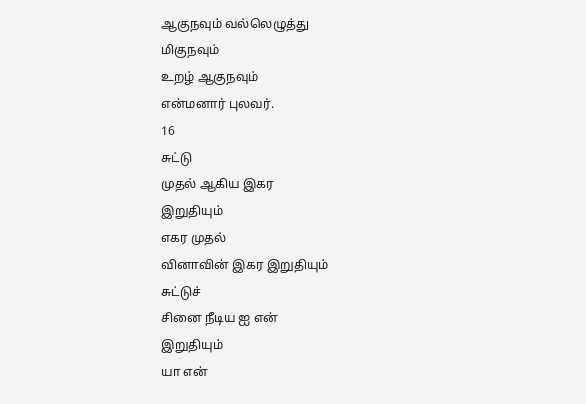ஆகுநவும் வல்லெழுத்து
மிகுநவும்
உறழ் ஆகுநவும்
என்மனார் புலவர்.
16
சுட்டு
முதல் ஆகிய இகர
இறுதியும்
எகர முதல்
வினாவின் இகர இறுதியும்
சுட்டுச்
சினை நீடிய ஐ என்
இறுதியும்
யா என்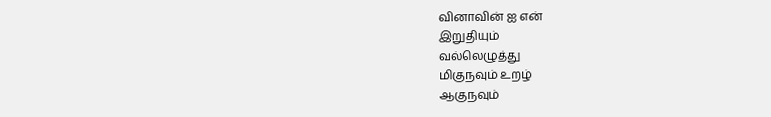வினாவின் ஐ என்
இறுதியும்
வல்லெழுத்து
மிகுநவும் உறழ்
ஆகுநவும்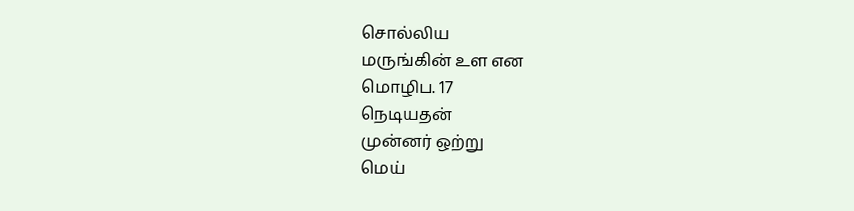சொல்லிய
மருங்கின் உள என
மொழிப. 17
நெடியதன்
முன்னர் ஒற்று
மெய்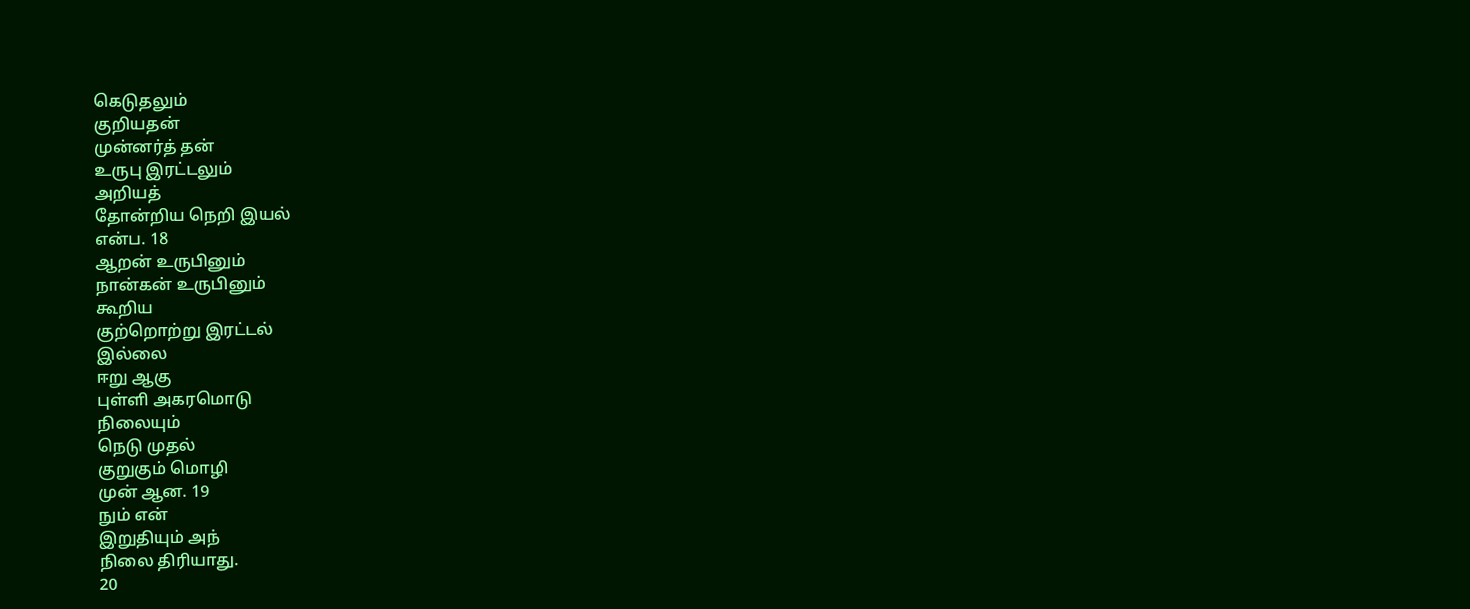கெடுதலும்
குறியதன்
முன்னர்த் தன்
உருபு இரட்டலும்
அறியத்
தோன்றிய நெறி இயல்
என்ப. 18
ஆறன் உருபினும்
நான்கன் உருபினும்
கூறிய
குற்றொற்று இரட்டல்
இல்லை
ஈறு ஆகு
புள்ளி அகரமொடு
நிலையும்
நெடு முதல்
குறுகும் மொழி
முன் ஆன. 19
நும் என்
இறுதியும் அந்
நிலை திரியாது.
20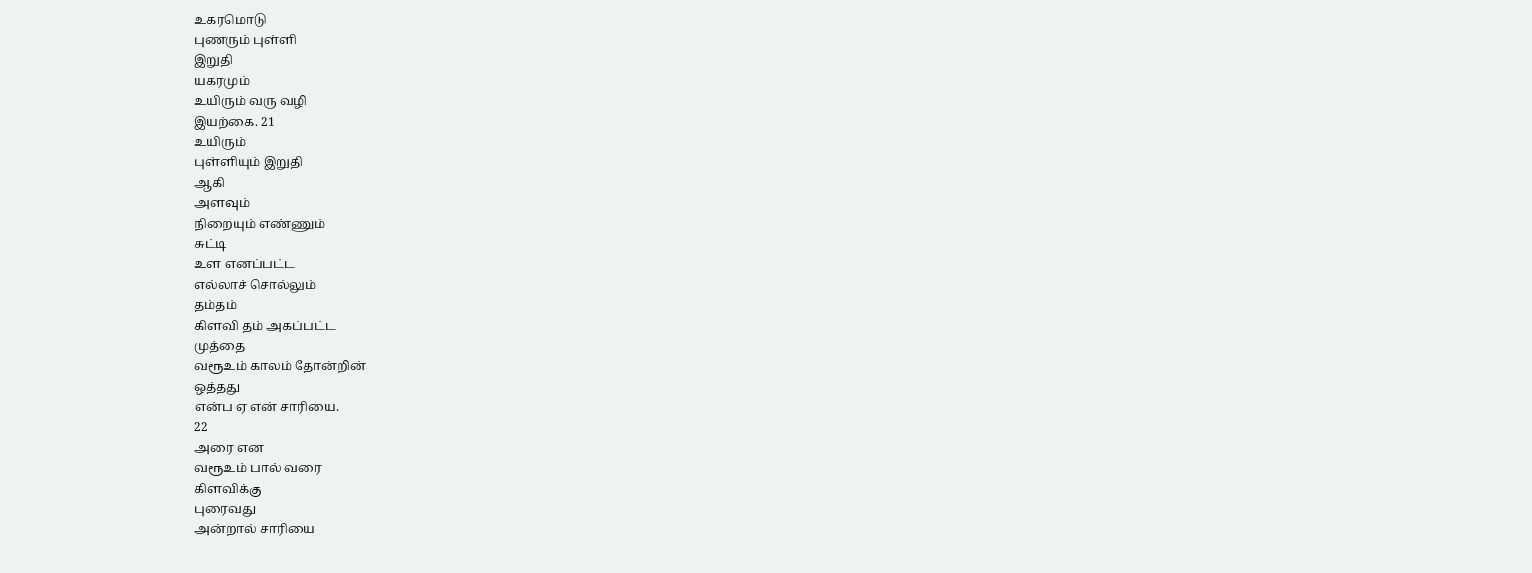உகரமொடு
புணரும் புள்ளி
இறுதி
யகரமும்
உயிரும் வரு வழி
இயற்கை. 21
உயிரும்
புள்ளியும் இறுதி
ஆகி
அளவும்
நிறையும் எண்ணும்
சுட்டி
உள எனப்பட்ட
எல்லாச் சொல்லும்
தம்தம்
கிளவி தம் அகப்பட்ட
முத்தை
வரூஉம் காலம் தோன்றின்
ஒத்தது
என்ப ஏ என் சாரியை.
22
அரை என
வரூஉம் பால் வரை
கிளவிக்கு
புரைவது
அன்றால் சாரியை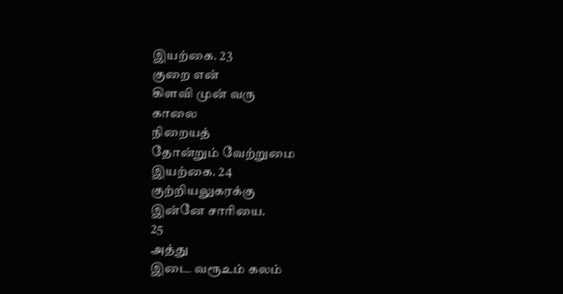இயற்கை. 23
குறை என்
கிளவி முன் வரு
காலை
நிறையத்
தோன்றும் வேற்றுமை
இயற்கை. 24
குற்றியலுகரக்கு
இன்னே சாரியை.
25
அத்து
இடை வரூஉம் கலம்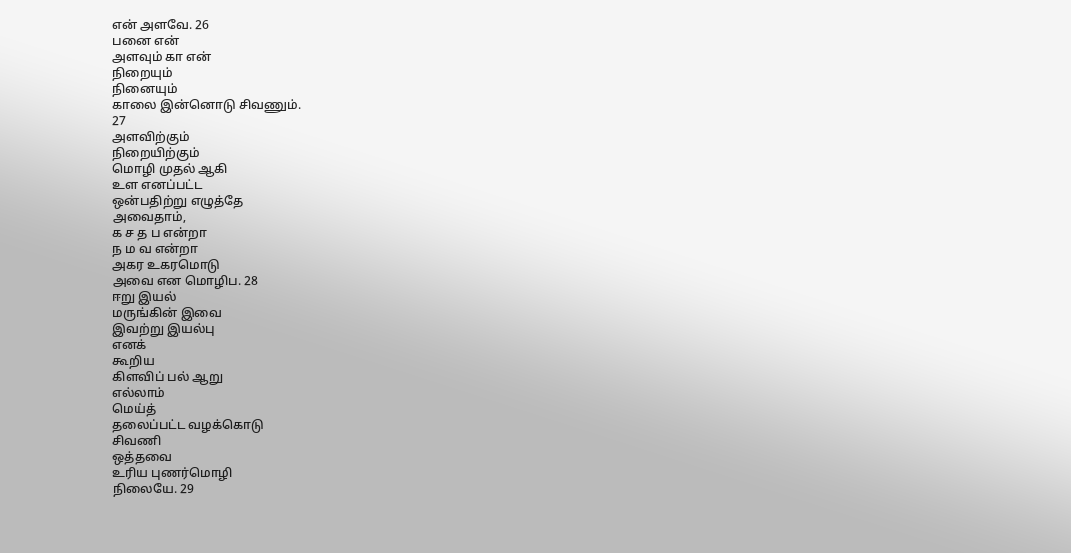என் அளவே. 26
பனை என்
அளவும் கா என்
நிறையும்
நினையும்
காலை இன்னொடு சிவணும்.
27
அளவிற்கும்
நிறையிற்கும்
மொழி முதல் ஆகி
உள எனப்பட்ட
ஒன்பதிற்று எழுத்தே
அவைதாம்,
க ச த ப என்றா
ந ம வ என்றா
அகர உகரமொடு
அவை என மொழிப. 28
ஈறு இயல்
மருங்கின் இவை
இவற்று இயல்பு
எனக்
கூறிய
கிளவிப் பல் ஆறு
எல்லாம்
மெய்த்
தலைப்பட்ட வழக்கொடு
சிவணி
ஒத்தவை
உரிய புணர்மொழி
நிலையே. 29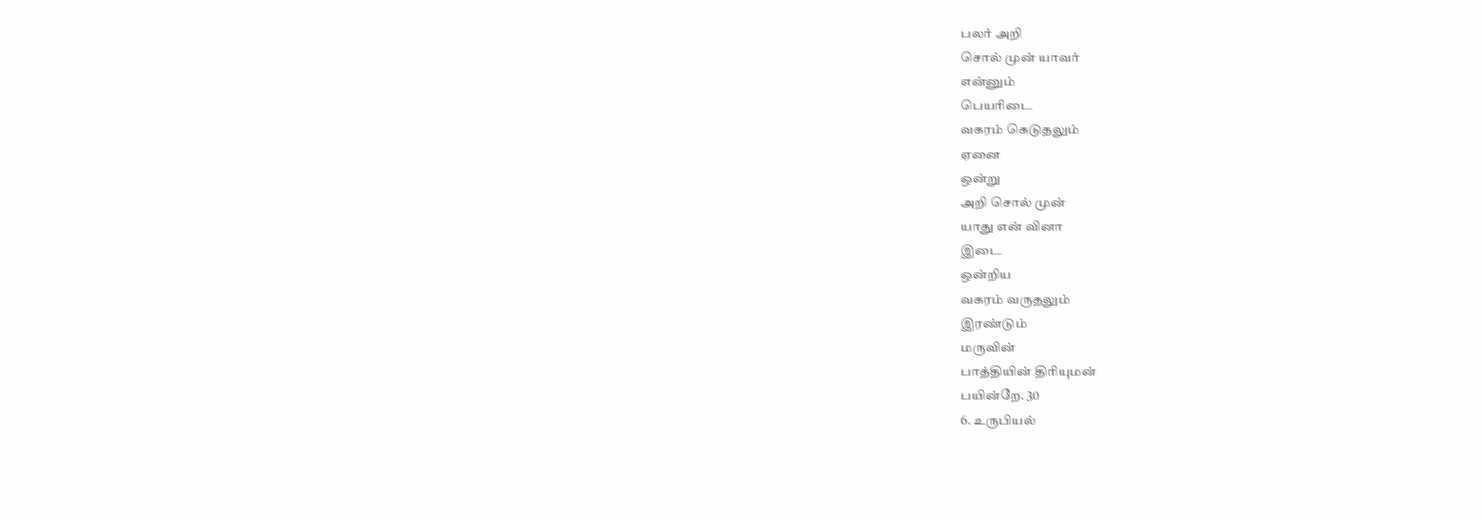பலர் அறி
சொல் முன் யாவர்
என்னும்
பெயரிடை
வகரம் கெடுதலும்
ஏனை
ஒன்று
அறி சொல் முன்
யாது என் வினா
இடை
ஒன்றிய
வகரம் வருதலும்
இரண்டும்
மருவின்
பாத்தியின் திரியுமன்
பயின்றே. 30
6. உருபியல்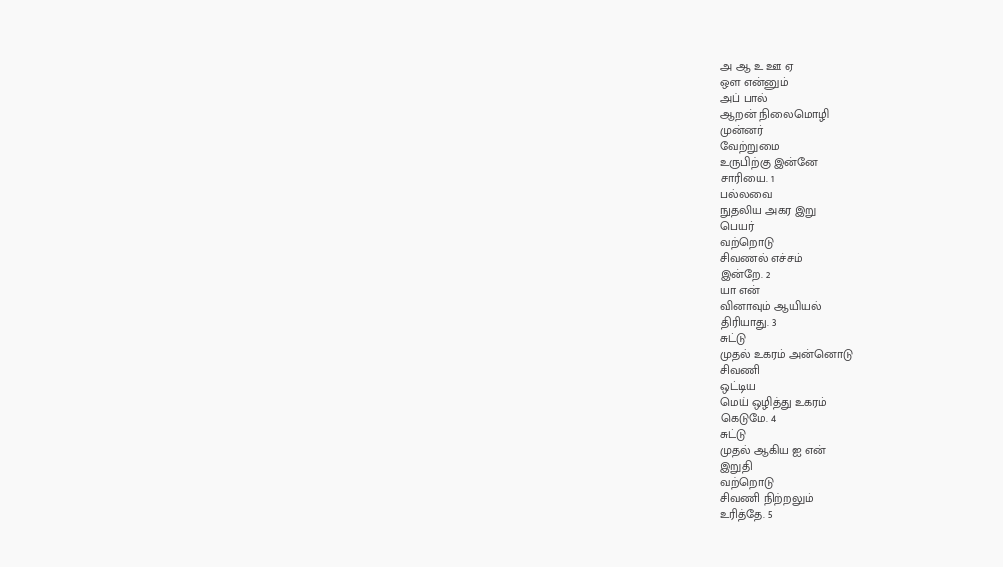அ ஆ உ ஊ ஏ
ஔ என்னும்
அப் பால்
ஆறன் நிலைமொழி
முன்னர்
வேற்றுமை
உருபிற்கு இன்னே
சாரியை. 1
பல்லவை
நுதலிய அகர இறு
பெயர்
வற்றொடு
சிவணல் எச்சம்
இன்றே. 2
யா என்
வினாவும் ஆயியல்
திரியாது. 3
சுட்டு
முதல் உகரம் அன்னொடு
சிவணி
ஒட்டிய
மெய் ஒழித்து உகரம்
கெடுமே. 4
சுட்டு
முதல் ஆகிய ஐ என்
இறுதி
வற்றொடு
சிவணி நிற்றலும்
உரித்தே. 5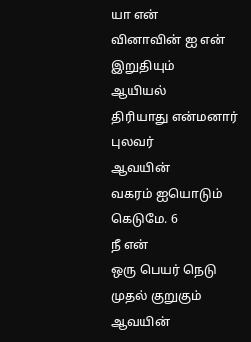யா என்
வினாவின் ஐ என்
இறுதியும்
ஆயியல்
திரியாது என்மனார்
புலவர்
ஆவயின்
வகரம் ஐயொடும்
கெடுமே. 6
நீ என்
ஒரு பெயர் நெடு
முதல் குறுகும்
ஆவயின்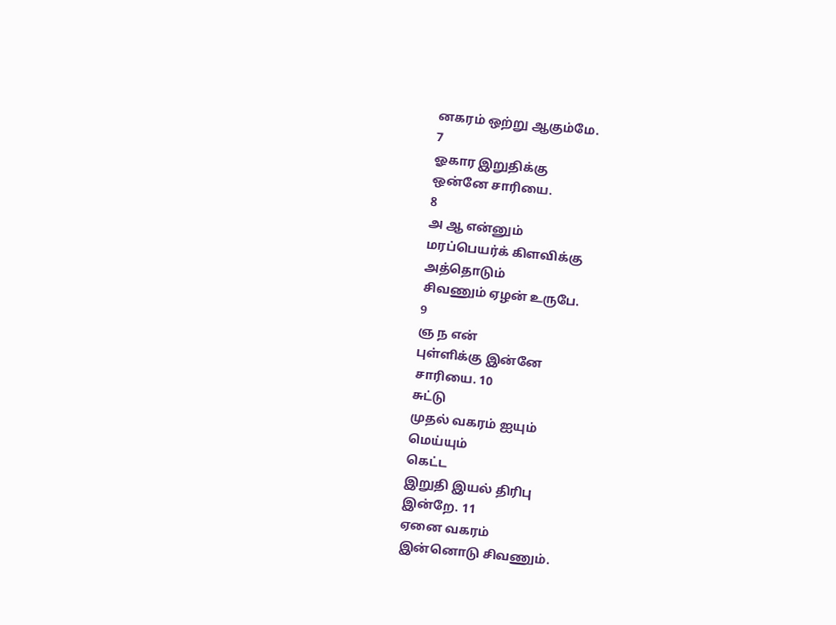னகரம் ஒற்று ஆகும்மே.
7
ஓகார இறுதிக்கு
ஒன்னே சாரியை.
8
அ ஆ என்னும்
மரப்பெயர்க் கிளவிக்கு
அத்தொடும்
சிவணும் ஏழன் உருபே.
9
ஞ ந என்
புள்ளிக்கு இன்னே
சாரியை. 10
சுட்டு
முதல் வகரம் ஐயும்
மெய்யும்
கெட்ட
இறுதி இயல் திரிபு
இன்றே. 11
ஏனை வகரம்
இன்னொடு சிவணும்.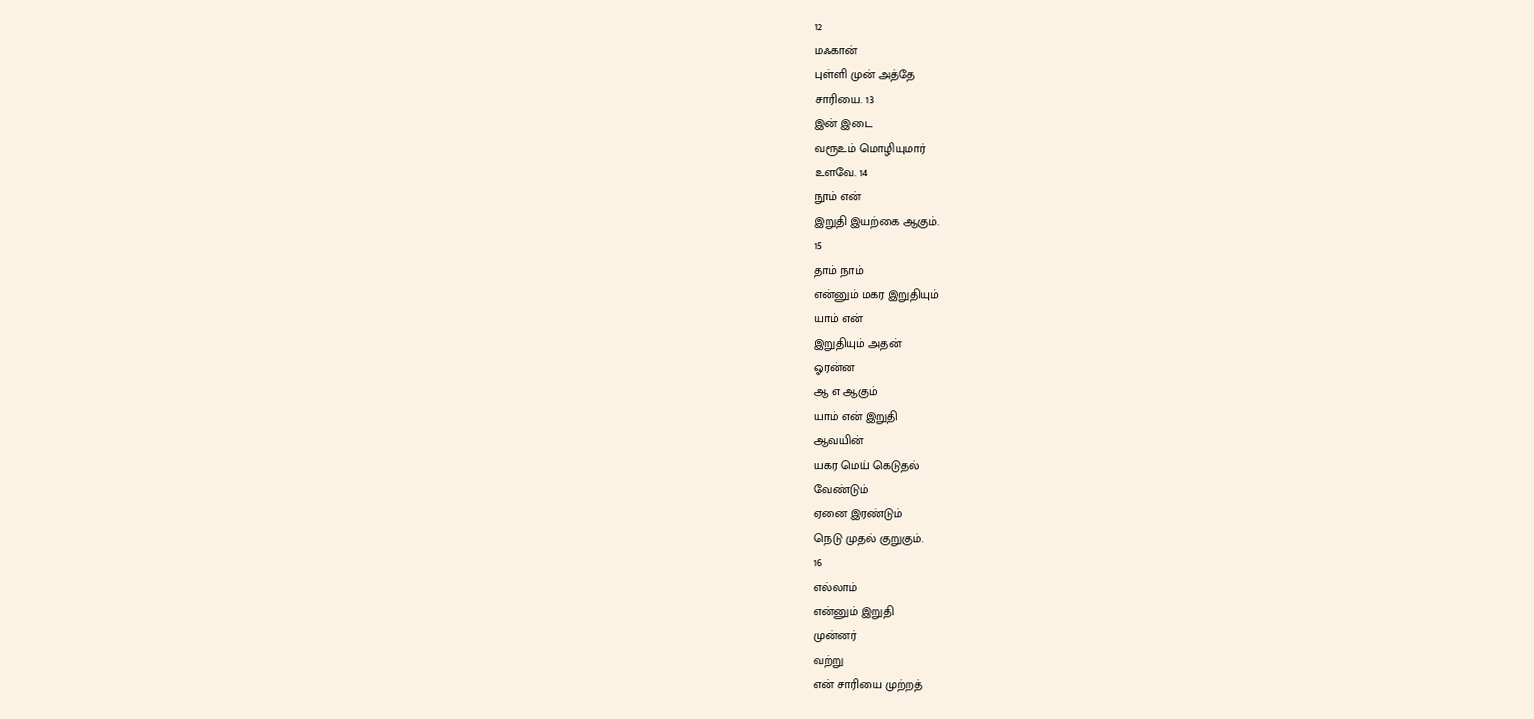12
மஃகான்
புள்ளி முன் அத்தே
சாரியை. 13
இன் இடை
வரூஉம் மொழியுமார்
உளவே. 14
நூம் என்
இறுதி இயற்கை ஆகும்.
15
தாம் நாம்
என்னும் மகர இறுதியும்
யாம் என்
இறுதியும் அதன்
ஓரன்ன
ஆ எ ஆகும்
யாம் என் இறுதி
ஆவயின்
யகர மெய் கெடுதல்
வேண்டும்
ஏனை இரண்டும்
நெடு முதல் குறுகும்.
16
எல்லாம்
என்னும் இறுதி
முன்னர்
வற்று
என் சாரியை முற்றத்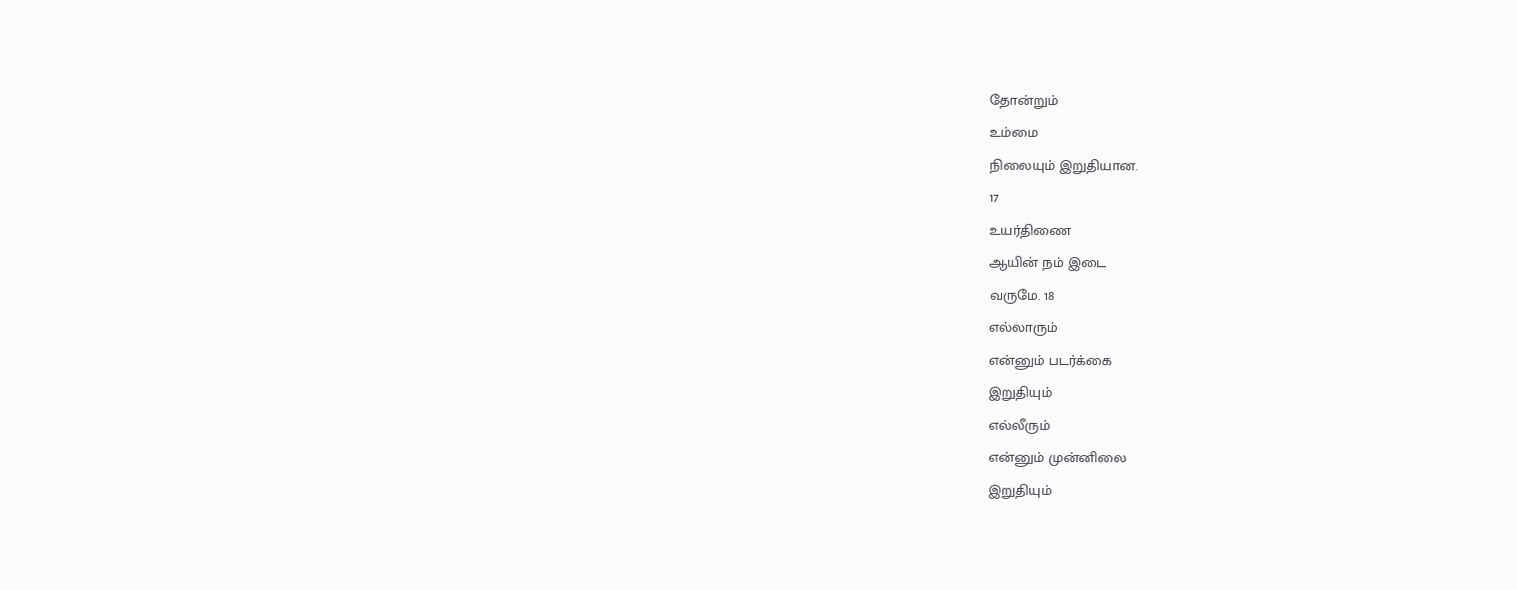தோன்றும்
உம்மை
நிலையும் இறுதியான.
17
உயர்திணை
ஆயின் நம் இடை
வருமே. 18
எல்லாரும்
என்னும் படர்க்கை
இறுதியும்
எல்லீரும்
என்னும் முன்னிலை
இறுதியும்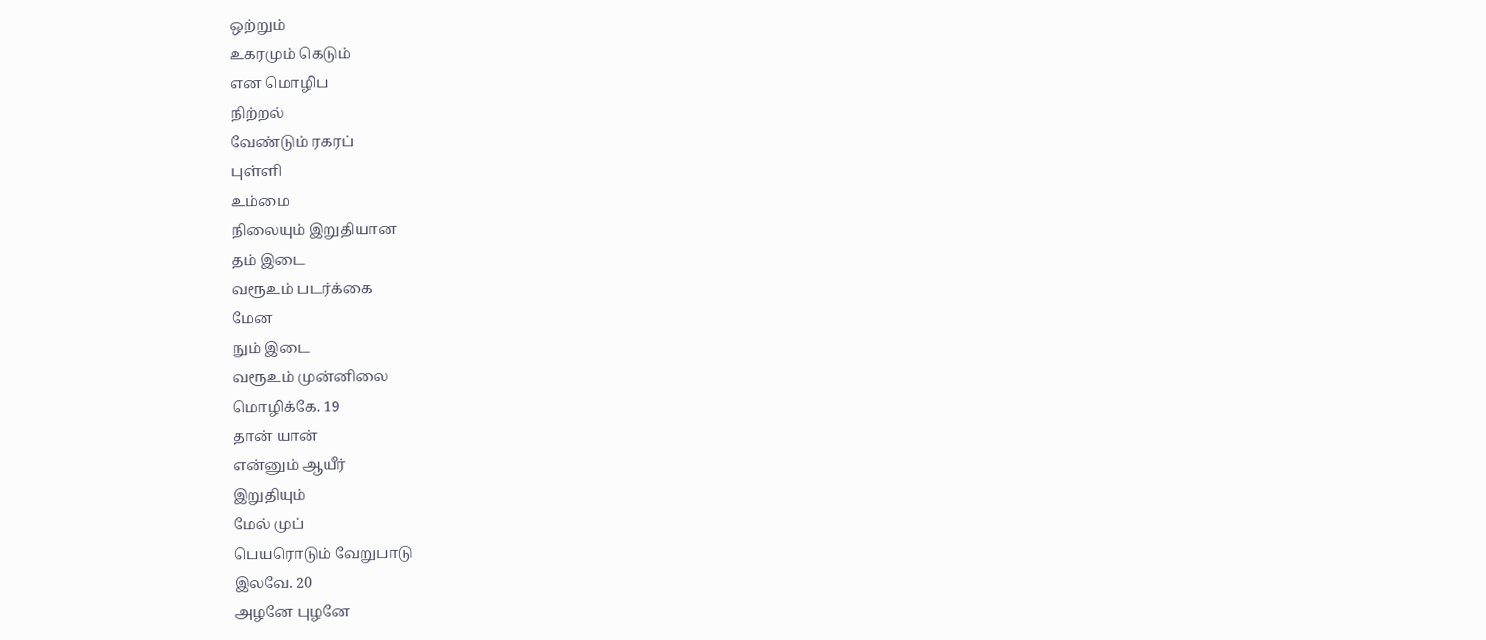ஒற்றும்
உகரமும் கெடும்
என மொழிப
நிற்றல்
வேண்டும் ரகரப்
புள்ளி
உம்மை
நிலையும் இறுதியான
தம் இடை
வரூஉம் படர்க்கை
மேன
நும் இடை
வரூஉம் முன்னிலை
மொழிக்கே. 19
தான் யான்
என்னும் ஆயீர்
இறுதியும்
மேல் முப்
பெயரொடும் வேறுபாடு
இலவே. 20
அழனே புழனே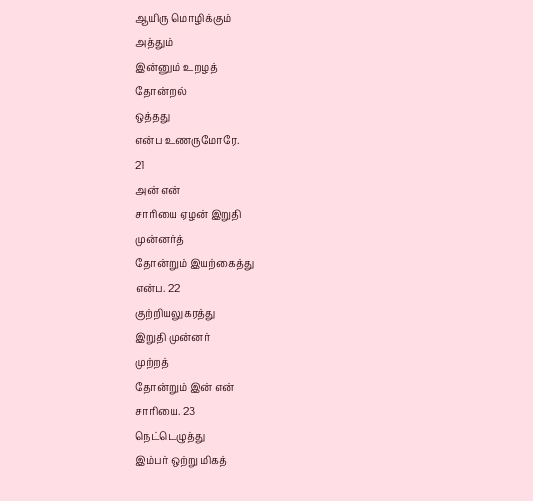ஆயிரு மொழிக்கும்
அத்தும்
இன்னும் உறழத்
தோன்றல்
ஒத்தது
என்ப உணருமோரே.
21
அன் என்
சாரியை ஏழன் இறுதி
முன்னர்த்
தோன்றும் இயற்கைத்து
என்ப. 22
குற்றியலுகரத்து
இறுதி முன்னர்
முற்றத்
தோன்றும் இன் என்
சாரியை. 23
நெட்டெழுத்து
இம்பர் ஒற்று மிகத்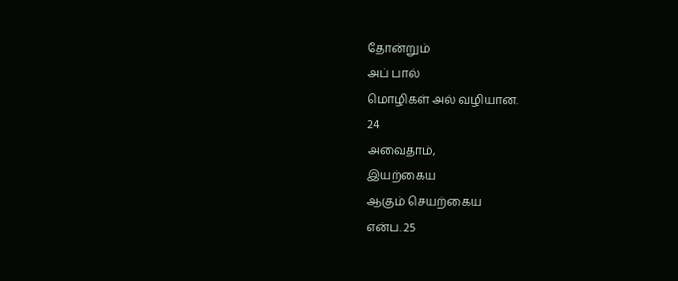தோன்றும்
அப் பால்
மொழிகள் அல் வழியான.
24
அவைதாம்,
இயற்கைய
ஆகும் செயற்கைய
என்ப. 25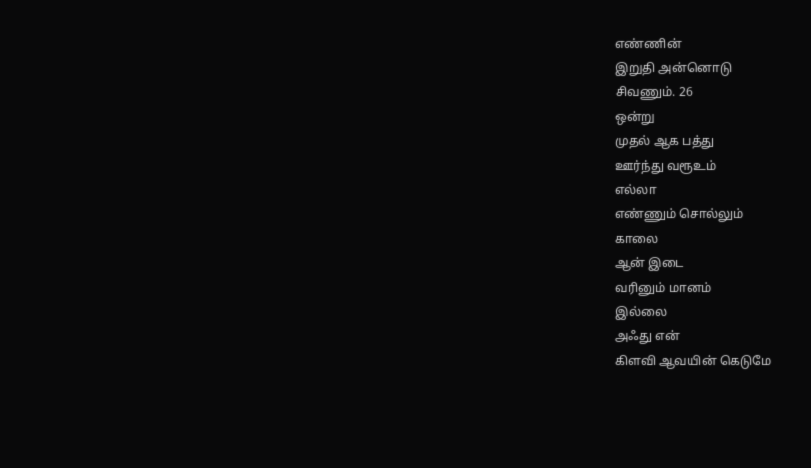எண்ணின்
இறுதி அன்னொடு
சிவணும். 26
ஒன்று
முதல் ஆக பத்து
ஊர்ந்து வரூஉம்
எல்லா
எண்ணும் சொல்லும்
காலை
ஆன் இடை
வரினும் மானம்
இல்லை
அஃது என்
கிளவி ஆவயின் கெடுமே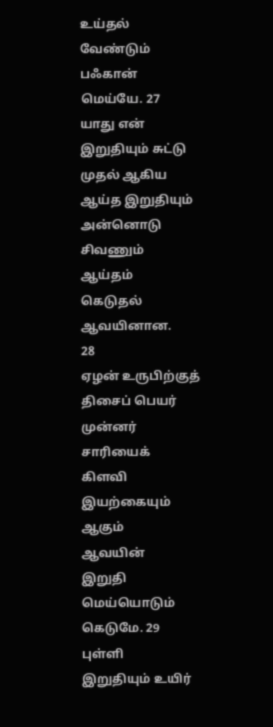உய்தல்
வேண்டும் பஃகான்
மெய்யே. 27
யாது என்
இறுதியும் சுட்டு
முதல் ஆகிய
ஆய்த இறுதியும்
அன்னொடு சிவணும்
ஆய்தம்
கெடுதல் ஆவயினான.
28
ஏழன் உருபிற்குத்
திசைப் பெயர் முன்னர்
சாரியைக்
கிளவி இயற்கையும்
ஆகும்
ஆவயின்
இறுதி மெய்யொடும்
கெடுமே. 29
புள்ளி
இறுதியும் உயிர்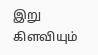இறு கிளவியும்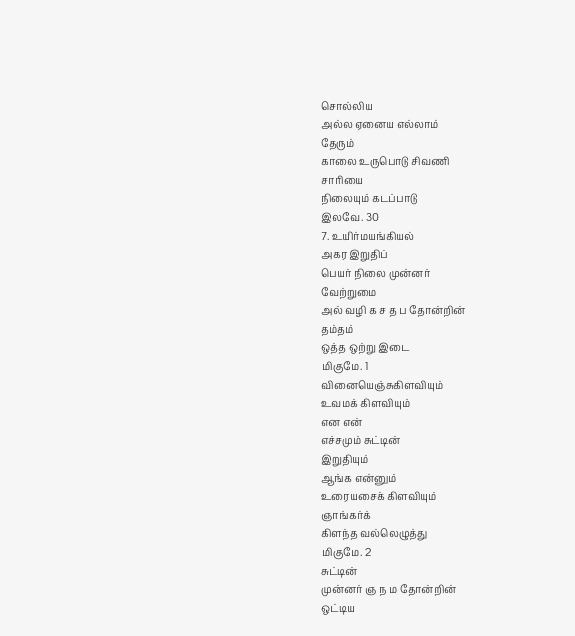சொல்லிய
அல்ல ஏனைய எல்லாம்
தேரும்
காலை உருபொடு சிவணி
சாரியை
நிலையும் கடப்பாடு
இலவே. 30
7. உயிர்மயங்கியல்
அகர இறுதிப்
பெயர் நிலை முன்னர்
வேற்றுமை
அல் வழி க ச த ப தோன்றின்
தம்தம்
ஒத்த ஒற்று இடை
மிகுமே. 1
வினையெஞ்சுகிளவியும்
உவமக் கிளவியும்
என என்
எச்சமும் சுட்டின்
இறுதியும்
ஆங்க என்னும்
உரையசைக் கிளவியும்
ஞாங்கர்க்
கிளந்த வல்லெழுத்து
மிகுமே. 2
சுட்டின்
முன்னர் ஞ ந ம தோன்றின்
ஒட்டிய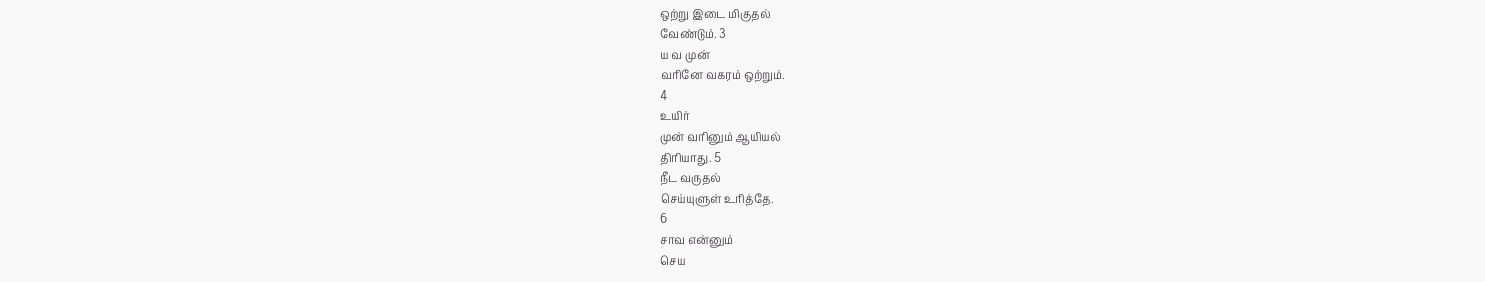ஒற்று இடை மிகுதல்
வேண்டும். 3
ய வ முன்
வரினே வகரம் ஒற்றும்.
4
உயிர்
முன் வரினும் ஆயியல்
திரியாது. 5
நீட வருதல்
செய்யுளுள் உரித்தே.
6
சாவ என்னும்
செய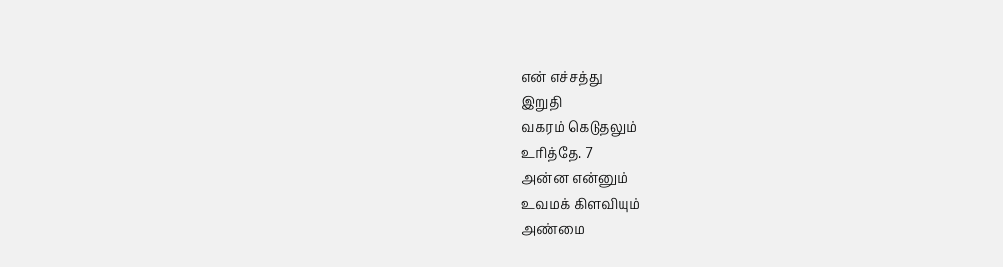என் எச்சத்து
இறுதி
வகரம் கெடுதலும்
உரித்தே. 7
அன்ன என்னும்
உவமக் கிளவியும்
அண்மை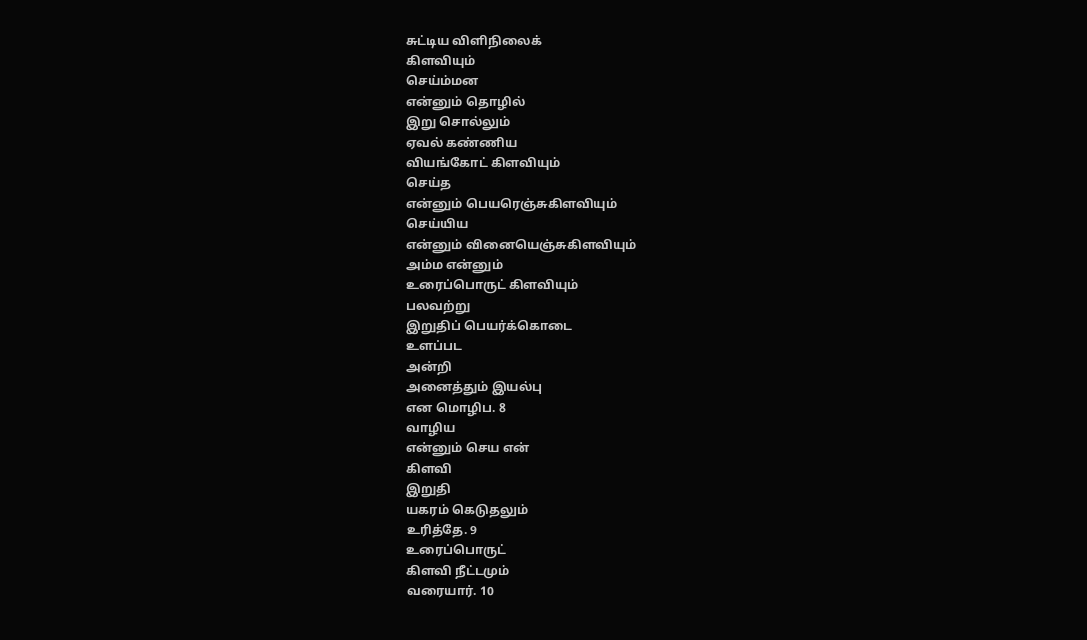சுட்டிய விளிநிலைக்
கிளவியும்
செய்ம்மன
என்னும் தொழில்
இறு சொல்லும்
ஏவல் கண்ணிய
வியங்கோட் கிளவியும்
செய்த
என்னும் பெயரெஞ்சுகிளவியும்
செய்யிய
என்னும் வினையெஞ்சுகிளவியும்
அம்ம என்னும்
உரைப்பொருட் கிளவியும்
பலவற்று
இறுதிப் பெயர்க்கொடை
உளப்பட
அன்றி
அனைத்தும் இயல்பு
என மொழிப. 8
வாழிய
என்னும் செய என்
கிளவி
இறுதி
யகரம் கெடுதலும்
உரித்தே. 9
உரைப்பொருட்
கிளவி நீட்டமும்
வரையார். 10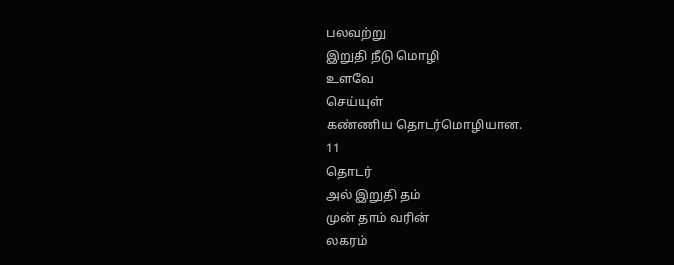பலவற்று
இறுதி நீடு மொழி
உளவே
செய்யுள்
கண்ணிய தொடர்மொழியான.
11
தொடர்
அல் இறுதி தம்
முன் தாம் வரின்
லகரம்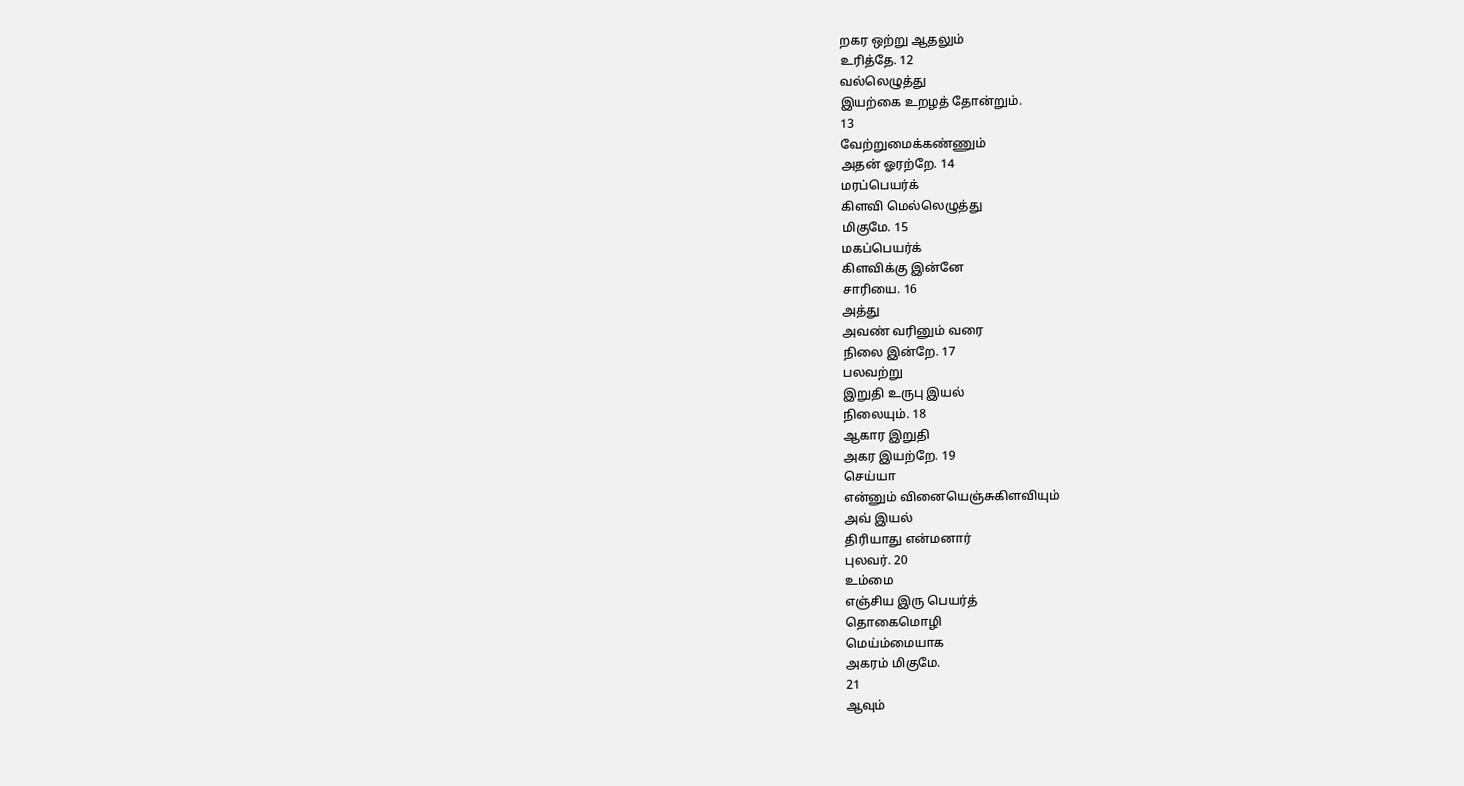றகர ஒற்று ஆதலும்
உரித்தே. 12
வல்லெழுத்து
இயற்கை உறழத் தோன்றும்.
13
வேற்றுமைக்கண்ணும்
அதன் ஓரற்றே. 14
மரப்பெயர்க்
கிளவி மெல்லெழுத்து
மிகுமே. 15
மகப்பெயர்க்
கிளவிக்கு இன்னே
சாரியை. 16
அத்து
அவண் வரினும் வரை
நிலை இன்றே. 17
பலவற்று
இறுதி உருபு இயல்
நிலையும். 18
ஆகார இறுதி
அகர இயற்றே. 19
செய்யா
என்னும் வினையெஞ்சுகிளவியும்
அவ் இயல்
திரியாது என்மனார்
புலவர். 20
உம்மை
எஞ்சிய இரு பெயர்த்
தொகைமொழி
மெய்ம்மையாக
அகரம் மிகுமே.
21
ஆவும்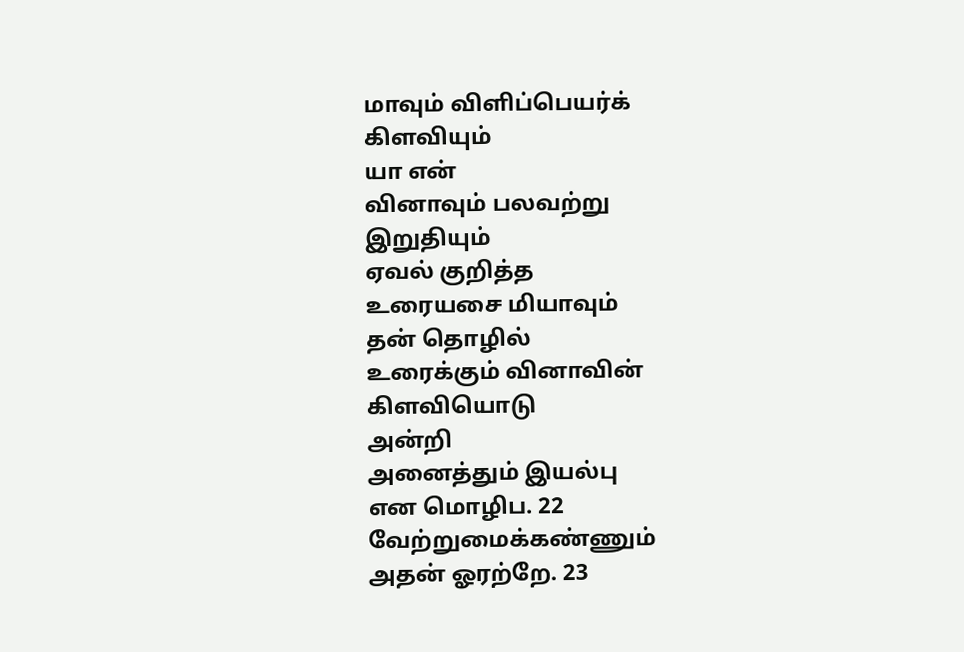மாவும் விளிப்பெயர்க்
கிளவியும்
யா என்
வினாவும் பலவற்று
இறுதியும்
ஏவல் குறித்த
உரையசை மியாவும்
தன் தொழில்
உரைக்கும் வினாவின்
கிளவியொடு
அன்றி
அனைத்தும் இயல்பு
என மொழிப. 22
வேற்றுமைக்கண்ணும்
அதன் ஓரற்றே. 23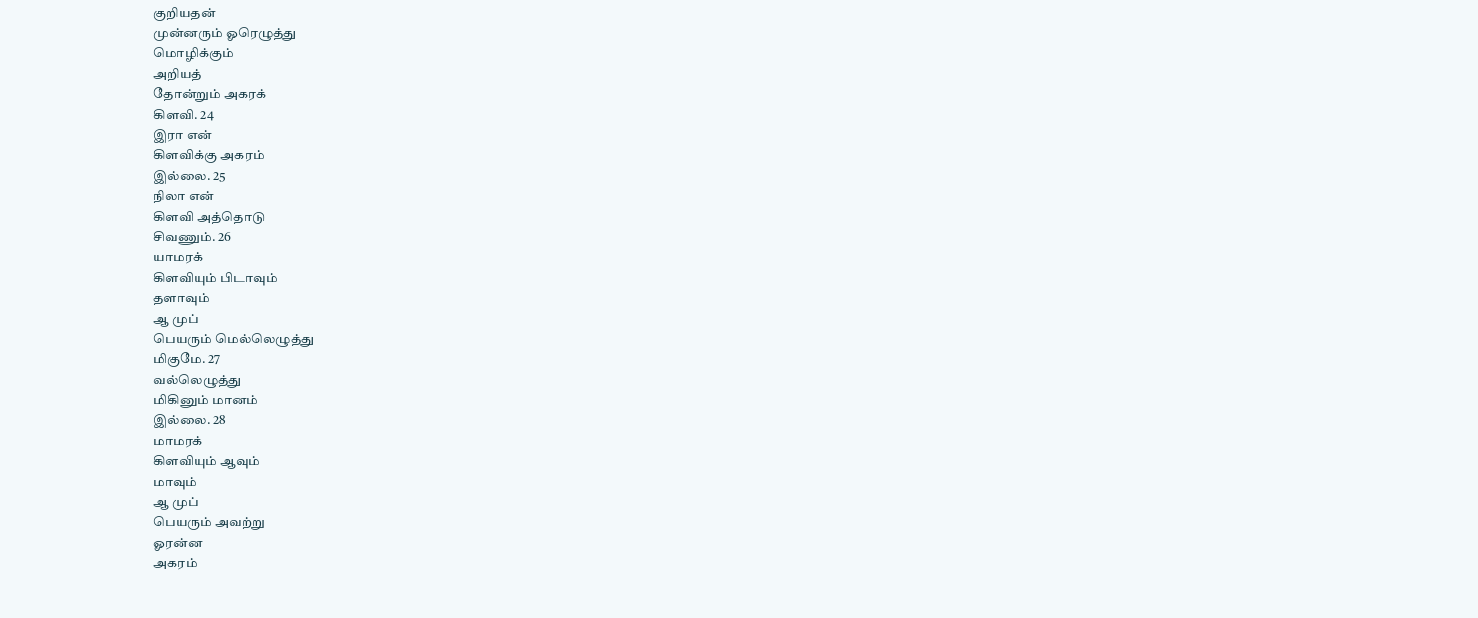குறியதன்
முன்னரும் ஓரெழுத்து
மொழிக்கும்
அறியத்
தோன்றும் அகரக்
கிளவி. 24
இரா என்
கிளவிக்கு அகரம்
இல்லை. 25
நிலா என்
கிளவி அத்தொடு
சிவணும். 26
யாமரக்
கிளவியும் பிடாவும்
தளாவும்
ஆ முப்
பெயரும் மெல்லெழுத்து
மிகுமே. 27
வல்லெழுத்து
மிகினும் மானம்
இல்லை. 28
மாமரக்
கிளவியும் ஆவும்
மாவும்
ஆ முப்
பெயரும் அவற்று
ஓரன்ன
அகரம்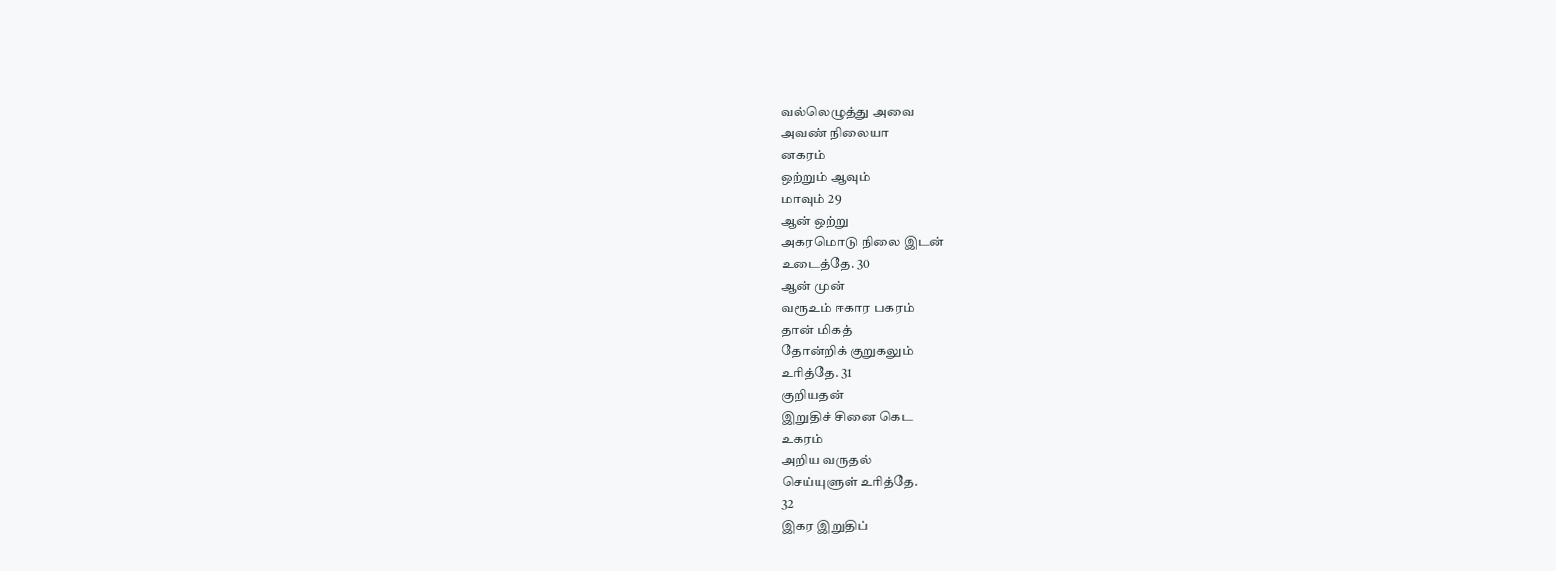வல்லெழுத்து அவை
அவண் நிலையா
னகரம்
ஒற்றும் ஆவும்
மாவும் 29
ஆன் ஒற்று
அகரமொடு நிலை இடன்
உடைத்தே. 30
ஆன் முன்
வரூஉம் ஈகார பகரம்
தான் மிகத்
தோன்றிக் குறுகலும்
உரித்தே. 31
குறியதன்
இறுதிச் சினை கெட
உகரம்
அறிய வருதல்
செய்யுளுள் உரித்தே.
32
இகர இறுதிப்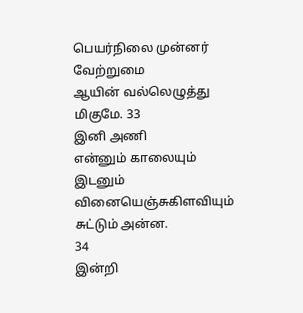பெயர்நிலை முன்னர்
வேற்றுமை
ஆயின் வல்லெழுத்து
மிகுமே. 33
இனி அணி
என்னும் காலையும்
இடனும்
வினையெஞ்சுகிளவியும்
சுட்டும் அன்ன.
34
இன்றி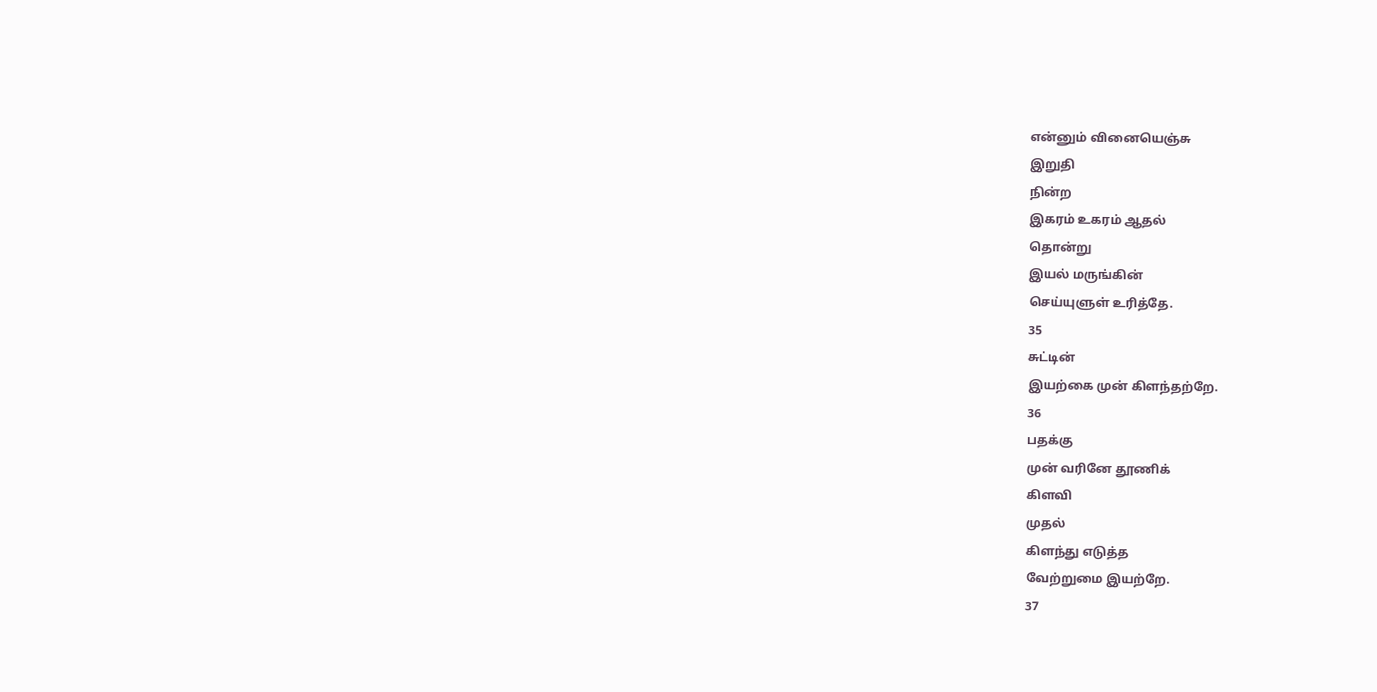என்னும் வினையெஞ்சு
இறுதி
நின்ற
இகரம் உகரம் ஆதல்
தொன்று
இயல் மருங்கின்
செய்யுளுள் உரித்தே.
35
சுட்டின்
இயற்கை முன் கிளந்தற்றே.
36
பதக்கு
முன் வரினே தூணிக்
கிளவி
முதல்
கிளந்து எடுத்த
வேற்றுமை இயற்றே.
37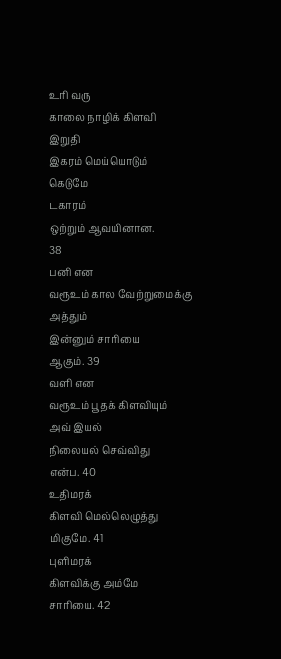உரி வரு
காலை நாழிக் கிளவி
இறுதி
இகரம் மெய்யொடும்
கெடுமே
டகாரம்
ஒற்றும் ஆவயினான.
38
பனி என
வரூஉம் கால வேற்றுமைக்கு
அத்தும்
இன்னும் சாரியை
ஆகும். 39
வளி என
வரூஉம் பூதக் கிளவியும்
அவ் இயல்
நிலையல் செவ்விது
என்ப. 40
உதிமரக்
கிளவி மெல்லெழுத்து
மிகுமே. 41
புளிமரக்
கிளவிக்கு அம்மே
சாரியை. 42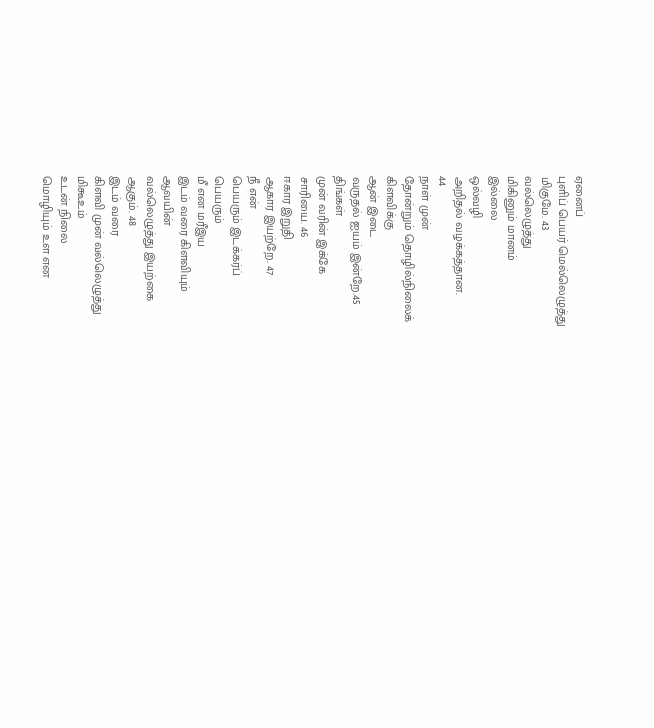ஏனைப்
புளிப் பெயர் மெல்லெழுத்து
மிகுமே. 43
வல்லெழுத்து
மிகினும் மானம்
இல்லை
ஒல்வழி
அறிதல் வழக்கத்தான.
44
நாள் முன்
தோன்றும் தொழில்நிலைக்
கிளவிக்கு
ஆன் இடை
வருதல் ஐயம் இன்றே.45
திங்கள்
முன் வரின் இக்கே
சாரியை. 46
ஈகார இறுதி
ஆகார இயற்றே. 47
நீ என்
பெயரும் இடக்கர்ப்
பெயரும்
மீ என மரீஇய
இடம் வரை கிளவியும்
ஆவயின்
வல்லெழுத்து இயற்கை
ஆகும். 48
இடம் வரை
கிளவி முன் வல்லெழுத்து
மிகூஉம்
உடன் நிலை
மொழியும் உள என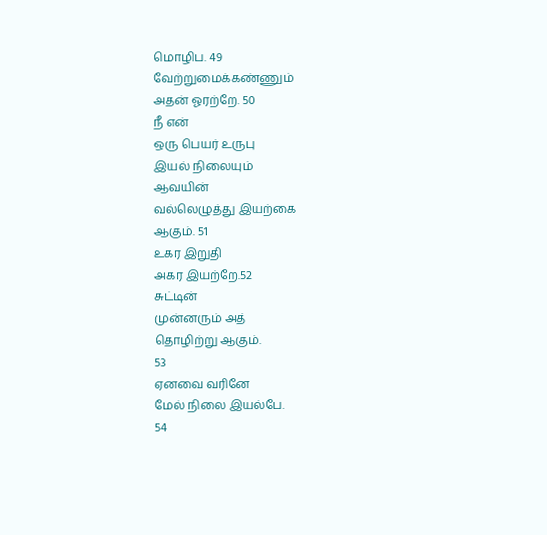மொழிப. 49
வேற்றுமைக்கண்ணும்
அதன் ஓரற்றே. 50
நீ என்
ஒரு பெயர் உருபு
இயல் நிலையும்
ஆவயின்
வல்லெழுத்து இயற்கை
ஆகும். 51
உகர இறுதி
அகர இயற்றே.52
சுட்டின்
முன்னரும் அத்
தொழிற்று ஆகும்.
53
ஏனவை வரினே
மேல் நிலை இயல்பே.
54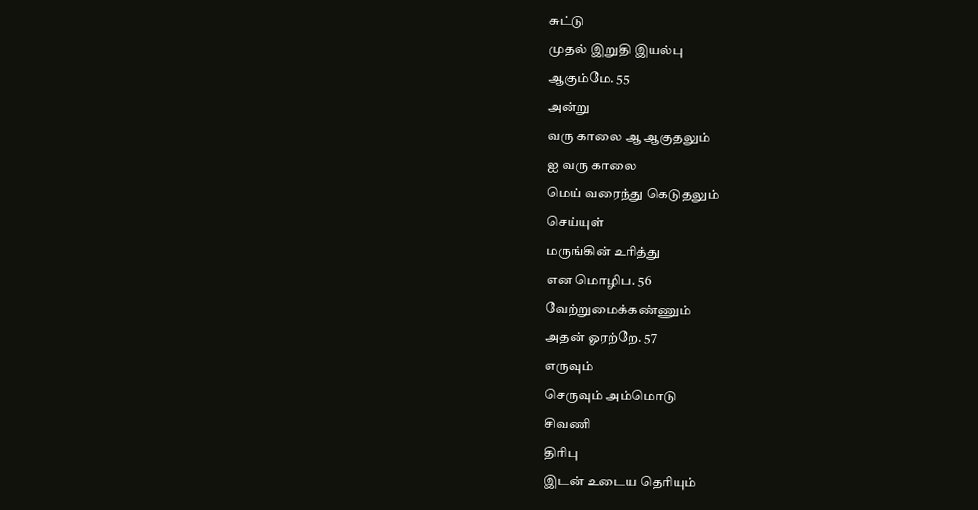சுட்டு
முதல் இறுதி இயல்பு
ஆகும்மே. 55
அன்று
வரு காலை ஆ ஆகுதலும்
ஐ வரு காலை
மெய் வரைந்து கெடுதலும்
செய்யுள்
மருங்கின் உரித்து
என மொழிப. 56
வேற்றுமைக்கண்ணும்
அதன் ஓரற்றே. 57
எருவும்
செருவும் அம்மொடு
சிவணி
திரிபு
இடன் உடைய தெரியும்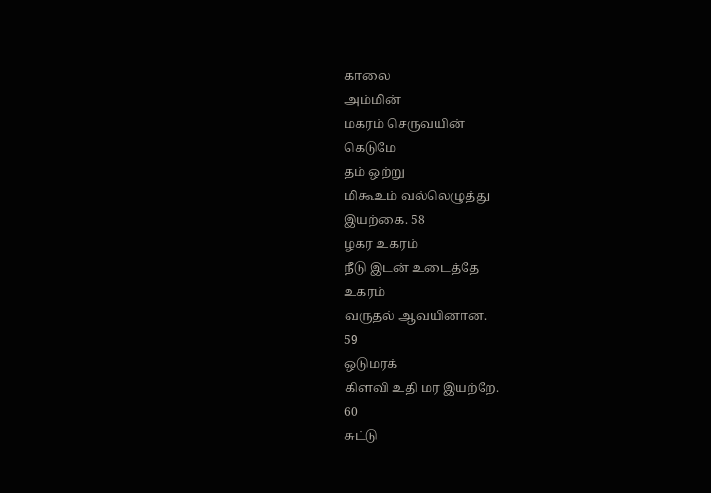காலை
அம்மின்
மகரம் செருவயின்
கெடுமே
தம் ஒற்று
மிகூஉம் வல்லெழுத்து
இயற்கை. 58
ழகர உகரம்
நீடு இடன் உடைத்தே
உகரம்
வருதல் ஆவயினான.
59
ஒடுமரக்
கிளவி உதி மர இயற்றே.
60
சுட்டு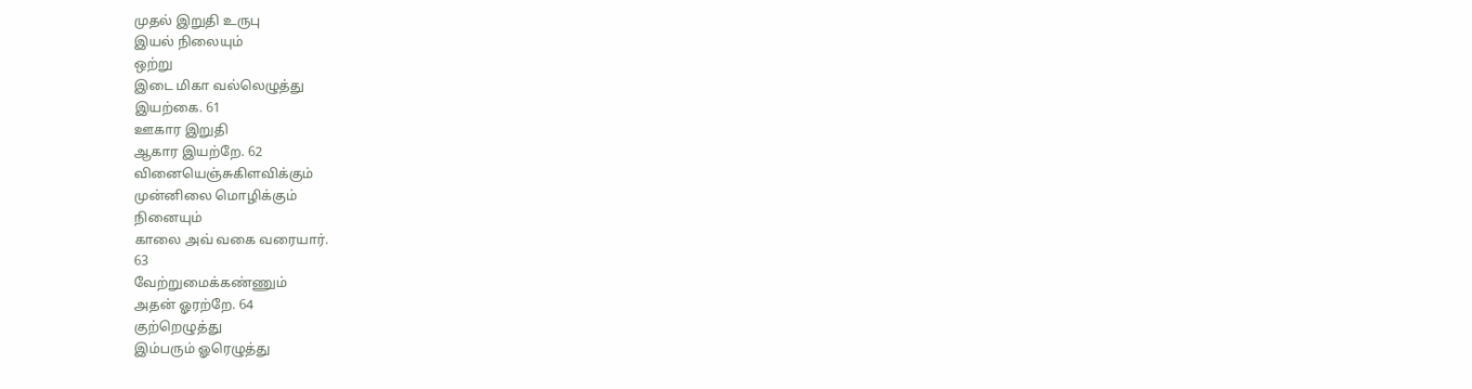முதல் இறுதி உருபு
இயல் நிலையும்
ஒற்று
இடை மிகா வல்லெழுத்து
இயற்கை. 61
ஊகார இறுதி
ஆகார இயற்றே. 62
வினையெஞ்சுகிளவிக்கும்
முன்னிலை மொழிக்கும்
நினையும்
காலை அவ் வகை வரையார்.
63
வேற்றுமைக்கண்ணும்
அதன் ஓரற்றே. 64
குற்றெழுத்து
இம்பரும் ஓரெழுத்து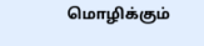மொழிக்கும்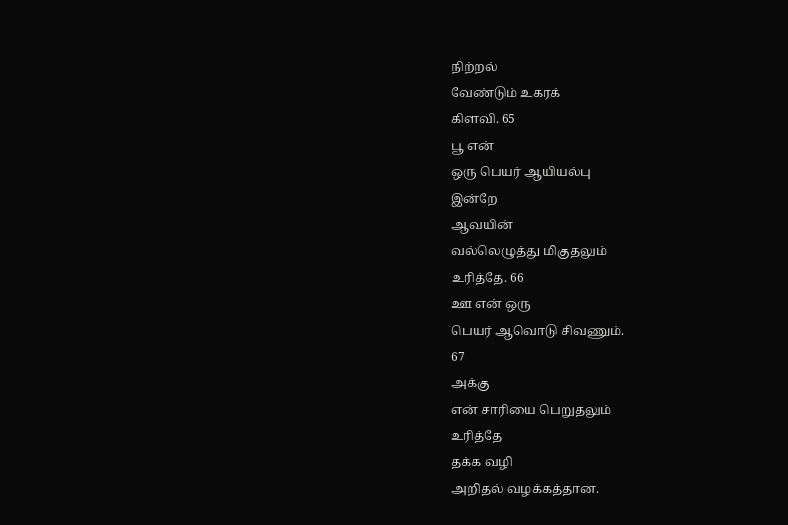நிற்றல்
வேண்டும் உகரக்
கிளவி. 65
பூ என்
ஒரு பெயர் ஆயியல்பு
இன்றே
ஆவயின்
வல்லெழுத்து மிகுதலும்
உரித்தே. 66
ஊ என் ஒரு
பெயர் ஆவொடு சிவணும்.
67
அக்கு
என் சாரியை பெறுதலும்
உரித்தே
தக்க வழி
அறிதல் வழக்கத்தான.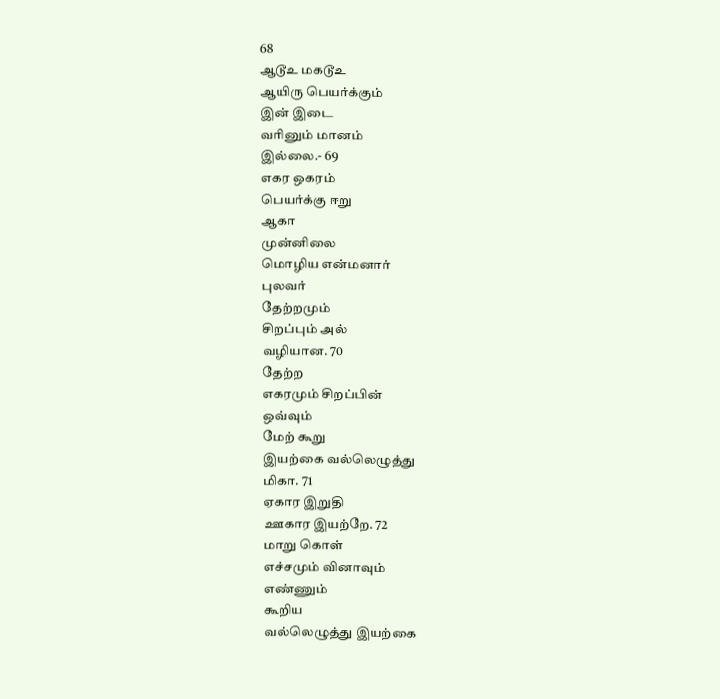68
ஆடூஉ மகடூஉ
ஆயிரு பெயர்க்கும்
இன் இடை
வரினும் மானம்
இல்லை.- 69
எகர ஒகரம்
பெயர்க்கு ஈறு
ஆகா
முன்னிலை
மொழிய என்மனார்
புலவர்
தேற்றமும்
சிறப்பும் அல்
வழியான. 70
தேற்ற
எகரமும் சிறப்பின்
ஒவ்வும்
மேற் கூறு
இயற்கை வல்லெழுத்து
மிகா. 71
ஏகார இறுதி
ஊகார இயற்றே. 72
மாறு கொள்
எச்சமும் வினாவும்
எண்ணும்
கூறிய
வல்லெழுத்து இயற்கை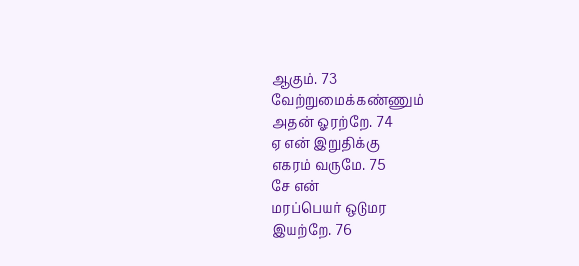ஆகும். 73
வேற்றுமைக்கண்ணும்
அதன் ஓரற்றே. 74
ஏ என் இறுதிக்கு
எகரம் வருமே. 75
சே என்
மரப்பெயர் ஒடுமர
இயற்றே. 76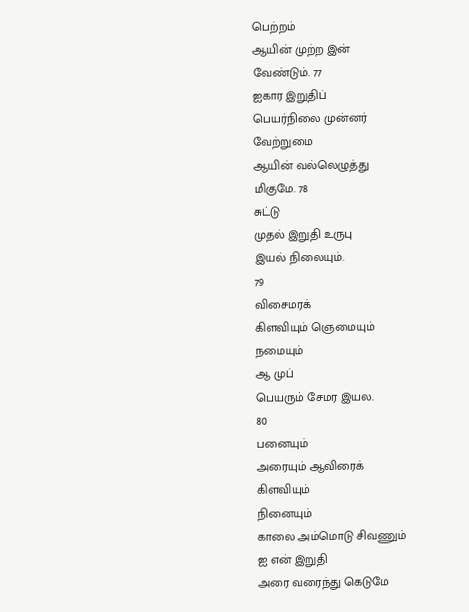பெற்றம்
ஆயின் முற்ற இன்
வேண்டும். 77
ஐகார இறுதிப்
பெயர்நிலை முன்னர்
வேற்றுமை
ஆயின் வல்லெழுத்து
மிகுமே. 78
சுட்டு
முதல் இறுதி உருபு
இயல் நிலையும்.
79
விசைமரக்
கிளவியும் ஞெமையும்
நமையும்
ஆ முப்
பெயரும் சேமர இயல.
80
பனையும்
அரையும் ஆவிரைக்
கிளவியும்
நினையும்
காலை அம்மொடு சிவணும்
ஐ என் இறுதி
அரை வரைந்து கெடுமே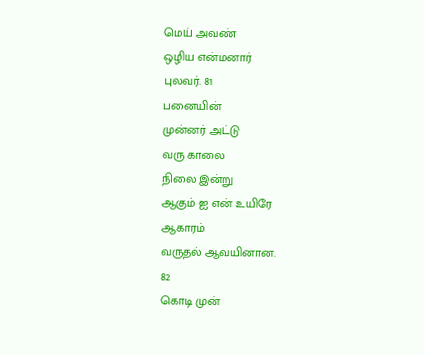மெய் அவண்
ஒழிய என்மனார்
புலவர். 81
பனையின்
முன்னர் அட்டு
வரு காலை
நிலை இன்று
ஆகும் ஐ என் உயிரே
ஆகாரம்
வருதல் ஆவயினான.
82
கொடி முன்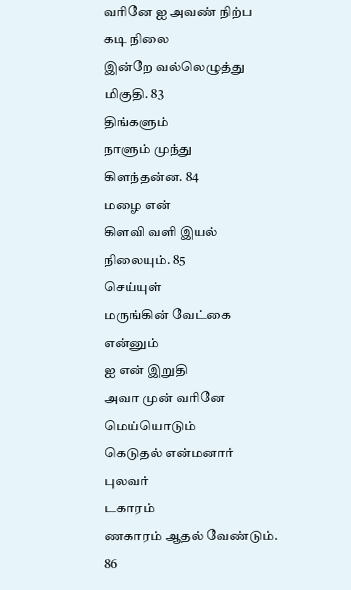வரினே ஐ அவண் நிற்ப
கடி நிலை
இன்றே வல்லெழுத்து
மிகுதி. 83
திங்களும்
நாளும் முந்து
கிளந்தன்ன. 84
மழை என்
கிளவி வளி இயல்
நிலையும். 85
செய்யுள்
மருங்கின் வேட்கை
என்னும்
ஐ என் இறுதி
அவா முன் வரினே
மெய்யொடும்
கெடுதல் என்மனார்
புலவர்
டகாரம்
ணகாரம் ஆதல் வேண்டும்.
86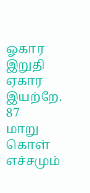ஓகார இறுதி
ஏகார இயற்றே. 87
மாறு கொள்
எச்சமும்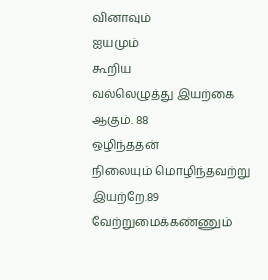வினாவும்
ஐயமும்
கூறிய
வல்லெழுத்து இயற்கை
ஆகும். 88
ஒழிந்ததன்
நிலையும் மொழிந்தவற்று
இயற்றே.89
வேற்றுமைக்கண்ணும்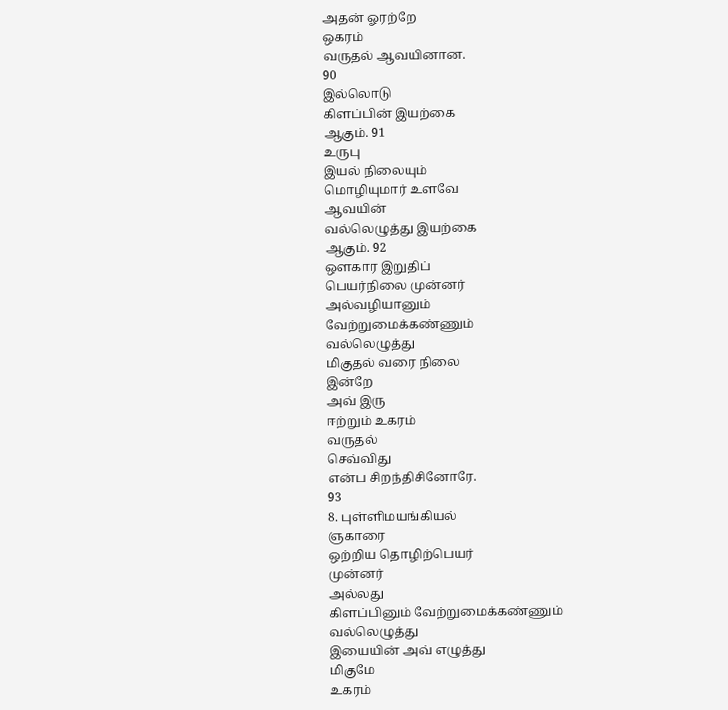அதன் ஓரற்றே
ஒகரம்
வருதல் ஆவயினான.
90
இல்லொடு
கிளப்பின் இயற்கை
ஆகும். 91
உருபு
இயல் நிலையும்
மொழியுமார் உளவே
ஆவயின்
வல்லெழுத்து இயற்கை
ஆகும். 92
ஔகார இறுதிப்
பெயர்நிலை முன்னர்
அல்வழியானும்
வேற்றுமைக்கண்ணும்
வல்லெழுத்து
மிகுதல் வரை நிலை
இன்றே
அவ் இரு
ஈற்றும் உகரம்
வருதல்
செவ்விது
என்ப சிறந்திசினோரே.
93
8. புள்ளிமயங்கியல்
ஞகாரை
ஒற்றிய தொழிற்பெயர்
முன்னர்
அல்லது
கிளப்பினும் வேற்றுமைக்கண்ணும்
வல்லெழுத்து
இயையின் அவ் எழுத்து
மிகுமே
உகரம்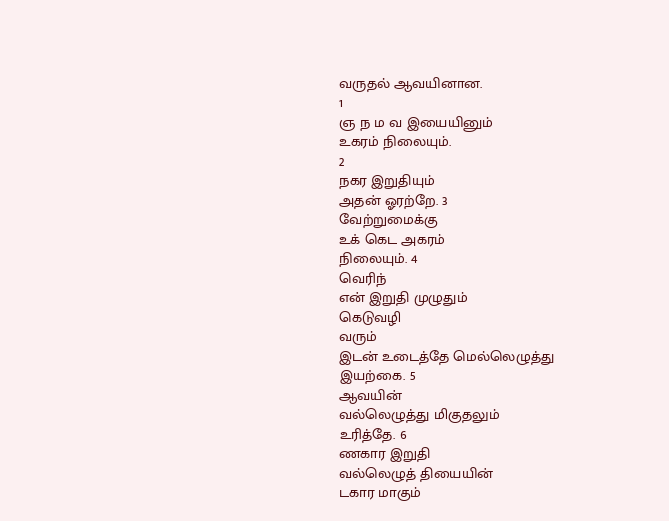வருதல் ஆவயினான.
1
ஞ ந ம வ இயையினும்
உகரம் நிலையும்.
2
நகர இறுதியும்
அதன் ஓரற்றே. 3
வேற்றுமைக்கு
உக் கெட அகரம்
நிலையும். 4
வெரிந்
என் இறுதி முழுதும்
கெடுவழி
வரும்
இடன் உடைத்தே மெல்லெழுத்து
இயற்கை. 5
ஆவயின்
வல்லெழுத்து மிகுதலும்
உரித்தே. 6
ணகார இறுதி
வல்லெழுத் தியையின்
டகார மாகும்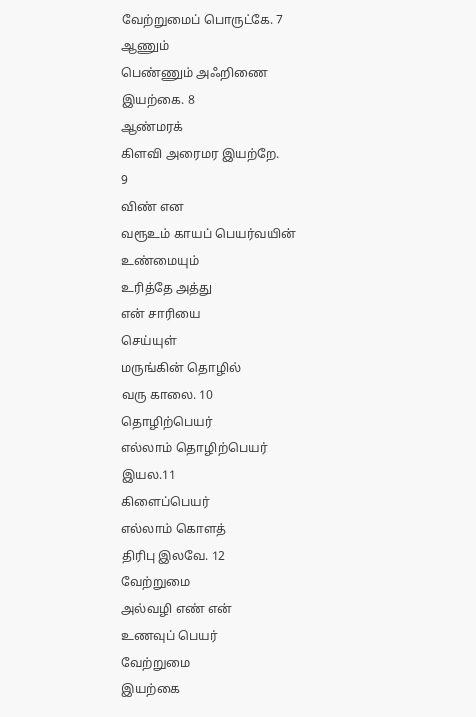வேற்றுமைப் பொருட்கே. 7
ஆணும்
பெண்ணும் அஃறிணை
இயற்கை. 8
ஆண்மரக்
கிளவி அரைமர இயற்றே.
9
விண் என
வரூஉம் காயப் பெயர்வயின்
உண்மையும்
உரித்தே அத்து
என் சாரியை
செய்யுள்
மருங்கின் தொழில்
வரு காலை. 10
தொழிற்பெயர்
எல்லாம் தொழிற்பெயர்
இயல.11
கிளைப்பெயர்
எல்லாம் கொளத்
திரிபு இலவே. 12
வேற்றுமை
அல்வழி எண் என்
உணவுப் பெயர்
வேற்றுமை
இயற்கை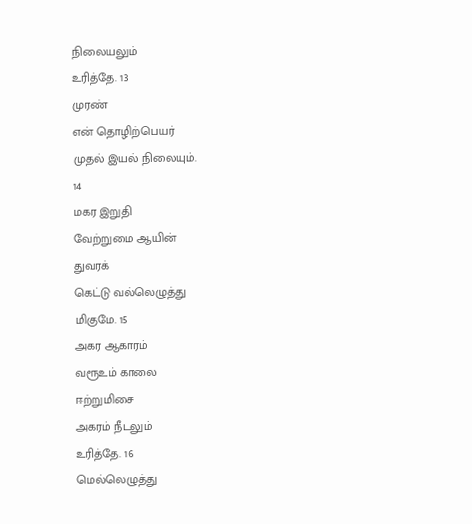நிலையலும்
உரித்தே. 13
முரண்
என் தொழிற்பெயர்
முதல் இயல் நிலையும்.
14
மகர இறுதி
வேற்றுமை ஆயின்
துவரக்
கெட்டு வல்லெழுத்து
மிகுமே. 15
அகர ஆகாரம்
வரூஉம் காலை
ஈற்றுமிசை
அகரம் நீடலும்
உரித்தே. 16
மெல்லெழுத்து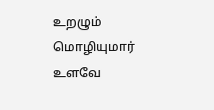உறழும் மொழியுமார்
உளவே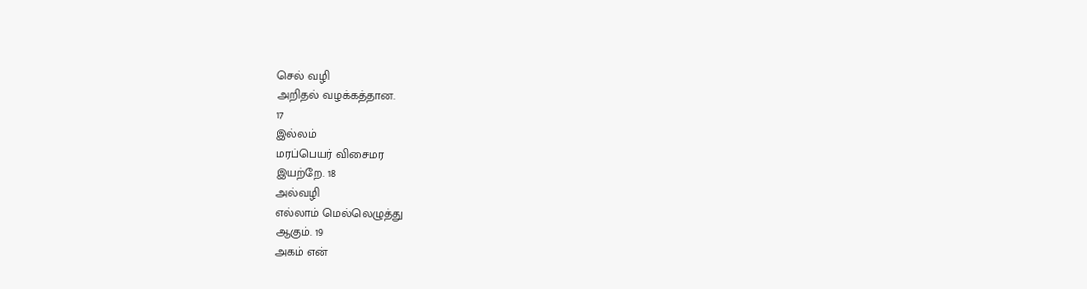செல் வழி
அறிதல் வழக்கத்தான.
17
இல்லம்
மரப்பெயர் விசைமர
இயற்றே. 18
அல்வழி
எல்லாம் மெல்லெழுத்து
ஆகும். 19
அகம் என்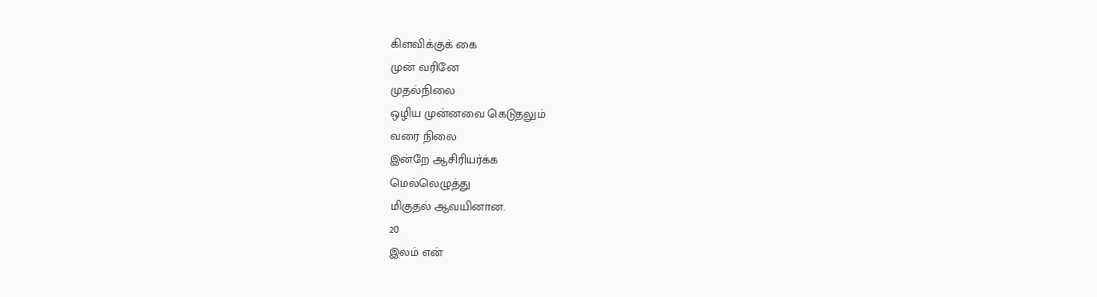கிளவிக்குக் கை
முன் வரினே
முதல்நிலை
ஒழிய முன்னவை கெடுதலும்
வரை நிலை
இன்றே ஆசிரியர்க்க
மெல்லெழுத்து
மிகுதல் ஆவயினான.
20
இலம் என்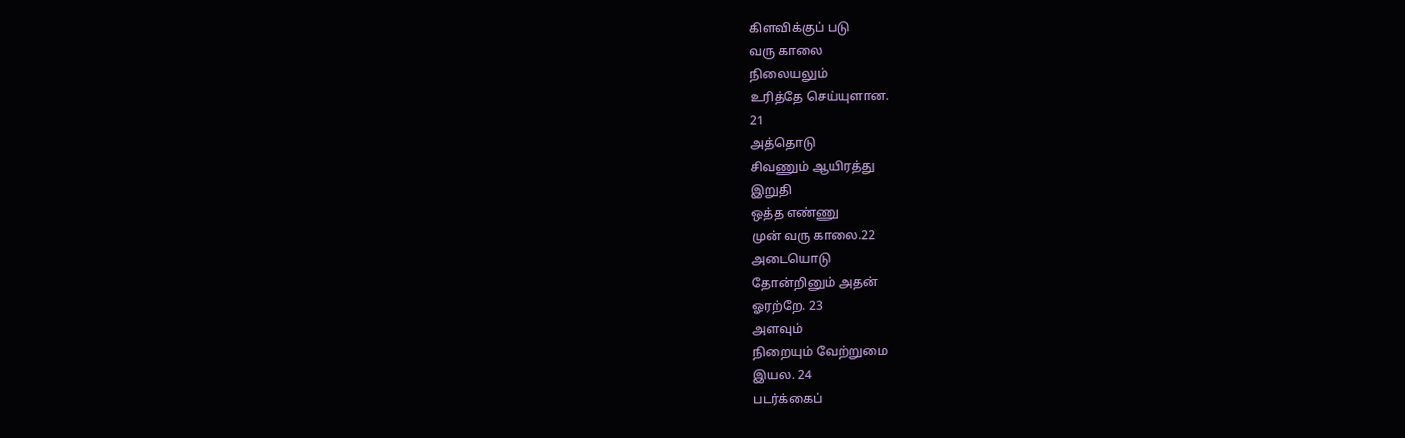கிளவிக்குப் படு
வரு காலை
நிலையலும்
உரித்தே செய்யுளான.
21
அத்தொடு
சிவணும் ஆயிரத்து
இறுதி
ஒத்த எண்ணு
முன் வரு காலை.22
அடையொடு
தோன்றினும் அதன்
ஓரற்றே. 23
அளவும்
நிறையும் வேற்றுமை
இயல. 24
படர்க்கைப்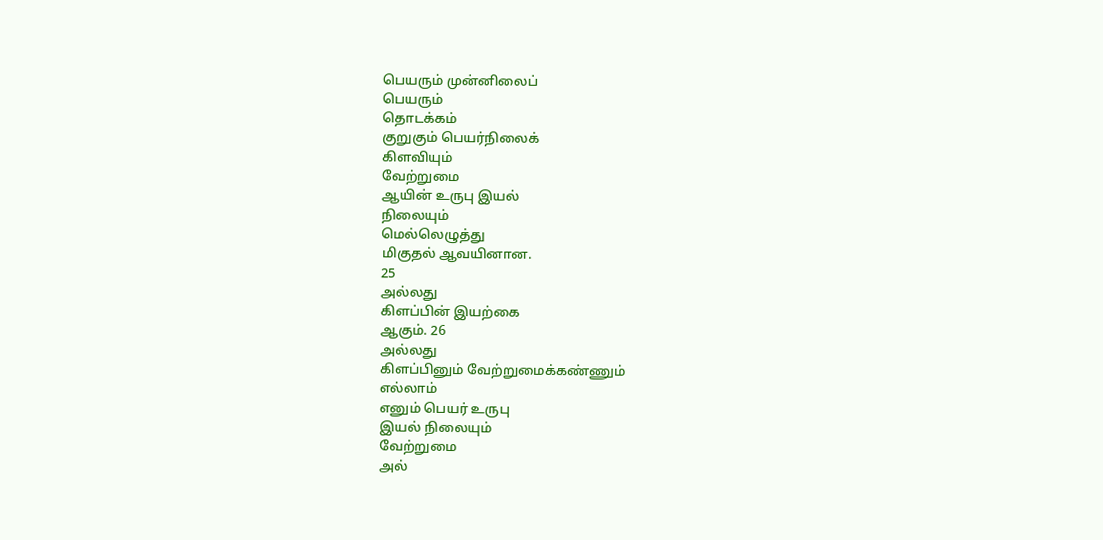பெயரும் முன்னிலைப்
பெயரும்
தொடக்கம்
குறுகும் பெயர்நிலைக்
கிளவியும்
வேற்றுமை
ஆயின் உருபு இயல்
நிலையும்
மெல்லெழுத்து
மிகுதல் ஆவயினான.
25
அல்லது
கிளப்பின் இயற்கை
ஆகும். 26
அல்லது
கிளப்பினும் வேற்றுமைக்கண்ணும்
எல்லாம்
எனும் பெயர் உருபு
இயல் நிலையும்
வேற்றுமை
அல்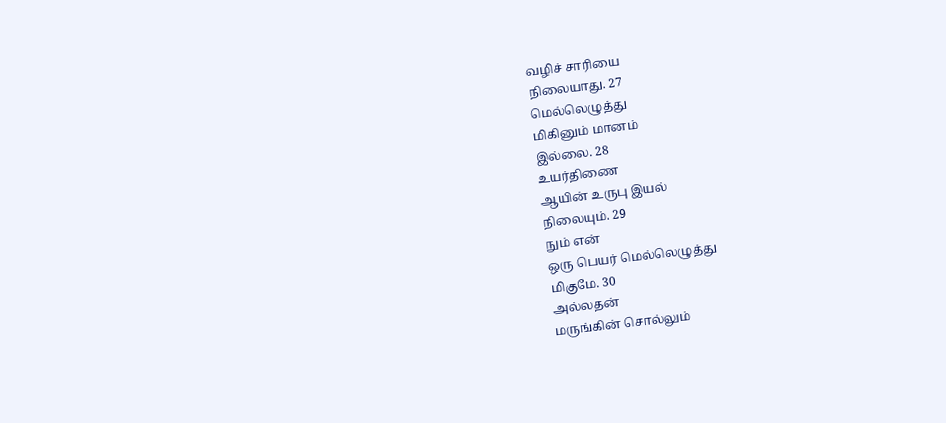வழிச் சாரியை
நிலையாது. 27
மெல்லெழுத்து
மிகினும் மானம்
இல்லை. 28
உயர்திணை
ஆயின் உருபு இயல்
நிலையும். 29
நும் என்
ஒரு பெயர் மெல்லெழுத்து
மிகுமே. 30
அல்லதன்
மருங்கின் சொல்லும்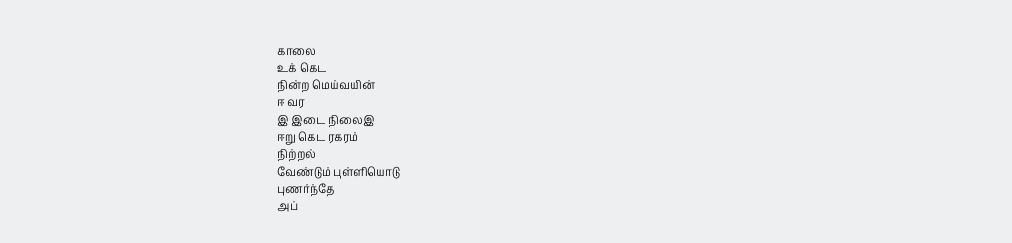காலை
உக் கெட
நின்ற மெய்வயின்
ஈ வர
இ இடை நிலைஇ
ஈறு கெட ரகரம்
நிற்றல்
வேண்டும் புள்ளியொடு
புணர்ந்தே
அப்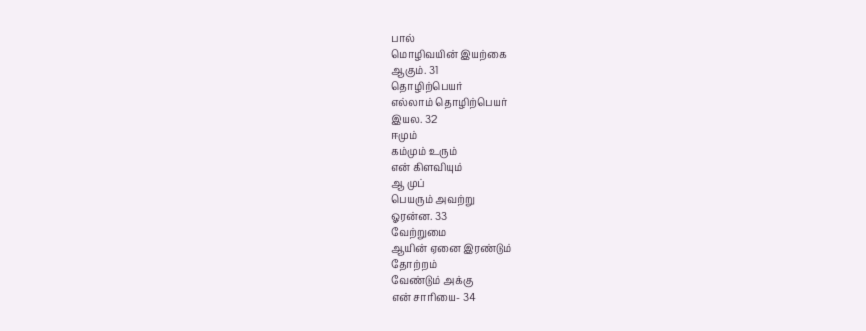பால்
மொழிவயின் இயற்கை
ஆகும். 31
தொழிற்பெயர்
எல்லாம் தொழிற்பெயர்
இயல. 32
ஈமும்
கம்மும் உரும்
என் கிளவியும்
ஆ முப்
பெயரும் அவற்று
ஓரன்ன. 33
வேற்றுமை
ஆயின் ஏனை இரண்டும்
தோற்றம்
வேண்டும் அக்கு
என் சாரியை- 34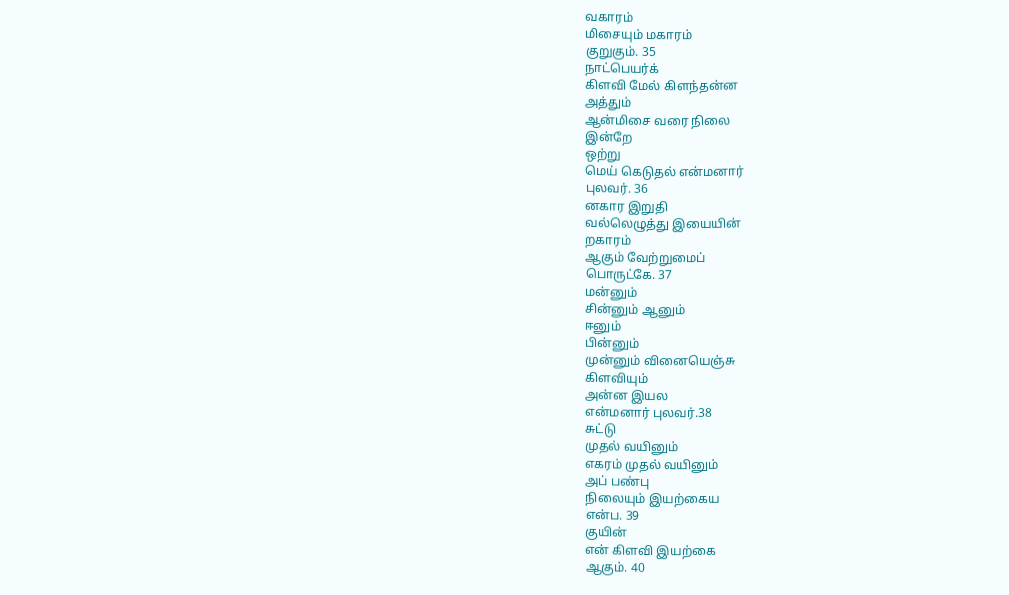வகாரம்
மிசையும் மகாரம்
குறுகும். 35
நாட்பெயர்க்
கிளவி மேல் கிளந்தன்ன
அத்தும்
ஆன்மிசை வரை நிலை
இன்றே
ஒற்று
மெய் கெடுதல் என்மனார்
புலவர். 36
னகார இறுதி
வல்லெழுத்து இயையின்
றகாரம்
ஆகும் வேற்றுமைப்
பொருட்கே. 37
மன்னும்
சின்னும் ஆனும்
ஈனும்
பின்னும்
முன்னும் வினையெஞ்சு
கிளவியும்
அன்ன இயல
என்மனார் புலவர்.38
சுட்டு
முதல் வயினும்
எகரம் முதல் வயினும்
அப் பண்பு
நிலையும் இயற்கைய
என்ப. 39
குயின்
என் கிளவி இயற்கை
ஆகும். 40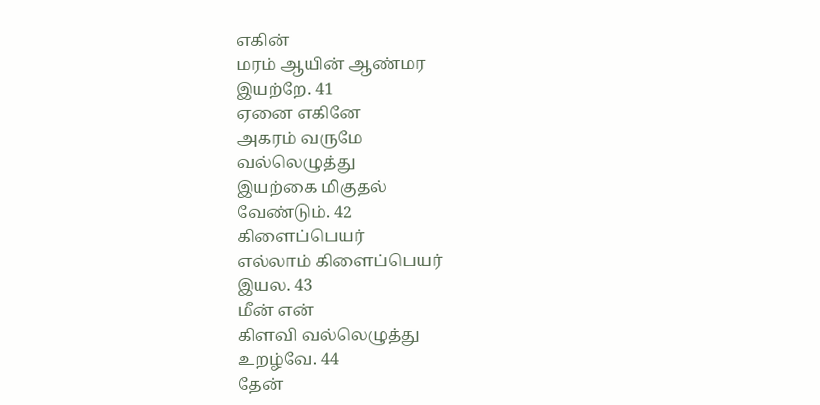எகின்
மரம் ஆயின் ஆண்மர
இயற்றே. 41
ஏனை எகினே
அகரம் வருமே
வல்லெழுத்து
இயற்கை மிகுதல்
வேண்டும். 42
கிளைப்பெயர்
எல்லாம் கிளைப்பெயர்
இயல. 43
மீன் என்
கிளவி வல்லெழுத்து
உறழ்வே. 44
தேன்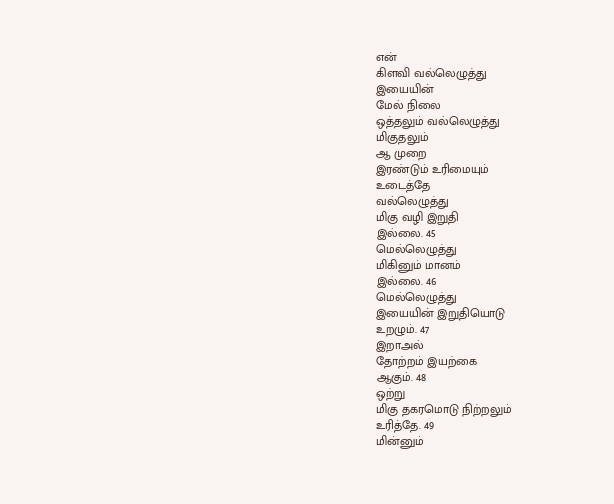என்
கிளவி வல்லெழுத்து
இயையின்
மேல் நிலை
ஒத்தலும் வல்லெழுத்து
மிகுதலும்
ஆ முறை
இரண்டும் உரிமையும்
உடைத்தே
வல்லெழுத்து
மிகு வழி இறுதி
இல்லை. 45
மெல்லெழுத்து
மிகினும் மானம்
இல்லை. 46
மெல்லெழுத்து
இயையின் இறுதியொடு
உறழும். 47
இறாஅல்
தோற்றம் இயற்கை
ஆகும். 48
ஒற்று
மிகு தகரமொடு நிற்றலும்
உரித்தே. 49
மின்னும்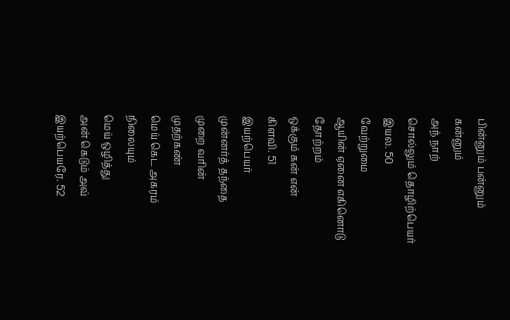பின்னும் பன்னும்
கன்னும்
அந் நாற்
சொல்லும் தொழிற்பெயர்
இயல. 50
வேற்றுமை
ஆயின் ஏனை எகினொடு
தோற்றம்
ஒக்கும் கன் என்
கிளவி. 51
இயற்பெயர்
முன்னர்த் தந்தை
முறை வரின்
முதற்கண்
மெய் கெட அகரம்
நிலையும்
மெய் ஒழித்து
அன் கெடும் அவ்
இயற்பெயரே. 52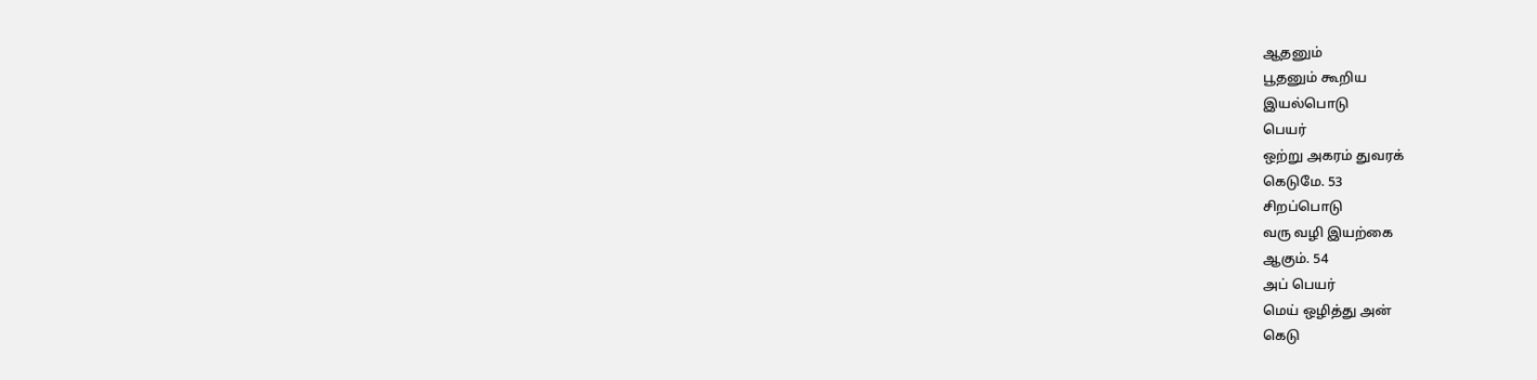ஆதனும்
பூதனும் கூறிய
இயல்பொடு
பெயர்
ஒற்று அகரம் துவரக்
கெடுமே. 53
சிறப்பொடு
வரு வழி இயற்கை
ஆகும். 54
அப் பெயர்
மெய் ஒழித்து அன்
கெடு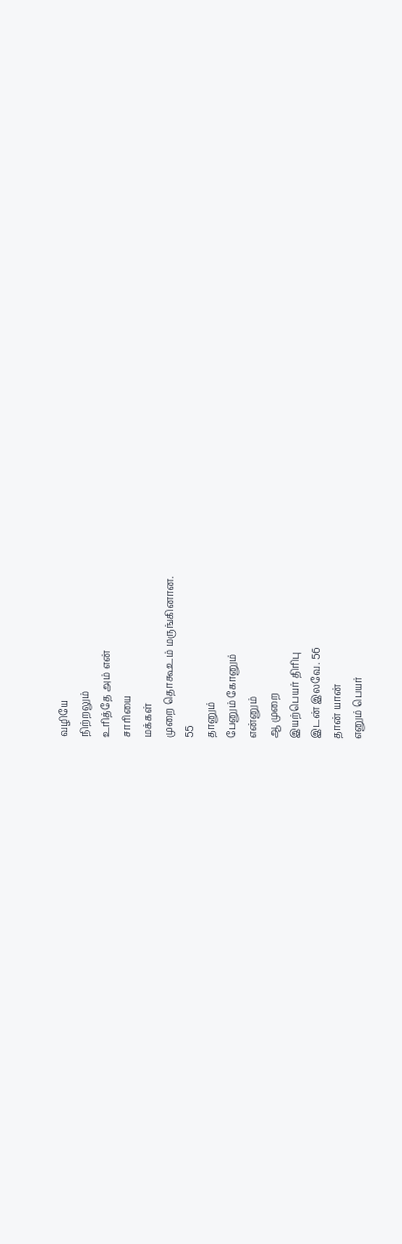வழியே
நிற்றலும்
உரித்தே அம் என்
சாரியை
மக்கள்
முறை தொகூஉம் மருங்கினான.
55
தானும்
பேனும் கோனும்
என்னும்
ஆ முறை
இயற்பெயர் திரிபு
இடன் இலவே. 56
தான் யான்
எனும் பெயர்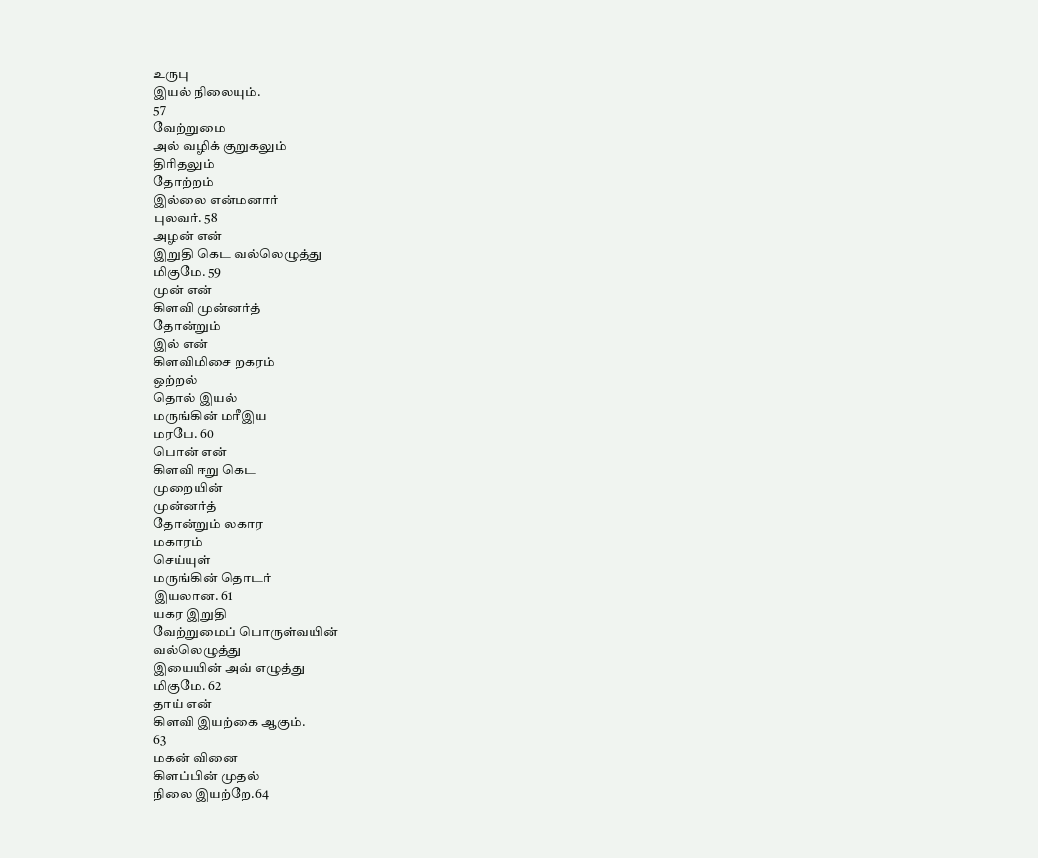உருபு
இயல் நிலையும்.
57
வேற்றுமை
அல் வழிக் குறுகலும்
திரிதலும்
தோற்றம்
இல்லை என்மனார்
புலவர். 58
அழன் என்
இறுதி கெட வல்லெழுத்து
மிகுமே. 59
முன் என்
கிளவி முன்னர்த்
தோன்றும்
இல் என்
கிளவிமிசை றகரம்
ஒற்றல்
தொல் இயல்
மருங்கின் மரீஇய
மரபே. 60
பொன் என்
கிளவி ஈறு கெட
முறையின்
முன்னர்த்
தோன்றும் லகார
மகாரம்
செய்யுள்
மருங்கின் தொடர்
இயலான. 61
யகர இறுதி
வேற்றுமைப் பொருள்வயின்
வல்லெழுத்து
இயையின் அவ் எழுத்து
மிகுமே. 62
தாய் என்
கிளவி இயற்கை ஆகும்.
63
மகன் வினை
கிளப்பின் முதல்
நிலை இயற்றே.64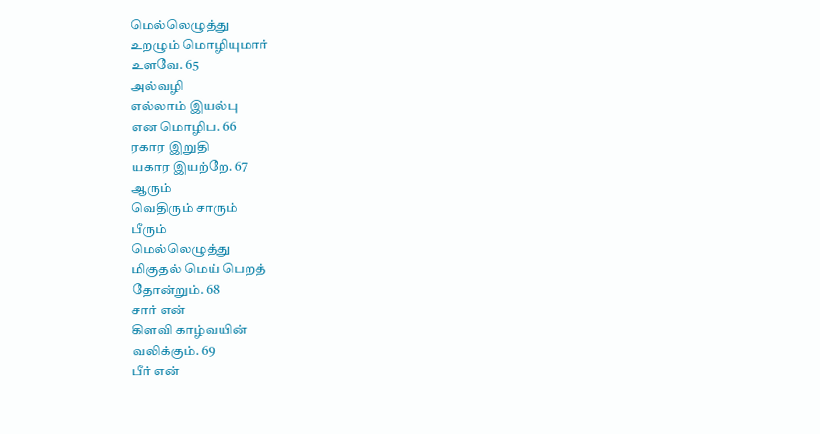மெல்லெழுத்து
உறழும் மொழியுமார்
உளவே. 65
அல்வழி
எல்லாம் இயல்பு
என மொழிப. 66
ரகார இறுதி
யகார இயற்றே. 67
ஆரும்
வெதிரும் சாரும்
பீரும்
மெல்லெழுத்து
மிகுதல் மெய் பெறத்
தோன்றும். 68
சார் என்
கிளவி காழ்வயின்
வலிக்கும். 69
பீர் என்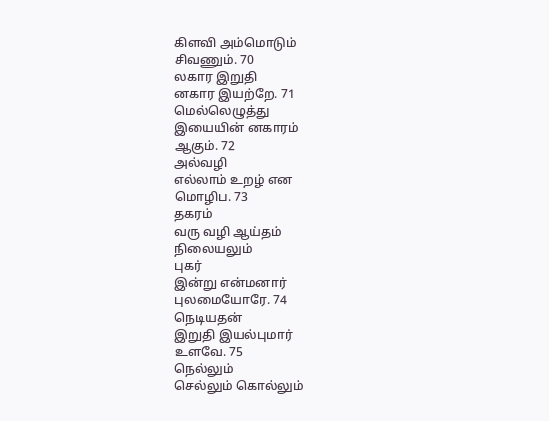கிளவி அம்மொடும்
சிவணும். 70
லகார இறுதி
னகார இயற்றே. 71
மெல்லெழுத்து
இயையின் னகாரம்
ஆகும். 72
அல்வழி
எல்லாம் உறழ் என
மொழிப. 73
தகரம்
வரு வழி ஆய்தம்
நிலையலும்
புகர்
இன்று என்மனார்
புலமையோரே. 74
நெடியதன்
இறுதி இயல்புமார்
உளவே. 75
நெல்லும்
செல்லும் கொல்லும்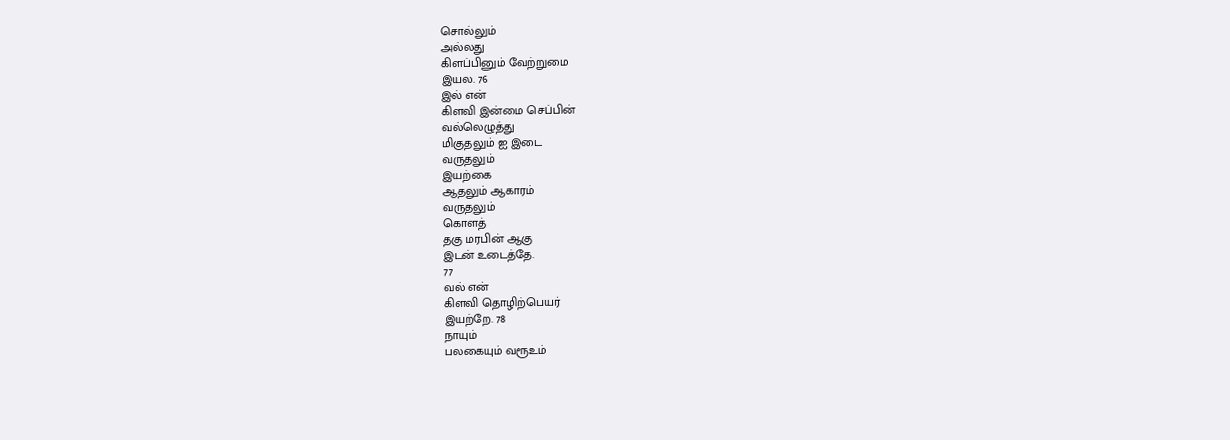சொல்லும்
அல்லது
கிளப்பினும் வேற்றுமை
இயல. 76
இல் என்
கிளவி இன்மை செப்பின்
வல்லெழுத்து
மிகுதலும் ஐ இடை
வருதலும்
இயற்கை
ஆதலும் ஆகாரம்
வருதலும்
கொளத்
தகு மரபின் ஆகு
இடன் உடைத்தே.
77
வல் என்
கிளவி தொழிற்பெயர்
இயற்றே. 78
நாயும்
பலகையும் வரூஉம்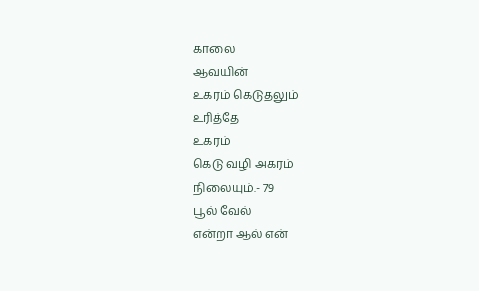காலை
ஆவயின்
உகரம் கெடுதலும்
உரித்தே
உகரம்
கெடு வழி அகரம்
நிலையும்.- 79
பூல் வேல்
என்றா ஆல் என்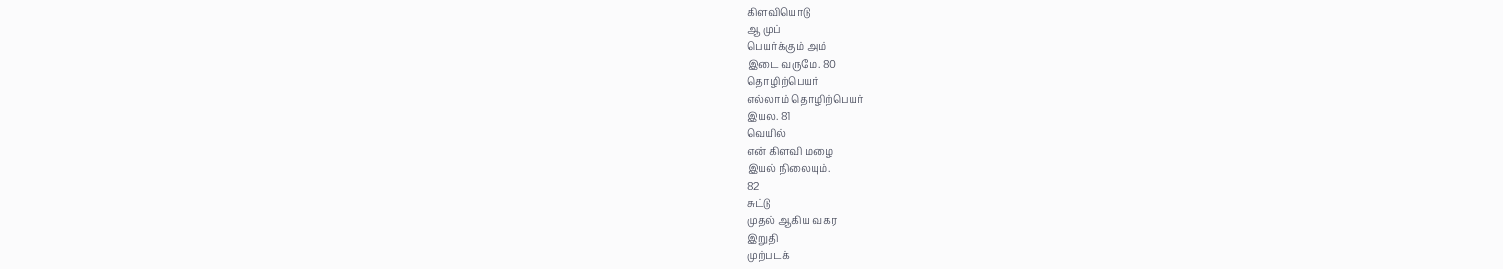கிளவியொடு
ஆ முப்
பெயர்க்கும் அம்
இடை வருமே. 80
தொழிற்பெயர்
எல்லாம் தொழிற்பெயர்
இயல. 81
வெயில்
என் கிளவி மழை
இயல் நிலையும்.
82
சுட்டு
முதல் ஆகிய வகர
இறுதி
முற்படக்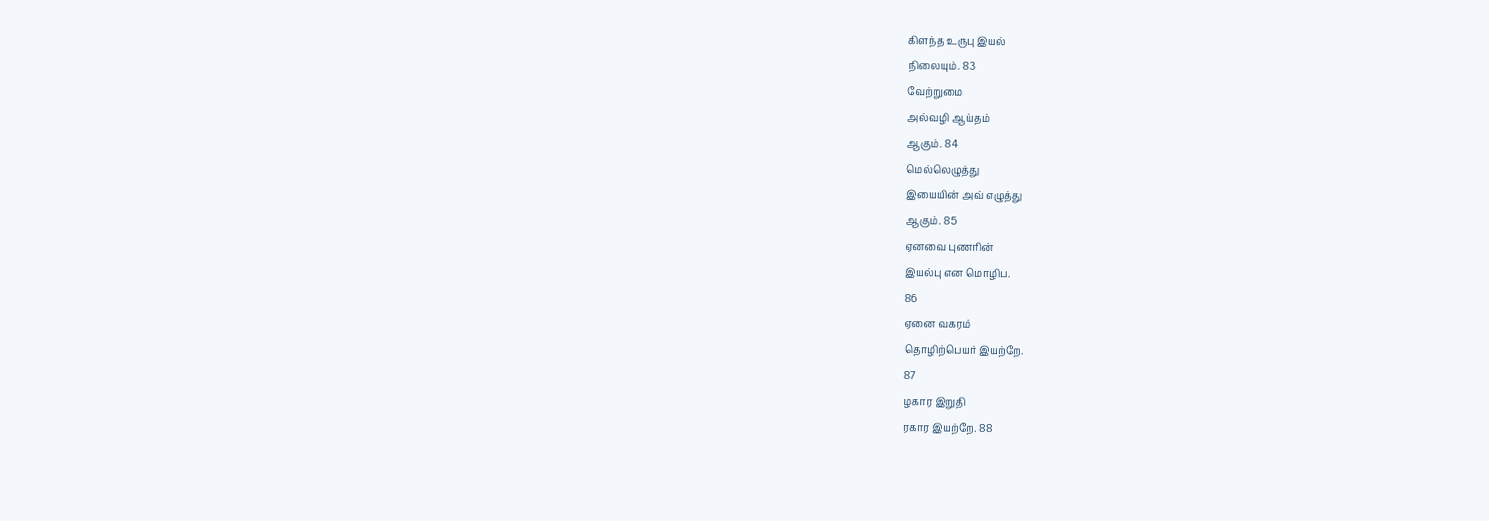கிளந்த உருபு இயல்
நிலையும். 83
வேற்றுமை
அல்வழி ஆய்தம்
ஆகும். 84
மெல்லெழுத்து
இயையின் அவ் எழுத்து
ஆகும். 85
ஏனவை புணரின்
இயல்பு என மொழிப.
86
ஏனை வகரம்
தொழிற்பெயர் இயற்றே.
87
ழகார இறுதி
ரகார இயற்றே. 88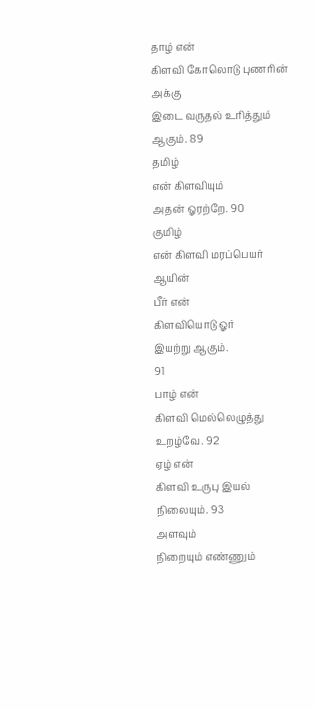தாழ் என்
கிளவி கோலொடு புணரின்
அக்கு
இடை வருதல் உரித்தும்
ஆகும். 89
தமிழ்
என் கிளவியும்
அதன் ஓரற்றே. 90
குமிழ்
என் கிளவி மரப்பெயர்
ஆயின்
பீர் என்
கிளவியொடு ஓர்
இயற்று ஆகும்.
91
பாழ் என்
கிளவி மெல்லெழுத்து
உறழ்வே. 92
ஏழ் என்
கிளவி உருபு இயல்
நிலையும். 93
அளவும்
நிறையும் எண்ணும்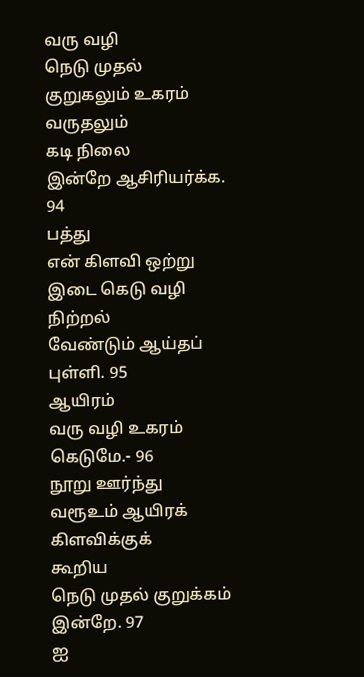வரு வழி
நெடு முதல்
குறுகலும் உகரம்
வருதலும்
கடி நிலை
இன்றே ஆசிரியர்க்க.
94
பத்து
என் கிளவி ஒற்று
இடை கெடு வழி
நிற்றல்
வேண்டும் ஆய்தப்
புள்ளி. 95
ஆயிரம்
வரு வழி உகரம்
கெடுமே.- 96
நூறு ஊர்ந்து
வரூஉம் ஆயிரக்
கிளவிக்குக்
கூறிய
நெடு முதல் குறுக்கம்
இன்றே. 97
ஐ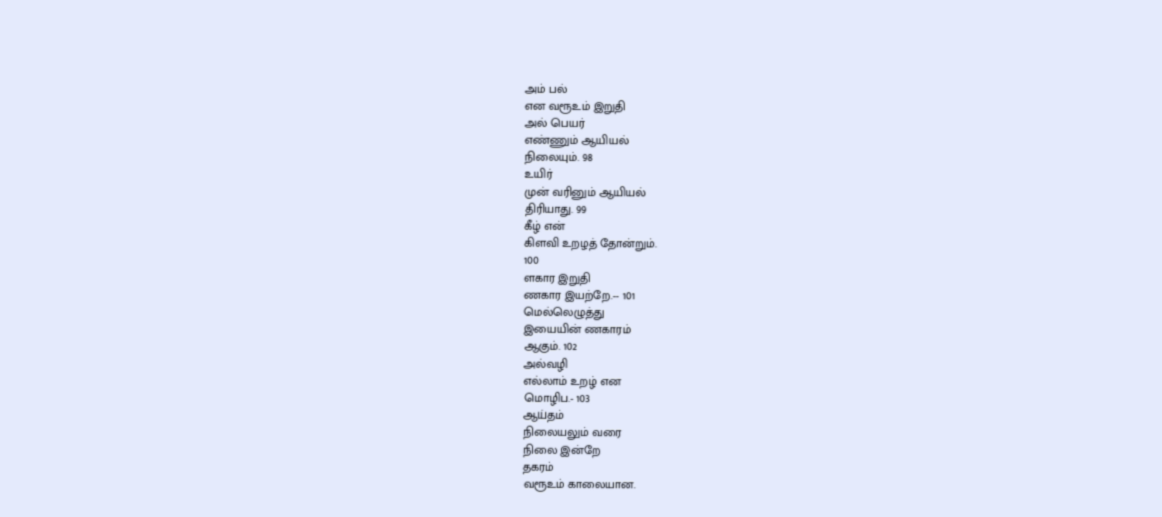அம் பல்
என வரூஉம் இறுதி
அல் பெயர்
எண்ணும் ஆயியல்
நிலையும். 98
உயிர்
முன் வரினும் ஆயியல்
திரியாது. 99
கீழ் என்
கிளவி உறழத் தோன்றும்.
100
ளகார இறுதி
ணகார இயற்றே.-- 101
மெல்லெழுத்து
இயையின் ணகாரம்
ஆகும். 102
அல்வழி
எல்லாம் உறழ் என
மொழிப.- 103
ஆய்தம்
நிலையலும் வரை
நிலை இன்றே
தகரம்
வரூஉம் காலையான.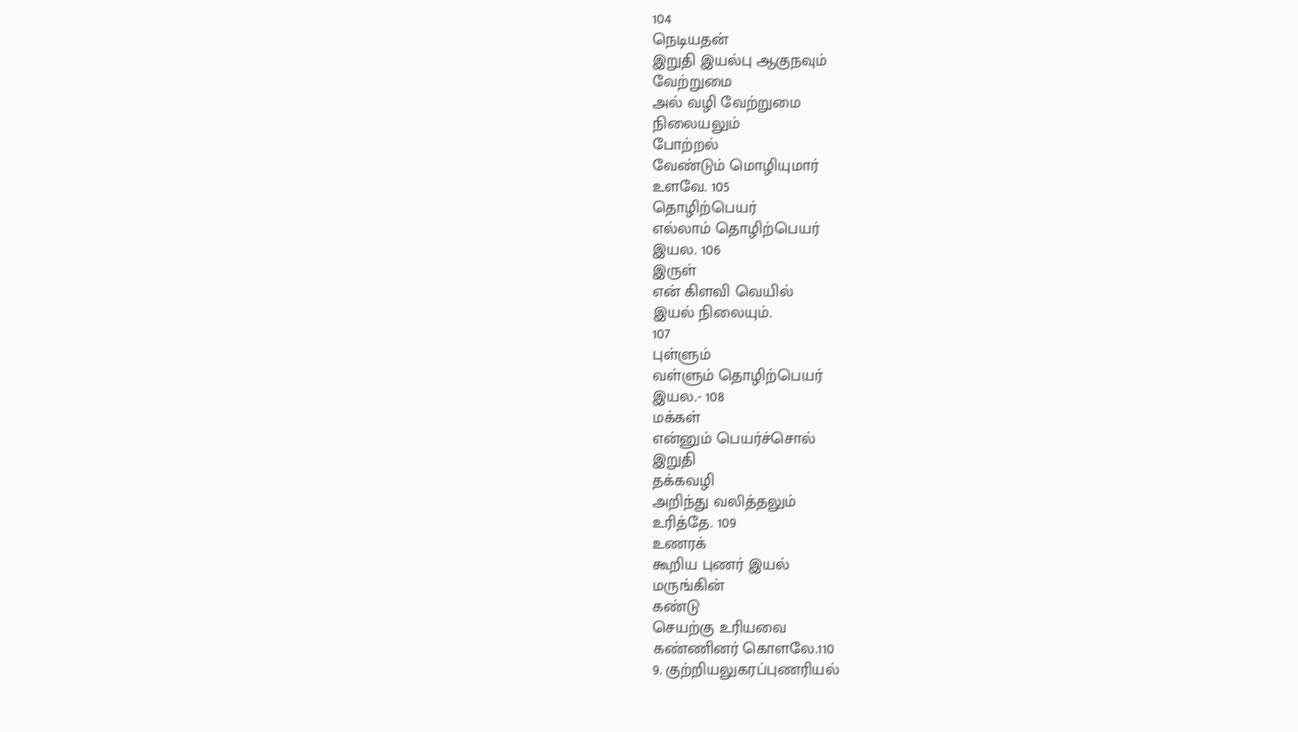104
நெடியதன்
இறுதி இயல்பு ஆகுநவும்
வேற்றுமை
அல் வழி வேற்றுமை
நிலையலும்
போற்றல்
வேண்டும் மொழியுமார்
உளவே. 105
தொழிற்பெயர்
எல்லாம் தொழிற்பெயர்
இயல. 106
இருள்
என் கிளவி வெயில்
இயல் நிலையும்.
107
புள்ளும்
வள்ளும் தொழிற்பெயர்
இயல.- 108
மக்கள்
என்னும் பெயர்ச்சொல்
இறுதி
தக்கவழி
அறிந்து வலித்தலும்
உரித்தே. 109
உணரக்
கூறிய புணர் இயல்
மருங்கின்
கண்டு
செயற்கு உரியவை
கண்ணினர் கொளலே.110
9. குற்றியலுகரப்புணரியல்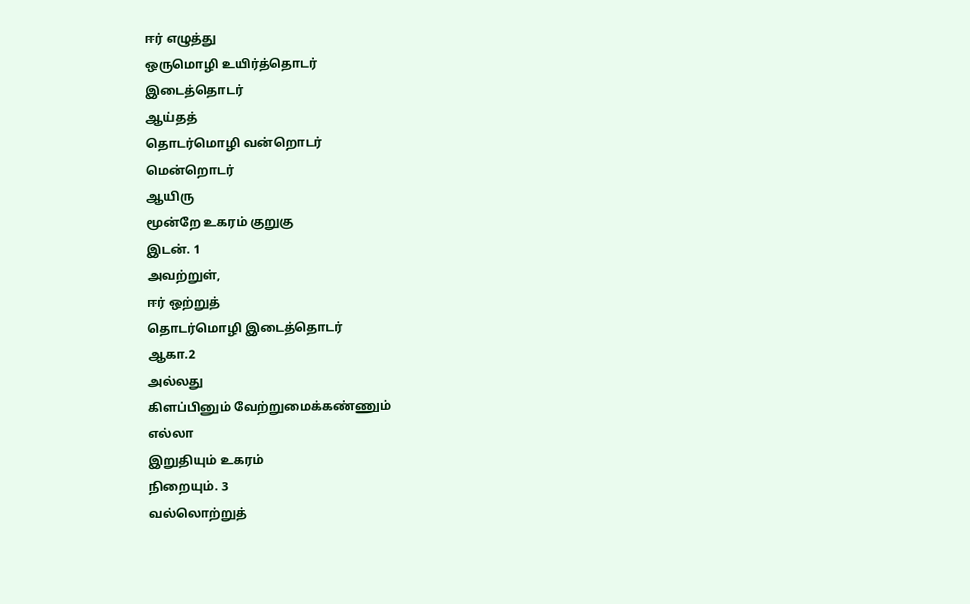ஈர் எழுத்து
ஒருமொழி உயிர்த்தொடர்
இடைத்தொடர்
ஆய்தத்
தொடர்மொழி வன்றொடர்
மென்றொடர்
ஆயிரு
மூன்றே உகரம் குறுகு
இடன். 1
அவற்றுள்,
ஈர் ஒற்றுத்
தொடர்மொழி இடைத்தொடர்
ஆகா.2
அல்லது
கிளப்பினும் வேற்றுமைக்கண்ணும்
எல்லா
இறுதியும் உகரம்
நிறையும். 3
வல்லொற்றுத்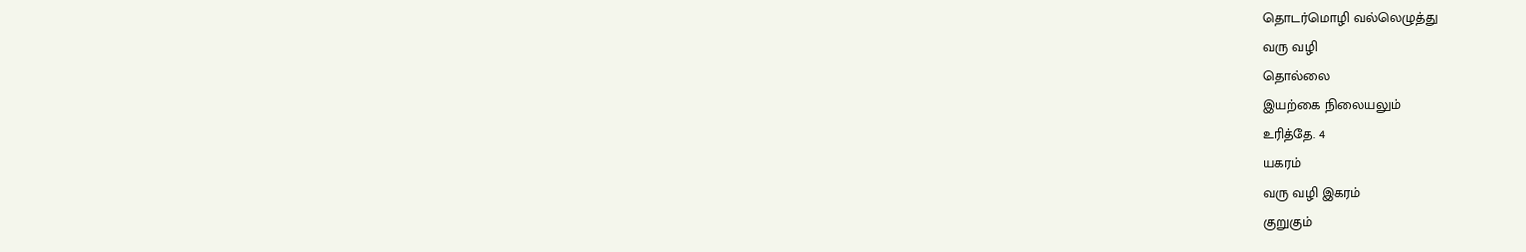தொடர்மொழி வல்லெழுத்து
வரு வழி
தொல்லை
இயற்கை நிலையலும்
உரித்தே. 4
யகரம்
வரு வழி இகரம்
குறுகும்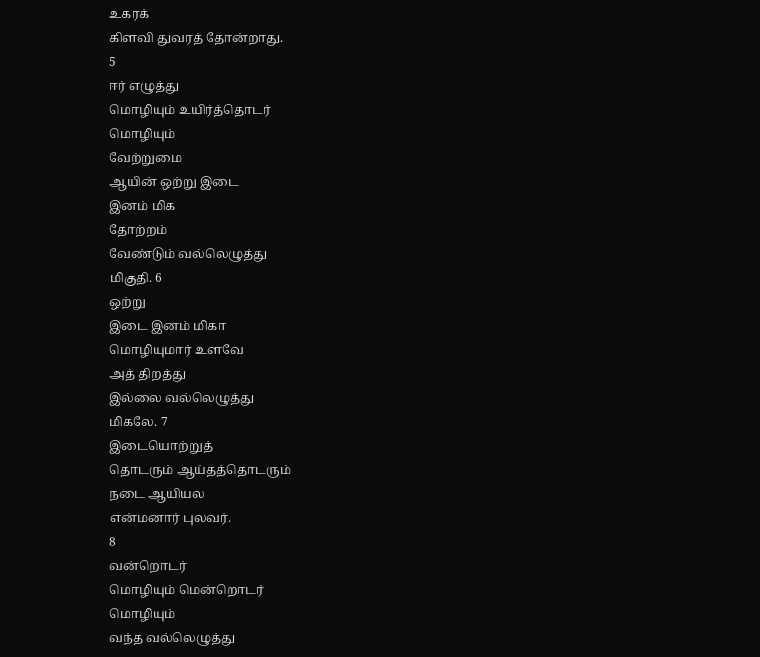உகரக்
கிளவி துவரத் தோன்றாது.
5
ஈர் எழுத்து
மொழியும் உயிர்த்தொடர்
மொழியும்
வேற்றுமை
ஆயின் ஒற்று இடை
இனம் மிக
தோற்றம்
வேண்டும் வல்லெழுத்து
மிகுதி. 6
ஒற்று
இடை இனம் மிகா
மொழியுமார் உளவே
அத் திறத்து
இல்லை வல்லெழுத்து
மிகலே. 7
இடையொற்றுத்
தொடரும் ஆய்தத்தொடரும்
நடை ஆயியல
என்மனார் புலவர்.
8
வன்றொடர்
மொழியும் மென்றொடர்
மொழியும்
வந்த வல்லெழுத்து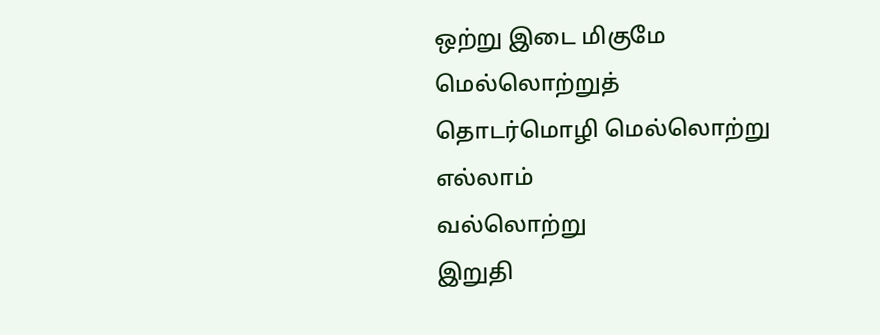ஒற்று இடை மிகுமே
மெல்லொற்றுத்
தொடர்மொழி மெல்லொற்று
எல்லாம்
வல்லொற்று
இறுதி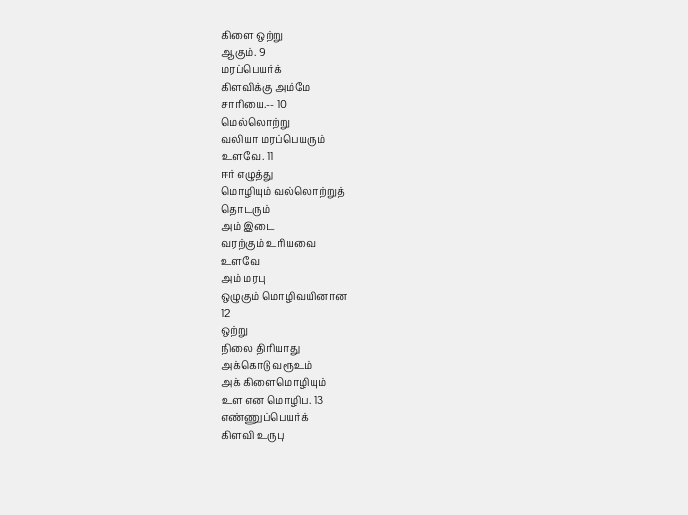கிளை ஒற்று
ஆகும். 9
மரப்பெயர்க்
கிளவிக்கு அம்மே
சாரியை.-- 10
மெல்லொற்று
வலியா மரப்பெயரும்
உளவே. 11
ஈர் எழுத்து
மொழியும் வல்லொற்றுத்
தொடரும்
அம் இடை
வரற்கும் உரியவை
உளவே
அம் மரபு
ஒழுகும் மொழிவயினான
12
ஒற்று
நிலை திரியாது
அக்கொடு வரூஉம்
அக் கிளைமொழியும்
உள என மொழிப. 13
எண்ணுப்பெயர்க்
கிளவி உருபு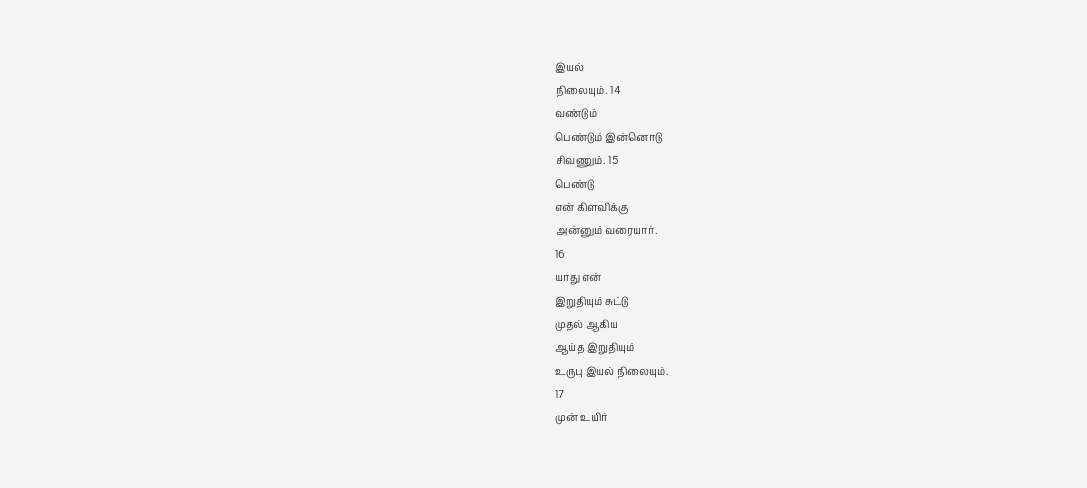இயல்
நிலையும். 14
வண்டும்
பெண்டும் இன்னொடு
சிவணும். 15
பெண்டு
என் கிளவிக்கு
அன்னும் வரையார்.
16
யாது என்
இறுதியும் சுட்டு
முதல் ஆகிய
ஆய்த இறுதியும்
உருபு இயல் நிலையும்.
17
முன் உயிர்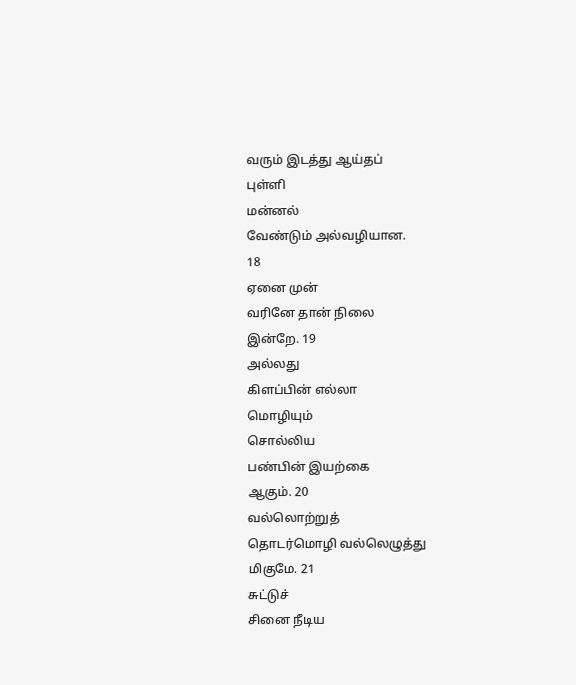வரும் இடத்து ஆய்தப்
புள்ளி
மன்னல்
வேண்டும் அல்வழியான.
18
ஏனை முன்
வரினே தான் நிலை
இன்றே. 19
அல்லது
கிளப்பின் எல்லா
மொழியும்
சொல்லிய
பண்பின் இயற்கை
ஆகும். 20
வல்லொற்றுத்
தொடர்மொழி வல்லெழுத்து
மிகுமே. 21
சுட்டுச்
சினை நீடிய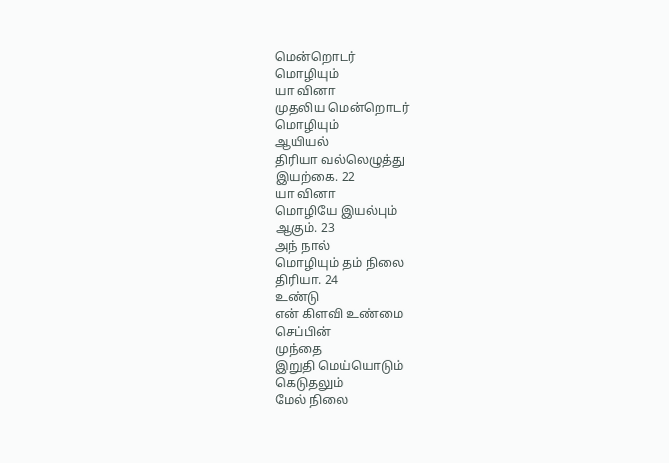மென்றொடர்
மொழியும்
யா வினா
முதலிய மென்றொடர்
மொழியும்
ஆயியல்
திரியா வல்லெழுத்து
இயற்கை. 22
யா வினா
மொழியே இயல்பும்
ஆகும். 23
அந் நால்
மொழியும் தம் நிலை
திரியா. 24
உண்டு
என் கிளவி உண்மை
செப்பின்
முந்தை
இறுதி மெய்யொடும்
கெடுதலும்
மேல் நிலை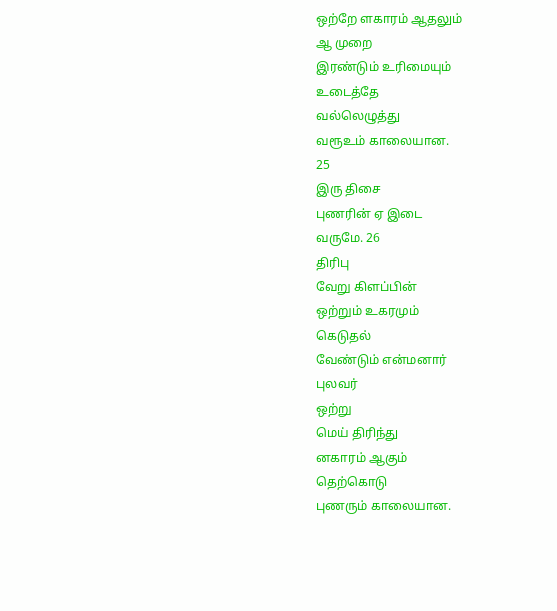ஒற்றே ளகாரம் ஆதலும்
ஆ முறை
இரண்டும் உரிமையும்
உடைத்தே
வல்லெழுத்து
வரூஉம் காலையான.
25
இரு திசை
புணரின் ஏ இடை
வருமே. 26
திரிபு
வேறு கிளப்பின்
ஒற்றும் உகரமும்
கெடுதல்
வேண்டும் என்மனார்
புலவர்
ஒற்று
மெய் திரிந்து
னகாரம் ஆகும்
தெற்கொடு
புணரும் காலையான.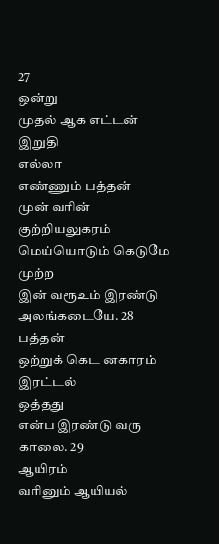27
ஒன்று
முதல் ஆக எட்டன்
இறுதி
எல்லா
எண்ணும் பத்தன்
முன் வரின்
குற்றியலுகரம்
மெய்யொடும் கெடுமே
முற்ற
இன் வரூஉம் இரண்டு
அலங்கடையே. 28
பத்தன்
ஒற்றுக் கெட னகாரம்
இரட்டல்
ஒத்தது
என்ப இரண்டு வரு
காலை. 29
ஆயிரம்
வரினும் ஆயியல்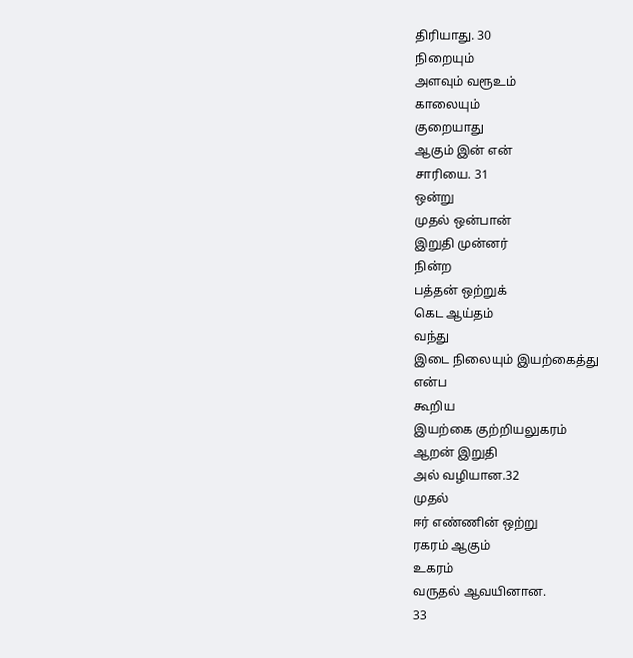திரியாது. 30
நிறையும்
அளவும் வரூஉம்
காலையும்
குறையாது
ஆகும் இன் என்
சாரியை. 31
ஒன்று
முதல் ஒன்பான்
இறுதி முன்னர்
நின்ற
பத்தன் ஒற்றுக்
கெட ஆய்தம்
வந்து
இடை நிலையும் இயற்கைத்து
என்ப
கூறிய
இயற்கை குற்றியலுகரம்
ஆறன் இறுதி
அல் வழியான.32
முதல்
ஈர் எண்ணின் ஒற்று
ரகரம் ஆகும்
உகரம்
வருதல் ஆவயினான.
33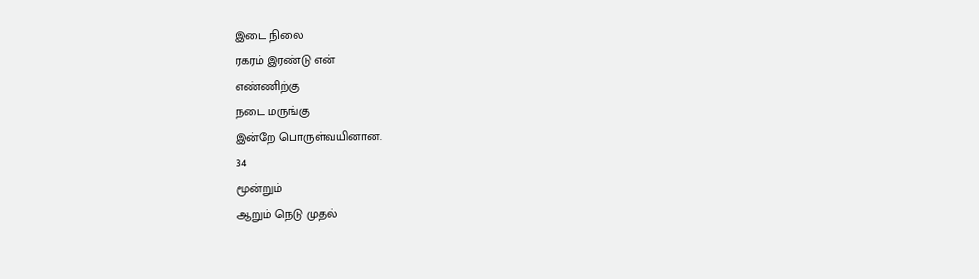இடை நிலை
ரகரம் இரண்டு என்
எண்ணிற்கு
நடை மருங்கு
இன்றே பொருள்வயினான.
34
மூன்றும்
ஆறும் நெடு முதல்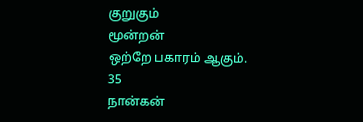குறுகும்
மூன்றன்
ஒற்றே பகாரம் ஆகும்.
35
நான்கன்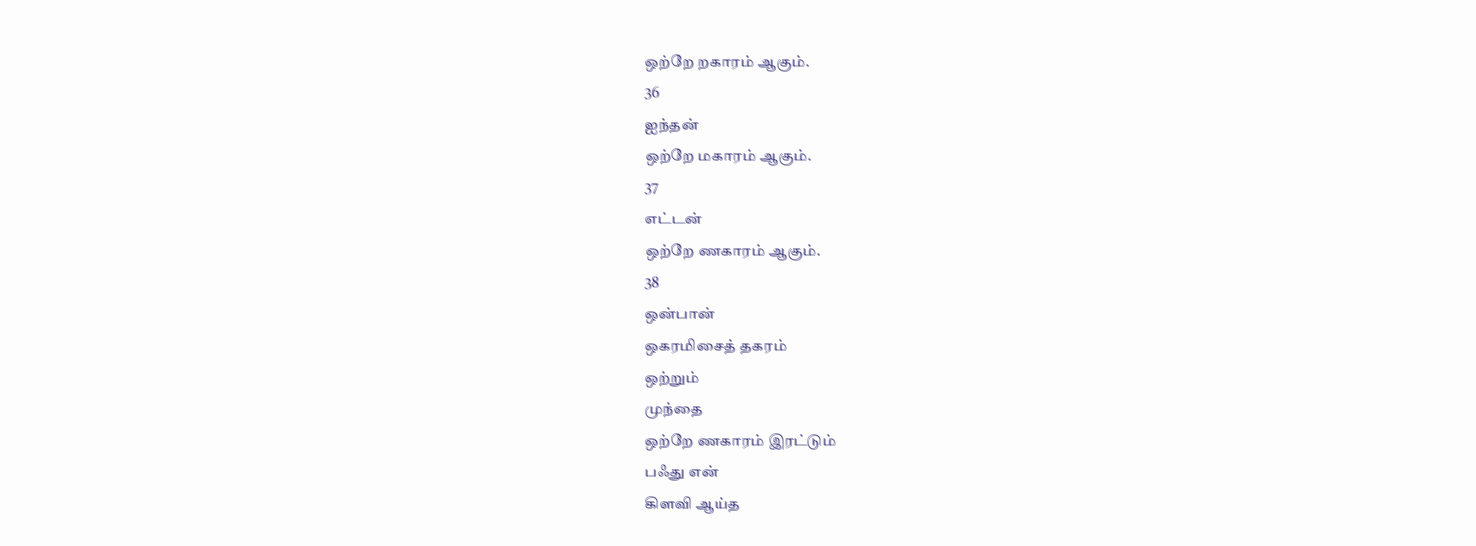ஒற்றே றகாரம் ஆகும்.
36
ஐந்தன்
ஒற்றே மகாரம் ஆகும்.
37
எட்டன்
ஒற்றே ணகாரம் ஆகும்.
38
ஒன்பான்
ஒகரமிசைத் தகரம்
ஒற்றும்
முந்தை
ஒற்றே ணகாரம் இரட்டும்
பஃது என்
கிளவி ஆய்த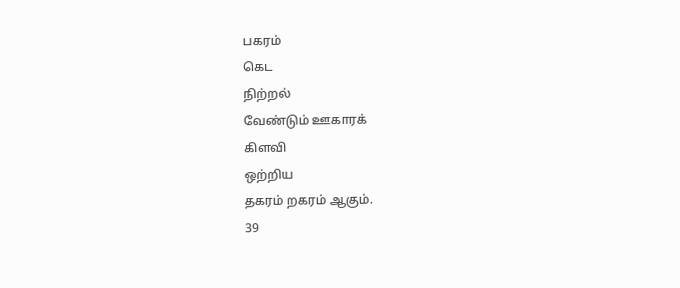பகரம்
கெட
நிற்றல்
வேண்டும் ஊகாரக்
கிளவி
ஒற்றிய
தகரம் றகரம் ஆகும்.
39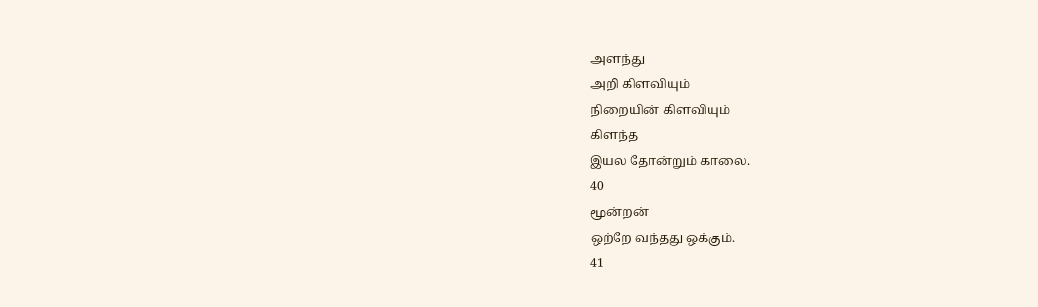அளந்து
அறி கிளவியும்
நிறையின் கிளவியும்
கிளந்த
இயல தோன்றும் காலை.
40
மூன்றன்
ஒற்றே வந்தது ஒக்கும்.
41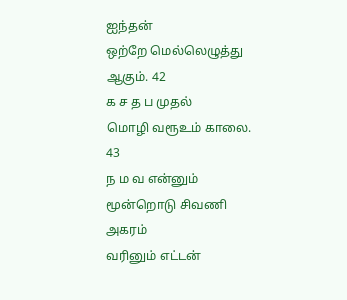ஐந்தன்
ஒற்றே மெல்லெழுத்து
ஆகும். 42
க ச த ப முதல்
மொழி வரூஉம் காலை.
43
ந ம வ என்னும்
மூன்றொடு சிவணி
அகரம்
வரினும் எட்டன்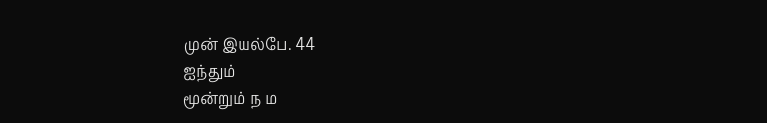முன் இயல்பே. 44
ஐந்தும்
மூன்றும் ந ம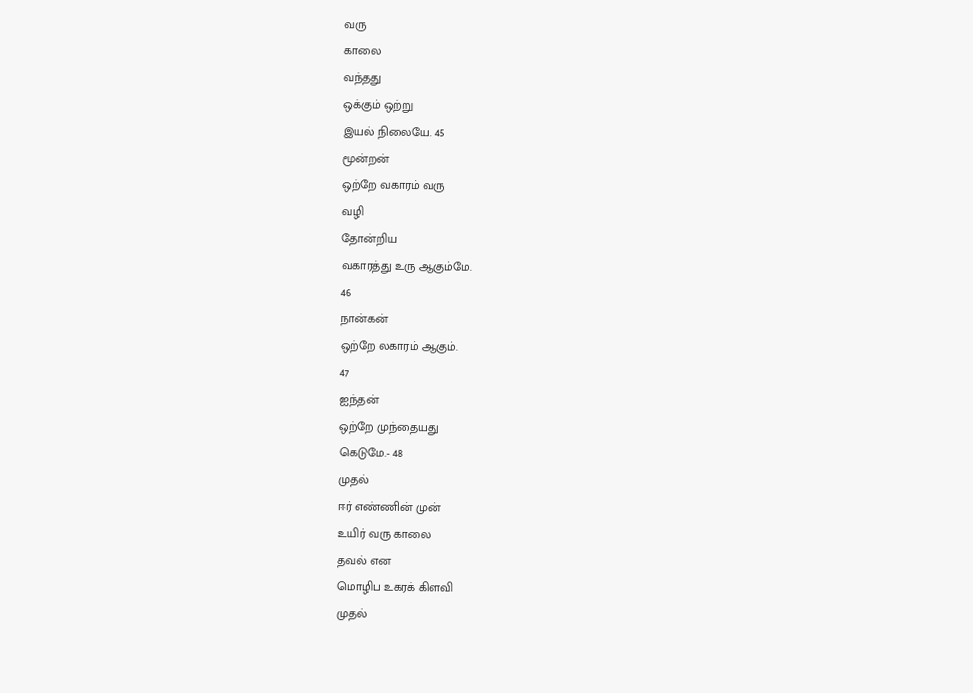வரு
காலை
வந்தது
ஒக்கும் ஒற்று
இயல் நிலையே. 45
மூன்றன்
ஒற்றே வகாரம் வரு
வழி
தோன்றிய
வகாரத்து உரு ஆகும்மே.
46
நான்கன்
ஒற்றே லகாரம் ஆகும்.
47
ஐந்தன்
ஒற்றே முந்தையது
கெடுமே.- 48
முதல்
ஈர் எண்ணின் முன்
உயிர் வரு காலை
தவல் என
மொழிப உகரக் கிளவி
முதல்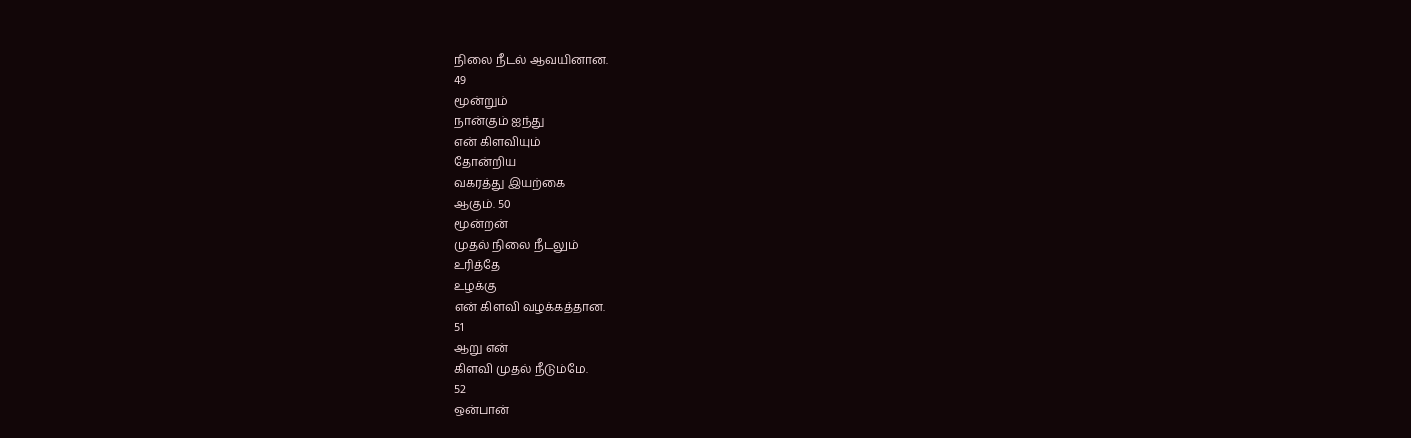நிலை நீடல் ஆவயினான.
49
மூன்றும்
நான்கும் ஐந்து
என் கிளவியும்
தோன்றிய
வகரத்து இயற்கை
ஆகும். 50
மூன்றன்
முதல் நிலை நீடலும்
உரித்தே
உழக்கு
என் கிளவி வழக்கத்தான.
51
ஆறு என்
கிளவி முதல் நீடும்மே.
52
ஒன்பான்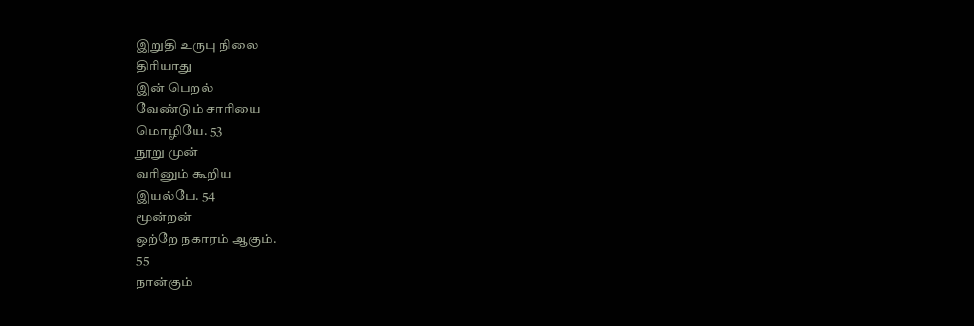இறுதி உருபு நிலை
திரியாது
இன் பெறல்
வேண்டும் சாரியை
மொழியே. 53
நூறு முன்
வரினும் கூறிய
இயல்பே. 54
மூன்றன்
ஒற்றே நகாரம் ஆகும்.
55
நான்கும்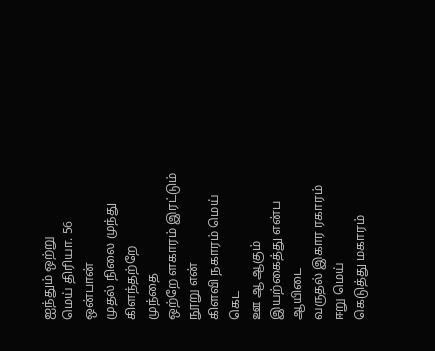ஐந்தும் ஒற்று
மெய் திரியா. 56
ஒன்பான்
முதல் நிலை முந்து
கிளந்தற்றே
முந்தை
ஒற்றே ளகாரம் இரட்டும்
நூறு என்
கிளவி நகாரம் மெய்
கெட
ஊ ஆ ஆகும்
இயற்கைத்து என்ப
ஆயிடை
வருதல் இகார ரகாரம்
ஈறு மெய்
கெடுத்து மகாரம்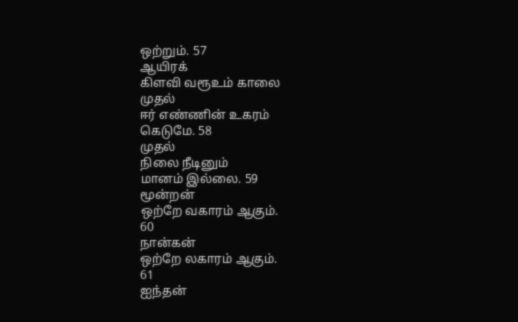ஒற்றும். 57
ஆயிரக்
கிளவி வரூஉம் காலை
முதல்
ஈர் எண்ணின் உகரம்
கெடுமே. 58
முதல்
நிலை நீடினும்
மானம் இல்லை. 59
மூன்றன்
ஒற்றே வகாரம் ஆகும்.
60
நான்கன்
ஒற்றே லகாரம் ஆகும்.
61
ஐந்தன்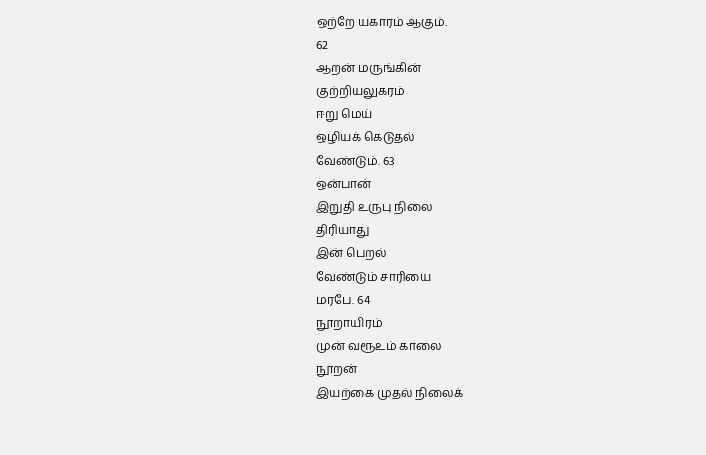ஒற்றே யகாரம் ஆகும்.
62
ஆறன் மருங்கின்
குற்றியலுகரம்
ஈறு மெய்
ஒழியக் கெடுதல்
வேண்டும். 63
ஒன்பான்
இறுதி உருபு நிலை
திரியாது
இன் பெறல்
வேண்டும் சாரியை
மரபே. 64
நூறாயிரம்
முன் வரூஉம் காலை
நூறன்
இயற்கை முதல் நிலைக்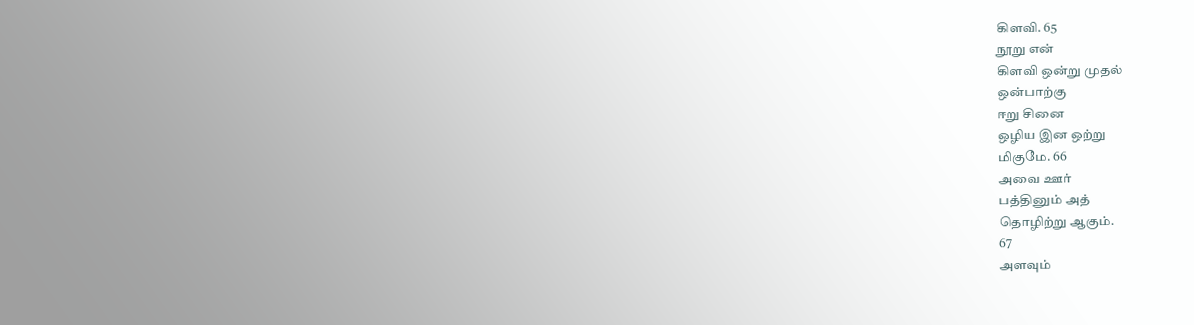கிளவி. 65
நூறு என்
கிளவி ஒன்று முதல்
ஒன்பாற்கு
ஈறு சினை
ஒழிய இன ஒற்று
மிகுமே. 66
அவை ஊர்
பத்தினும் அத்
தொழிற்று ஆகும்.
67
அளவும்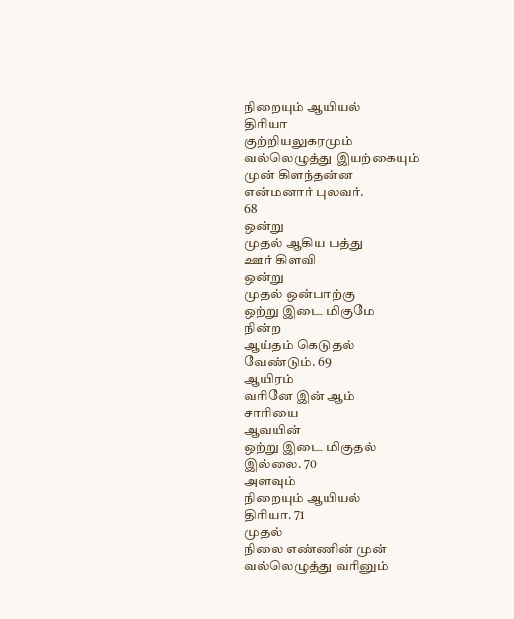நிறையும் ஆயியல்
திரியா
குற்றியலுகரமும்
வல்லெழுத்து இயற்கையும்
முன் கிளந்தன்ன
என்மனார் புலவர்.
68
ஒன்று
முதல் ஆகிய பத்து
ஊர் கிளவி
ஒன்று
முதல் ஒன்பாற்கு
ஒற்று இடை மிகுமே
நின்ற
ஆய்தம் கெடுதல்
வேண்டும். 69
ஆயிரம்
வரினே இன் ஆம்
சாரியை
ஆவயின்
ஒற்று இடை மிகுதல்
இல்லை. 70
அளவும்
நிறையும் ஆயியல்
திரியா. 71
முதல்
நிலை எண்ணின் முன்
வல்லெழுத்து வரினும்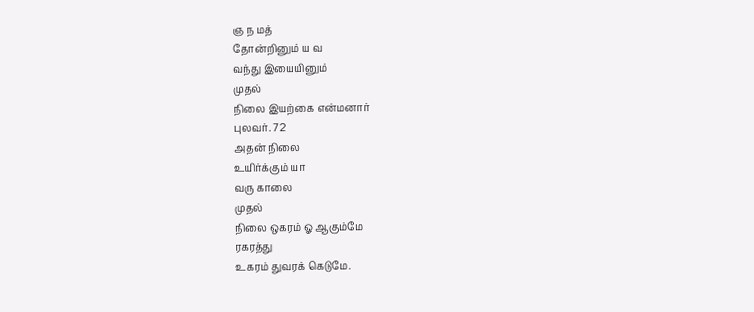ஞ ந மத்
தோன்றினும் ய வ
வந்து இயையினும்
முதல்
நிலை இயற்கை என்மனார்
புலவர். 72
அதன் நிலை
உயிர்க்கும் யா
வரு காலை
முதல்
நிலை ஒகரம் ஓ ஆகும்மே
ரகரத்து
உகரம் துவரக் கெடுமே.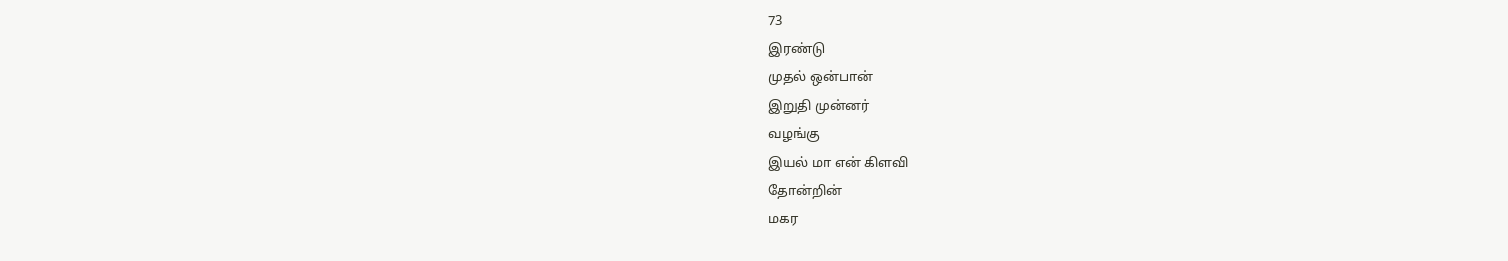73
இரண்டு
முதல் ஒன்பான்
இறுதி முன்னர்
வழங்கு
இயல் மா என் கிளவி
தோன்றின்
மகர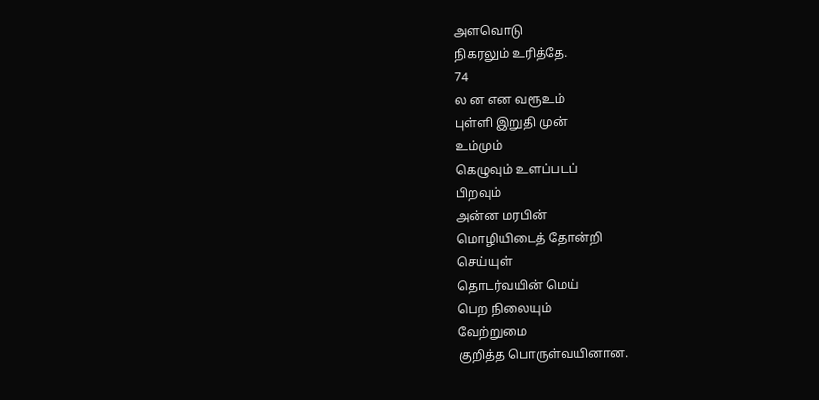அளவொடு
நிகரலும் உரித்தே.
74
ல ன என வரூஉம்
புள்ளி இறுதி முன்
உம்மும்
கெழுவும் உளப்படப்
பிறவும்
அன்ன மரபின்
மொழியிடைத் தோன்றி
செய்யுள்
தொடர்வயின் மெய்
பெற நிலையும்
வேற்றுமை
குறித்த பொருள்வயினான.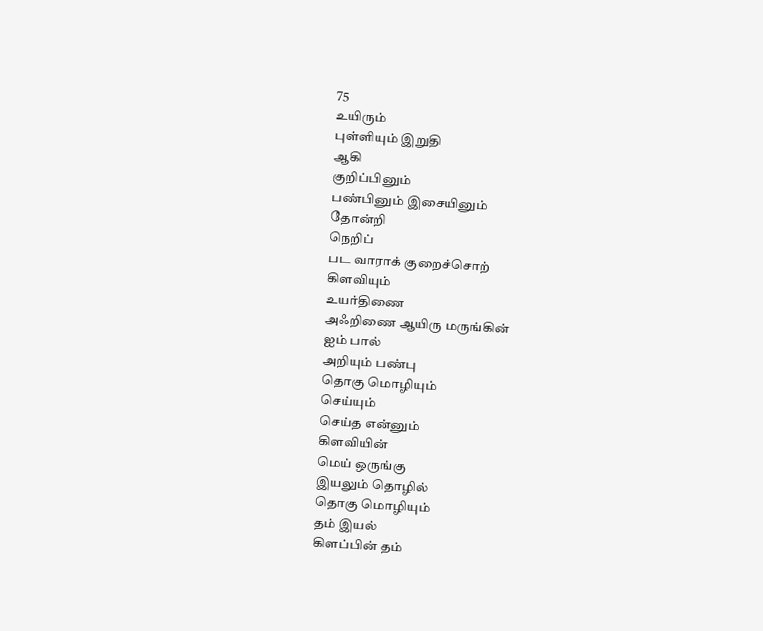75
உயிரும்
புள்ளியும் இறுதி
ஆகி
குறிப்பினும்
பண்பினும் இசையினும்
தோன்றி
நெறிப்
பட வாராக் குறைச்சொற்
கிளவியும்
உயர்திணை
அஃறிணை ஆயிரு மருங்கின்
ஐம் பால்
அறியும் பண்பு
தொகு மொழியும்
செய்யும்
செய்த என்னும்
கிளவியின்
மெய் ஒருங்கு
இயலும் தொழில்
தொகு மொழியும்
தம் இயல்
கிளப்பின் தம்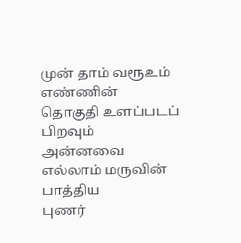முன் தாம் வரூஉம்
எண்ணின்
தொகுதி உளப்படப்
பிறவும்
அன்னவை
எல்லாம் மருவின்
பாத்திய
புணர்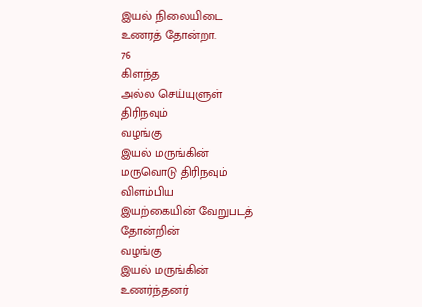இயல் நிலையிடை
உணரத் தோன்றா.
76
கிளந்த
அல்ல செய்யுளுள்
திரிநவும்
வழங்கு
இயல் மருங்கின்
மருவொடு திரிநவும்
விளம்பிய
இயற்கையின் வேறுபடத்
தோன்றின்
வழங்கு
இயல் மருங்கின்
உணர்ந்தனர்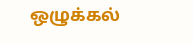ஒழுக்கல்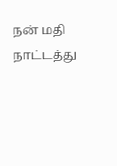நன் மதி
நாட்டத்து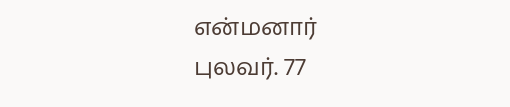என்மனார்
புலவர். 77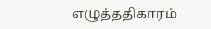எழுத்ததிகாரம்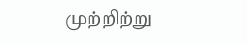முற்றிற்று